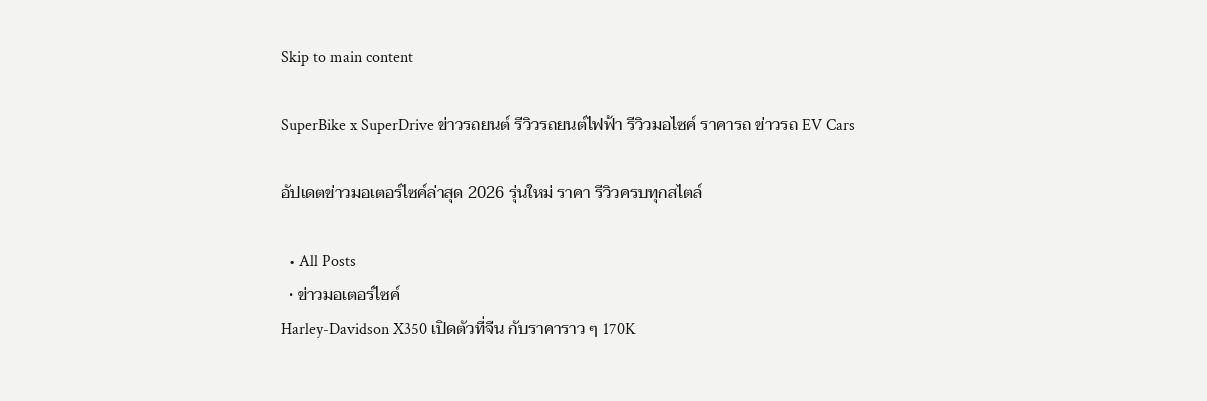Skip to main content

SuperBike x SuperDrive ข่าวรถยนต์ รีวิวรถยนต์ไฟฟ้า รีวิวมอไซค์ ราคารถ ข่าวรถ EV Cars

อัปเดตข่าวมอเตอร์ไซค์ล่าสุด 2026 รุ่นใหม่ ราคา รีวิวครบทุกสไตล์

  • All Posts
  • ข่าวมอเตอร์ไซค์
Harley-Davidson X350 เปิดตัวที่จีน กับราคาราว ๆ 170K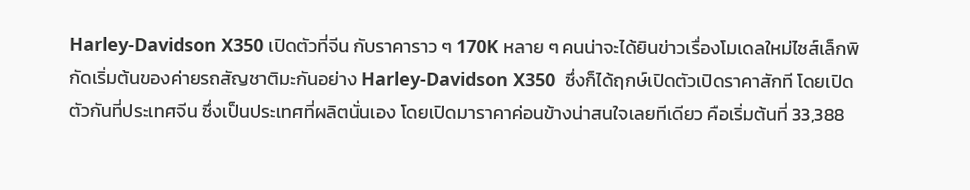Harley-Davidson X350 เปิดตัวที่จีน กับราคาราว ๆ 170K หลาย ๆ คนน่าจะได้ยินข่าวเรื่องโมเดลใหม่ไซส์เล็กพิกัดเริ่มต้นของค่ายรถสัญชาติมะกันอย่าง Harley-Davidson X350  ซึ่งก็ได้ฤกษ์เปิดตัวเปิดราคาสักที โดยเปิดตัวกันที่ประเทศจีน ซึ่งเป็นประเทศที่ผลิตนั่นเอง โดยเปิดมาราคาค่อนข้างน่าสนใจเลยทีเดียว คือเริ่มต้นที่ 33,388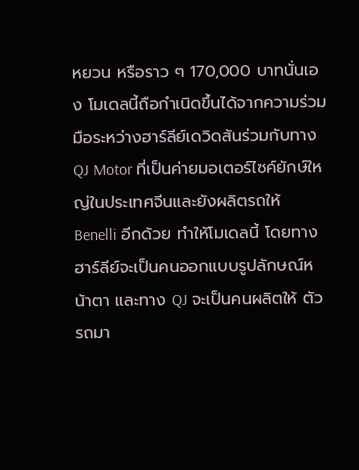หยวน หรือราว ๆ 170,000 บาทนั่นเอง โมเดลนี้ถือกำเนิดขึ้นได้จากความร่วมมือระหว่างฮาร์ลีย์เดวิดสันร่วมกับทาง QJ Motor ที่เป็นค่ายมอเตอร์ไซค์ยักษ์ใหญ่ในประเทศจีนและยังผลิตรถให้ Benelli อีกด้วย ทำให้โมเดลนี้ โดยทางฮาร์ลีย์จะเป็นคนออกแบบรูปลักษณ์หน้าตา และทาง QJ จะเป็นคนผลิตให้ ตัวรถมา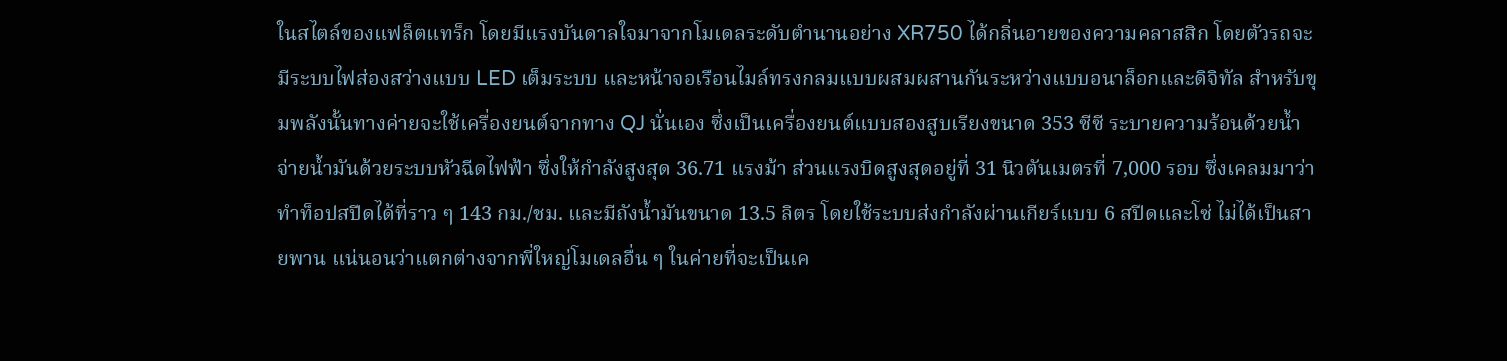ในสไตล์ของแฟล็ตแทร็ก โดยมีแรงบันดาลใจมาจากโมเดลระดับตำนานอย่าง XR750 ได้กลิ่นอายของความคลาสสิก โดยตัวรถจะมีระบบไฟส่องสว่างแบบ LED เต็มระบบ และหน้าจอเรือนไมล์ทรงกลมแบบผสมผสานกันระหว่างแบบอนาล็อกและดิจิทัล สำหรับขุมพลังนั้นทางค่ายจะใช้เครื่องยนต์จากทาง QJ นั่นเอง ซึ่งเป็นเครื่องยนต์แบบสองสูบเรียงขนาด 353 ซีซี ระบายความร้อนด้วยน้ำ จ่ายน้ำมันด้วยระบบหัวฉีดไฟฟ้า ซึ่งให้กำลังสูงสุด 36.71 แรงม้า ส่วนแรงบิดสูงสุดอยู่ที่ 31 นิวตันเมตรที่ 7,000 รอบ ซึ่งเคลมมาว่าทำท็อปสปีดได้ที่ราว ๆ 143 กม./ชม. และมีถังน้ำมันขนาด 13.5 ลิตร โดยใช้ระบบส่งกำลังผ่านเกียร์แบบ 6 สปีดและโซ่ ไม่ได้เป็นสายพาน แน่นอนว่าแตกต่างจากพี่ใหญ่โมเดลอื่น ๆ ในค่ายที่จะเป็นเค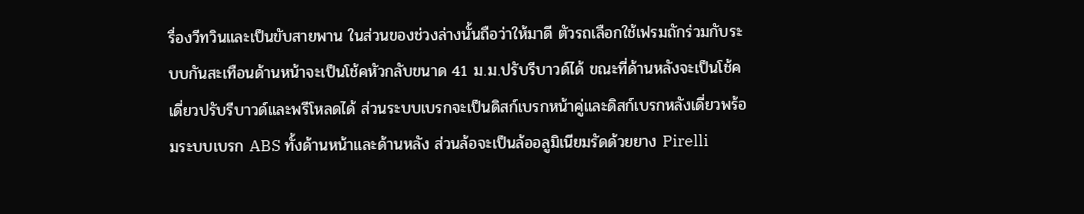รื่องวีทวินและเป็นขับสายพาน ในส่วนของช่วงล่างนั้นถือว่าให้มาดี ตัวรถเลือกใช้เฟรมถักร่วมกับระบบกันสะเทือนด้านหน้าจะเป็นโช้คหัวกลับขนาด 41 ม.ม.ปรับรีบาวด์ได้ ขณะที่ด้านหลังจะเป็นโช้คเดี่ยวปรับรีบาวด์และพรีโหลดได้ ส่วนระบบเบรกจะเป็นดิสก์เบรกหน้าคู่และดิสก์เบรกหลังเดี่ยวพร้อมระบบเบรก ABS ทั้งด้านหน้าและด้านหลัง ส่วนล้อจะเป็นล้ออลูมิเนียมรัดด้วยยาง Pirelli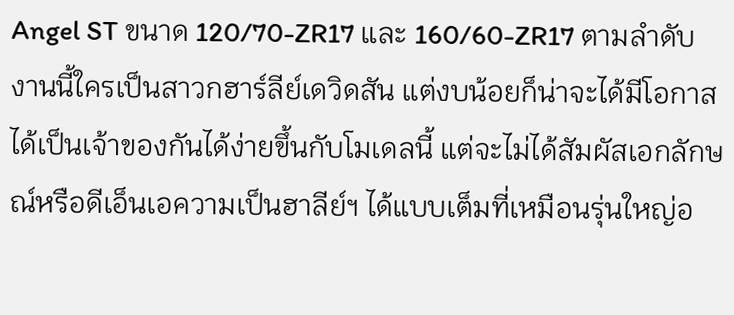Angel ST ขนาด 120/70-ZR17 และ 160/60-ZR17 ตามลำดับ งานนี้ใครเป็นสาวกฮาร์ลีย์เดวิดสัน แต่งบน้อยก็น่าจะได้มีโอกาสได้เป็นเจ้าของกันได้ง่ายขึ้นกับโมเดลนี้ แต่จะไม่ได้สัมผัสเอกลักษณ์หรือดีเอ็นเอความเป็นฮาลีย์ฯ ได้แบบเต็มที่เหมือนรุ่นใหญ่อ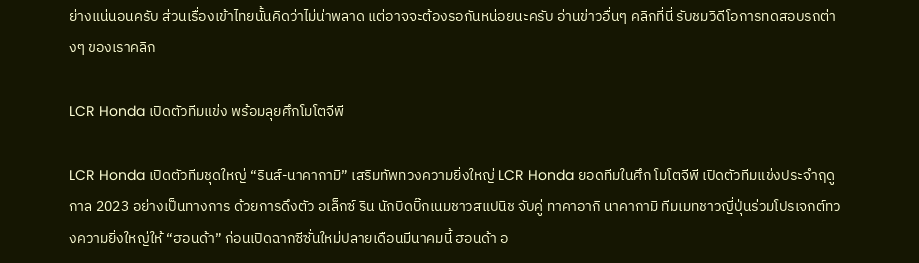ย่างแน่นอนครับ ส่วนเรื่องเข้าไทยนั้นคิดว่าไม่น่าพลาด แต่อาจจะต้องรอกันหน่อยนะครับ อ่านข่าวอื่นๆ คลิกที่นี่ รับชมวิดีโอการทดสอบรถต่างๆ ของเราคลิก

LCR Honda เปิดตัวทีมแข่ง พร้อมลุยศึกโมโตจีพี

LCR Honda เปิดตัวทีมชุดใหญ่ “รินส์-นาคากามิ” เสริมทัพทวงความยิ่งใหญ่ LCR Honda ยอดทีมในศึก โมโตจีพี เปิดตัวทีมแข่งประจำฤดูกาล 2023 อย่างเป็นทางการ ด้วยการดึงตัว อเล็กซ์ ริน นักบิดบิ๊กเนมชาวสแปนิช จับคู่ ทาคาอากิ นาคากามิ ทีมเมทชาวญี่ปุ่นร่วมโปรเจกต์ทวงความยิ่งใหญ่ให้ “ฮอนด้า” ก่อนเปิดฉากซีซั่นใหม่ปลายเดือนมีนาคมนี้ ฮอนด้า อ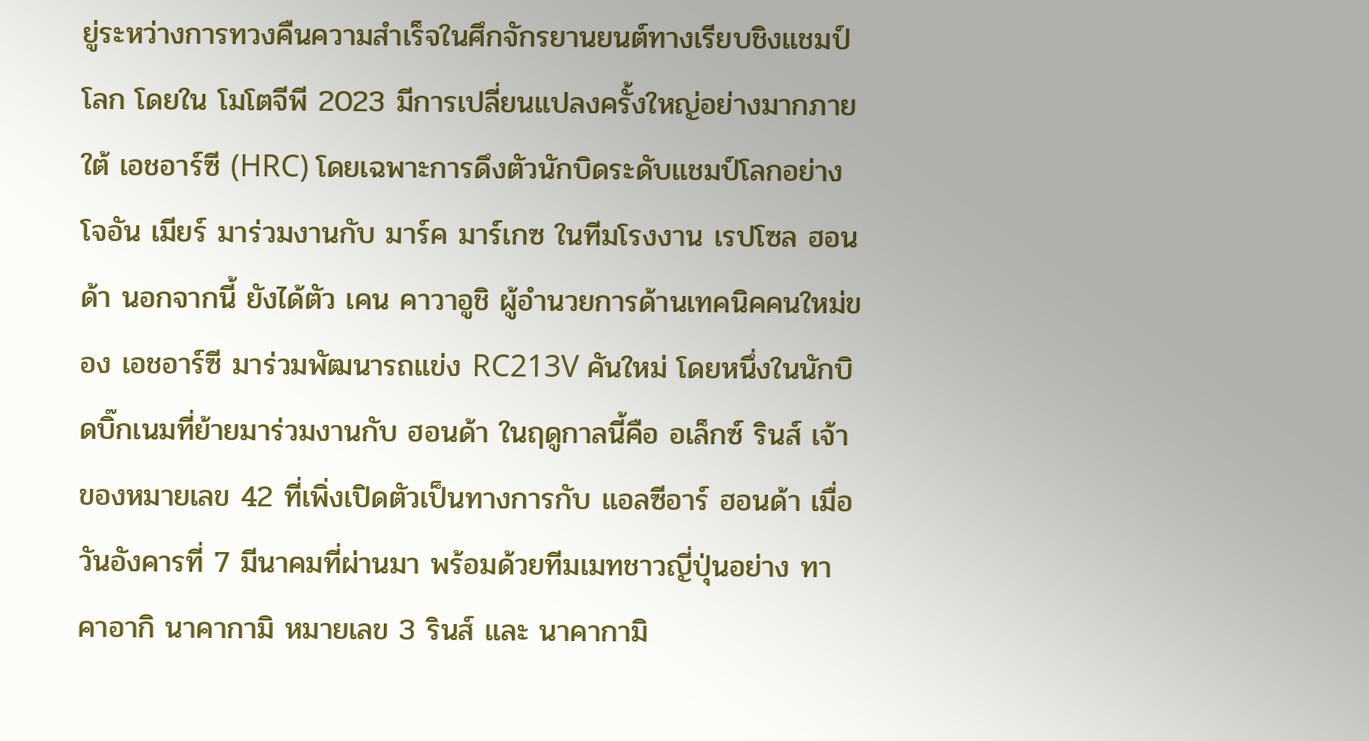ยู่ระหว่างการทวงคืนความสำเร็จในศึกจักรยานยนต์ทางเรียบชิงแชมป์โลก โดยใน โมโตจีพี 2023 มีการเปลี่ยนแปลงครั้งใหญ่อย่างมากภายใต้ เอชอาร์ซี (HRC) โดยเฉพาะการดึงตัวนักบิดระดับแชมป์โลกอย่าง โจอัน เมียร์ มาร่วมงานกับ มาร์ค มาร์เกซ ในทีมโรงงาน เรปโซล ฮอนด้า นอกจากนี้ ยังได้ตัว เคน คาวาอูชิ ผู้อำนวยการด้านเทคนิคคนใหม่ของ เอชอาร์ซี มาร่วมพัฒนารถแข่ง RC213V คันใหม่ โดยหนึ่งในนักบิดบิ๊กเนมที่ย้ายมาร่วมงานกับ ฮอนด้า ในฤดูกาลนี้คือ อเล็กซ์ รินส์ เจ้าของหมายเลข 42 ที่เพิ่งเปิดตัวเป็นทางการกับ แอลซีอาร์ ฮอนด้า เมื่อวันอังคารที่ 7 มีนาคมที่ผ่านมา พร้อมด้วยทีมเมทชาวญี่ปุ่นอย่าง ทาคาอากิ นาคากามิ หมายเลข 3 รินส์ และ นาคากามิ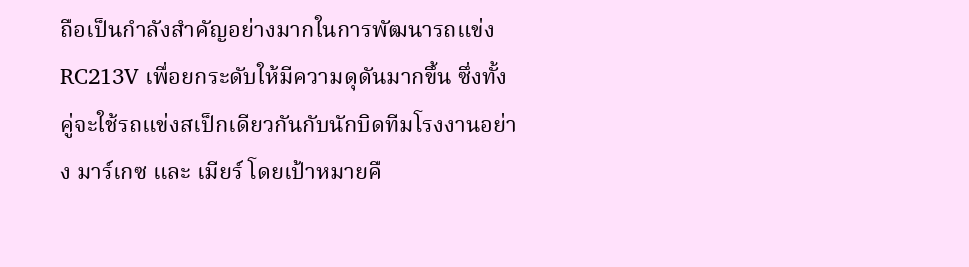ถือเป็นกำลังสำคัญอย่างมากในการพัฒนารถแข่ง RC213V เพื่อยกระดับให้มีความดุดันมากขึ้น ซึ่งทั้งคู่จะใช้รถแข่งสเป็กเดียวกันกับนักบิดทีมโรงงานอย่าง มาร์เกซ และ เมียร์ โดยเป้าหมายคื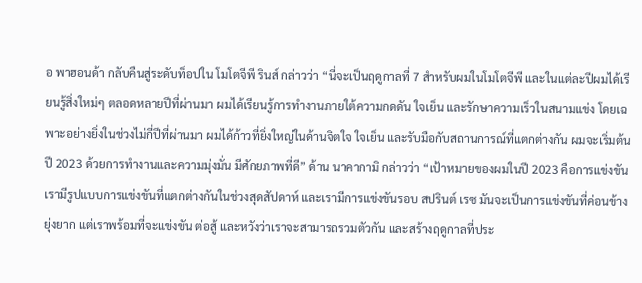อ พาฮอนด้า กลับคืนสู่ระดับท็อปใน โมโตจีพี รินส์ กล่าวว่า “นี่จะเป็นฤดูกาลที่ 7 สำหรับผมในโมโตจีพี และในแต่ละปีผมได้เรียนรู้สิ่งใหม่ๆ ตลอดหลายปีที่ผ่านมา ผมได้เรียนรู้การทำงานภายใต้ความกดดัน ใจเย็น และรักษาความเร็วในสนามแข่ง โดยเฉพาะอย่างยิ่งในช่วงไม่กี่ปีที่ผ่านมา ผมได้ก้าวที่ยิ่งใหญ่ในด้านจิตใจ ใจเย็น และรับมือกับสถานการณ์ที่แตกต่างกัน ผมจะเริ่มต้นปี 2023 ด้วยการทำงานและความมุ่งมั่น มีศักยภาพที่ดี” ด้าน นาคากามิ กล่าวว่า “เป้าหมายของผมในปี 2023 คือการแข่งขัน เรามีรูปแบบการแข่งขันที่แตกต่างกันในช่วงสุดสัปดาห์ และเรามีการแข่งขันรอบ สปรินต์ เรซ มันจะเป็นการแข่งขันที่ค่อนข้างยุ่งยาก แต่เราพร้อมที่จะแข่งขัน ต่อสู้ และหวังว่าเราจะสามารถรวมตัวกัน และสร้างฤดูกาลที่ประ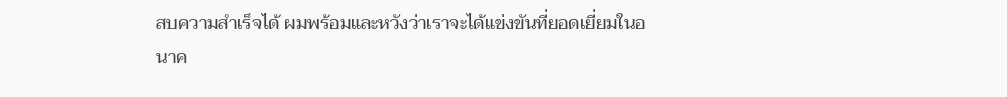สบความสำเร็จได้ ผมพร้อมและหวังว่าเราจะได้แข่งขันที่ยอดเยี่ยมในอนาค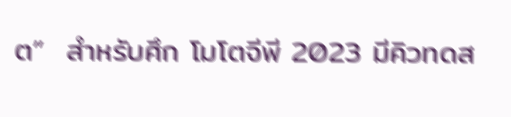ต”  สำหรับศึก โมโตจีพี 2023 มีคิวทดส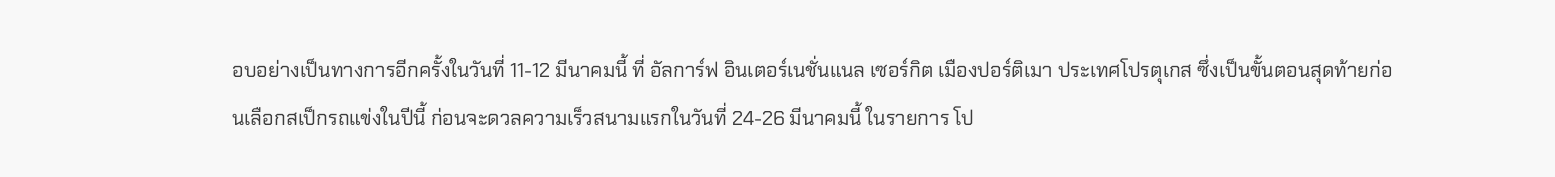อบอย่างเป็นทางการอีกครั้งในวันที่ 11-12 มีนาคมนี้ ที่ อัลการ์ฟ อินเตอร์เนชั่นแนล เซอร์กิต เมืองปอร์ติเมา ประเทศโปรตุเกส ซึ่งเป็นขั้นตอนสุดท้ายก่อนเลือกสเป็กรถแข่งในปีนี้ ก่อนจะดวลความเร็วสนามแรกในวันที่ 24-26 มีนาคมนี้ ในรายการ โป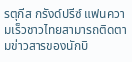รตุกีส กรังด์ปรีซ์ แฟนความเร็วชาวไทยสามารถติดตามข่าวสารของนักบิ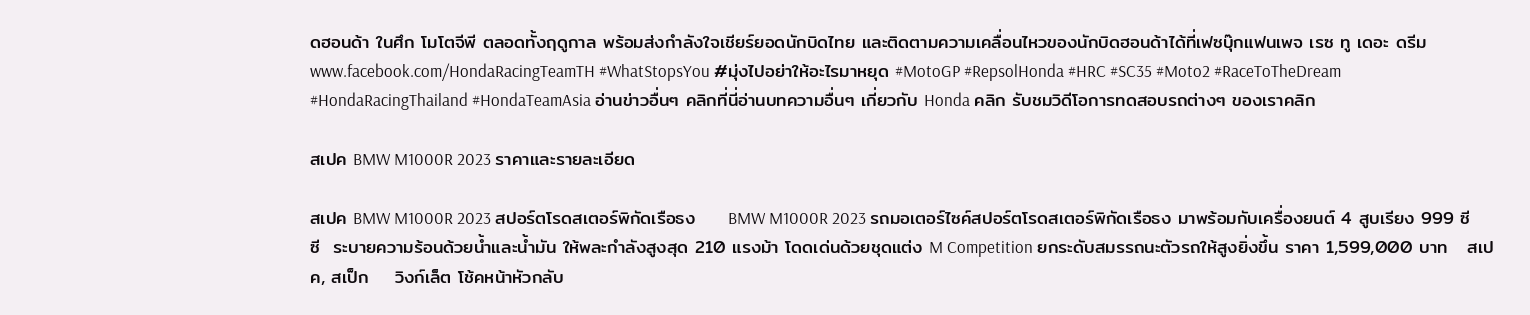ดฮอนด้า ในศึก โมโตจีพี ตลอดทั้งฤดูกาล พร้อมส่งกำลังใจเชียร์ยอดนักบิดไทย และติดตามความเคลื่อนไหวของนักบิดฮอนด้าได้ที่เฟซบุ๊กแฟนเพจ เรซ ทู เดอะ ดรีม www.facebook.com/HondaRacingTeamTH #WhatStopsYou #มุ่งไปอย่าให้อะไรมาหยุด #MotoGP #RepsolHonda #HRC #SC35 #Moto2 #RaceToTheDream #HondaRacingThailand #HondaTeamAsia อ่านข่าวอื่นๆ คลิกที่นี่อ่านบทความอื่นๆ เกี่ยวกับ Honda คลิก รับชมวิดีโอการทดสอบรถต่างๆ ของเราคลิก

สเปค BMW M1000R 2023 ราคาและรายละเอียด

สเปค BMW M1000R 2023 สปอร์ตโรดสเตอร์พิกัดเรือธง     BMW M1000R 2023 รถมอเตอร์ไซค์สปอร์ตโรดสเตอร์พิกัดเรือธง มาพร้อมกับเครื่องยนต์ 4 สูบเรียง 999 ซีซี  ระบายความร้อนด้วยน้ำและน้ำมัน ให้พละกำลังสูงสุด 210 แรงม้า โดดเด่นด้วยชุดแต่ง M Competition ยกระดับสมรรถนะตัวรถให้สูงยิ่งขึ้น ราคา 1,599,000 บาท   สเปค, สเป็ก    วิงก์เล็ต โช้คหน้าหัวกลับ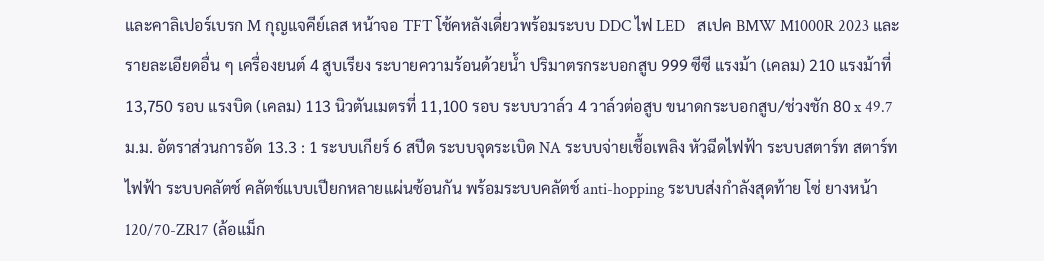และคาลิเปอร์เบรก M กุญแจคีย์เลส หน้าจอ TFT โช้คหลังเดี่ยวพร้อมระบบ DDC ไฟ LED   สเปค BMW M1000R 2023 และรายละเอียดอื่น ๆ เครื่องยนต์ 4 สูบเรียง ระบายความร้อนด้วยน้ำ ปริมาตรกระบอกสูบ 999 ซีซี แรงม้า (เคลม) 210 แรงม้าที่ 13,750 รอบ แรงบิด (เคลม) 113 นิวตันเมตรที่ 11,100 รอบ ระบบวาล์ว 4 วาล์วต่อสูบ ขนาดกระบอกสูบ/ช่วงชัก 80 x 49.7 ม.ม. อัตราส่วนการอัด 13.3 : 1 ระบบเกียร์ 6 สปีด ระบบจุดระเบิด NA ระบบจ่ายเชื้อเพลิง หัวฉีดไฟฟ้า ระบบสตาร์ท สตาร์ทไฟฟ้า ระบบคลัตช์ คลัตช์แบบเปียกหลายแผ่นซ้อนกัน พร้อมระบบคลัตช์ anti-hopping ระบบส่งกำลังสุดท้าย โซ่ ยางหน้า 120/70-ZR17 (ล้อแม็ก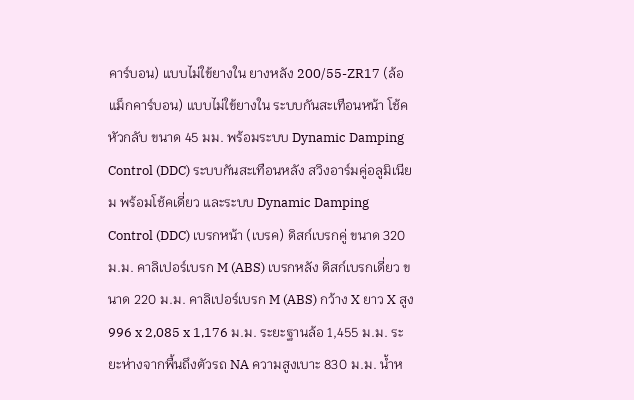คาร์บอน) แบบไม่ใข้ยางใน ยางหลัง 200/55-ZR17 (ล้อแม็กคาร์บอน) แบบไม่ใข้ยางใน ระบบกันสะเทือนหน้า โช้คหัวกลับ ขนาด 45 มม. พร้อมระบบ Dynamic Damping Control (DDC) ระบบกันสะเทือนหลัง สวิงอาร์มคู่อลูมิเนียม พร้อมโช้คเดี่ยว และระบบ Dynamic Damping Control (DDC) เบรกหน้า (เบรค) ดิสก์เบรกคู่ ขนาด 320 ม.ม. คาลิเปอร์เบรก M (ABS) เบรกหลัง ดิสก์เบรกเดี่ยว ขนาด 220 ม.ม. คาลิเปอร์เบรก M (ABS) กว้าง X ยาว X สูง 996 x 2,085 x 1,176 ม.ม. ระยะฐานล้อ 1,455 ม.ม. ระยะห่างจากพื้นถึงตัวรถ NA ความสูงเบาะ 830 ม.ม. น้ำห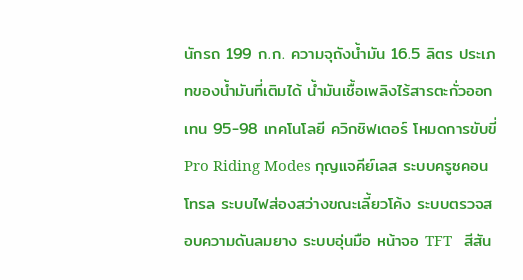นักรถ 199 ก.ก. ความจุถังน้ำมัน 16.5 ลิตร ประเภทของน้ำมันที่เติมได้ น้ำมันเชื้อเพลิงไร้สารตะกั่วออกเทน 95-98 เทคโนโลยี ควิกชิฟเตอร์ โหมดการขับขี่ Pro Riding Modes กุญแจคีย์เลส ระบบครูซคอนโทรล ระบบไฟส่องสว่างขณะเลี้ยวโค้ง ระบบตรวจสอบความดันลมยาง ระบบอุ่นมือ หน้าจอ TFT   สีสัน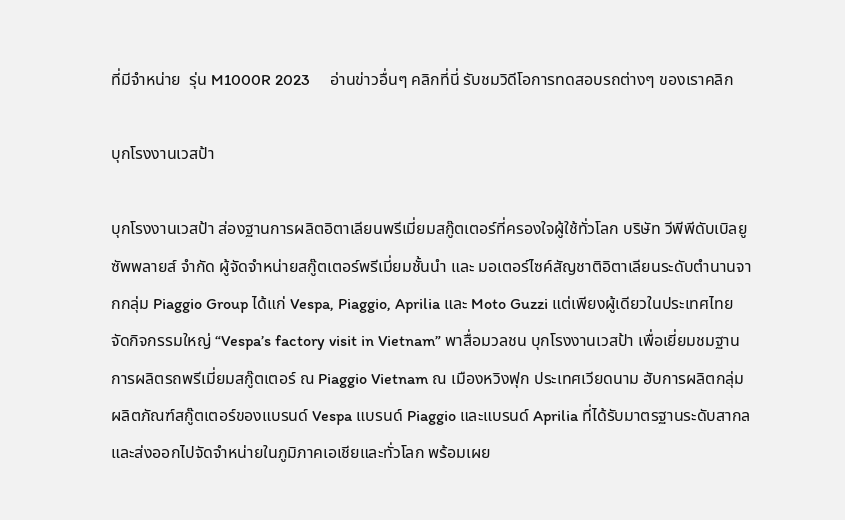ที่มีจำหน่าย  รุ่น M1000R 2023     อ่านข่าวอื่นๆ คลิกที่นี่ รับชมวิดีโอการทดสอบรถต่างๆ ของเราคลิก

บุกโรงงานเวสป้า

บุกโรงงานเวสป้า ส่องฐานการผลิตอิตาเลียนพรีเมี่ยมสกู๊ตเตอร์ที่ครองใจผู้ใช้ทั่วโลก บริษัท วีพีพีดับเบิลยู ซัพพลายส์ จำกัด ผู้จัดจำหน่ายสกู๊ตเตอร์พรีเมี่ยมชั้นนำ และ มอเตอร์ไซค์สัญชาติอิตาเลียนระดับตำนานจากกลุ่ม Piaggio Group ได้แก่ Vespa, Piaggio, Aprilia และ Moto Guzzi แต่เพียงผู้เดียวในประเทศไทย จัดกิจกรรมใหญ่ “Vespa’s factory visit in Vietnam” พาสื่อมวลชน บุกโรงงานเวสป้า เพื่อเยี่ยมชมฐานการผลิตรถพรีเมี่ยมสกู๊ตเตอร์ ณ Piaggio Vietnam ณ เมืองหวิงฟุก ประเทศเวียดนาม ฮับการผลิตกลุ่มผลิตภัณฑ์สกู๊ตเตอร์ของแบรนด์ Vespa แบรนด์ Piaggio และแบรนด์ Aprilia ที่ได้รับมาตรฐานระดับสากล และส่งออกไปจัดจำหน่ายในภูมิภาคเอเชียและทั่วโลก พร้อมเผย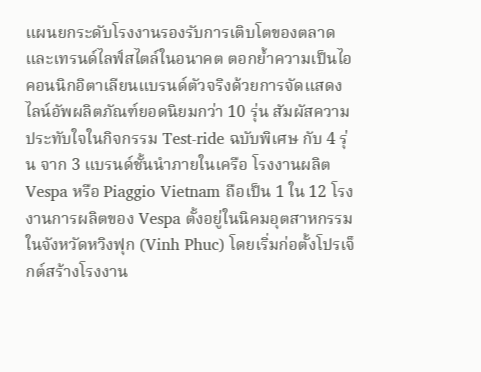แผนยกระดับโรงงานรองรับการเติบโตของตลาดและเทรนด์ไลฟ์สไตล์ในอนาคต ตอกย้ำความเป็นไอคอนนิกอิตาเลียนแบรนด์ตัวจริงด้วยการจัดแสดงไลน์อัพผลิตภัณฑ์ยอดนิยมกว่า 10 รุ่น สัมผัสความประทับใจในกิจกรรม Test-ride ฉบับพิเศษ กับ 4 รุ่น จาก 3 แบรนด์ชั้นนำภายในเครือ โรงงานผลิต Vespa หรือ Piaggio Vietnam ถือเป็น 1 ใน 12 โรงงานการผลิตของ Vespa ตั้งอยู่ในนิคมอุตสาหกรรมในจังหวัดหวิงฟุก (Vinh Phuc) โดยเริ่มก่อตั้งโปรเจ็กต์สร้างโรงงาน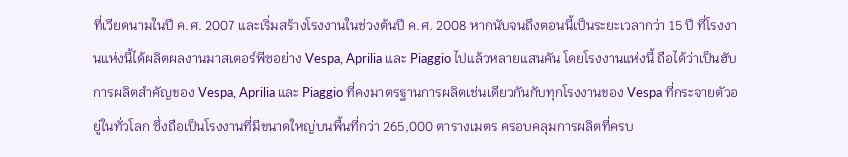ที่เวียดนามในปี ค.ศ. 2007 และเริ่มสร้างโรงงานในช่วงต้นปี ค.ศ. 2008 หากนับจนถึงตอนนี้เป็นระยะเวลากว่า 15 ปี ที่โรงงานแห่งนี้ได้ผลิตผลงานมาสเตอร์พีซอย่าง Vespa, Aprilia และ Piaggio ไปแล้วหลายแสนคัน โดยโรงงานแห่งนี้ ถือได้ว่าเป็นฮับการผลิตสำคัญของ Vespa, Aprilia และ Piaggio ที่คงมาตรฐานการผลิตเช่นเดียวกันกับทุกโรงงานของ Vespa ที่กระจายตัวอยู่ในทั่วโลก ซึ่งถือเป็นโรงงานที่มีขนาดใหญ่บนพื้นที่กว่า 265,000 ตารางเมตร ครอบคลุมการผลิตที่ครบ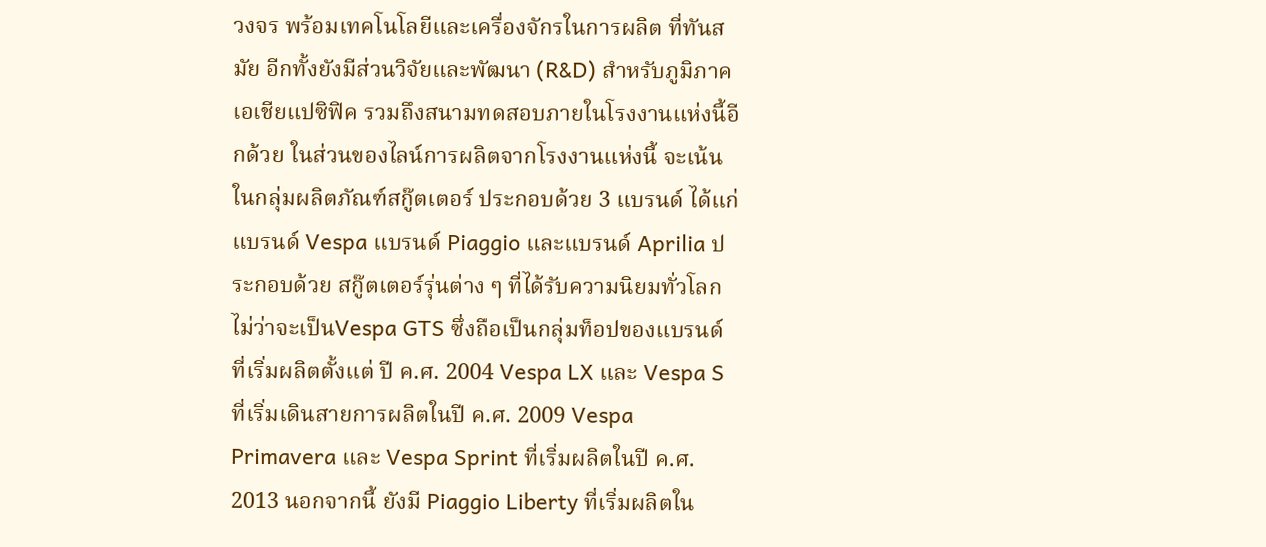วงจร พร้อมเทคโนโลยีและเครื่องจักรในการผลิต ที่ทันสมัย อีกทั้งยังมีส่วนวิจัยและพัฒนา (R&D) สำหรับภูมิภาคเอเชียแปซิฟิค รวมถึงสนามทดสอบภายในโรงงานแห่งนี้อีกด้วย ในส่วนของไลน์การผลิตจากโรงงานแห่งนี้ จะเน้นในกลุ่มผลิตภัณฑ์สกู๊ตเตอร์ ประกอบด้วย 3 แบรนด์ ได้แก่ แบรนด์ Vespa แบรนด์ Piaggio และแบรนด์ Aprilia ประกอบด้วย สกู๊ตเตอร์รุ่นต่าง ๆ ที่ได้รับความนิยมทั่วโลก ไม่ว่าจะเป็นVespa GTS ซึ่งถือเป็นกลุ่มท็อปของแบรนด์ ที่เริ่มผลิตตั้งแต่ ปี ค.ศ. 2004 Vespa LX และ Vespa S ที่เริ่มเดินสายการผลิตในปี ค.ศ. 2009 Vespa Primavera และ Vespa Sprint ที่เริ่มผลิตในปี ค.ศ. 2013 นอกจากนี้ ยังมี Piaggio Liberty ที่เริ่มผลิตใน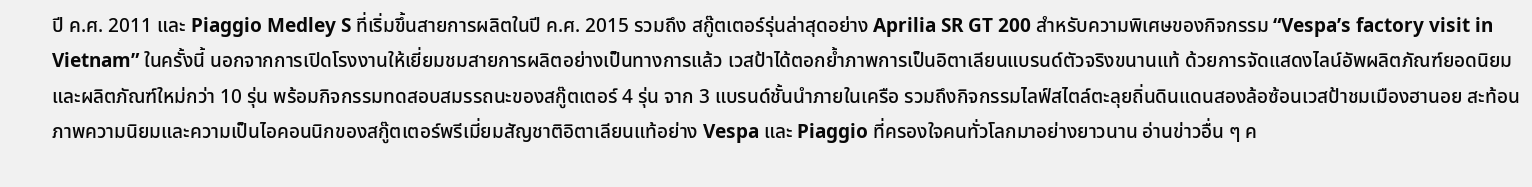ปี ค.ศ. 2011 และ Piaggio Medley S ที่เริ่มขึ้นสายการผลิตในปี ค.ศ. 2015 รวมถึง สกู๊ตเตอร์รุ่นล่าสุดอย่าง Aprilia SR GT 200 สำหรับความพิเศษของกิจกรรม “Vespa’s factory visit in Vietnam” ในครั้งนี้ นอกจากการเปิดโรงงานให้เยี่ยมชมสายการผลิตอย่างเป็นทางการแล้ว เวสป้าได้ตอกย้ำภาพการเป็นอิตาเลียนแบรนด์ตัวจริงขนานแท้ ด้วยการจัดแสดงไลน์อัพผลิตภัณฑ์ยอดนิยมและผลิตภัณฑ์ใหม่กว่า 10 รุ่น พร้อมกิจกรรมทดสอบสมรรถนะของสกู๊ตเตอร์ 4 รุ่น จาก 3 แบรนด์ชั้นนำภายในเครือ รวมถึงกิจกรรมไลฟ์สไตล์ตะลุยถิ่นดินแดนสองล้อซ้อนเวสป้าชมเมืองฮานอย สะท้อนภาพความนิยมและความเป็นไอคอนนิกของสกู๊ตเตอร์พรีเมี่ยมสัญชาติอิตาเลียนแท้อย่าง Vespa และ Piaggio ที่ครองใจคนทั่วโลกมาอย่างยาวนาน อ่านข่าวอื่น ๆ ค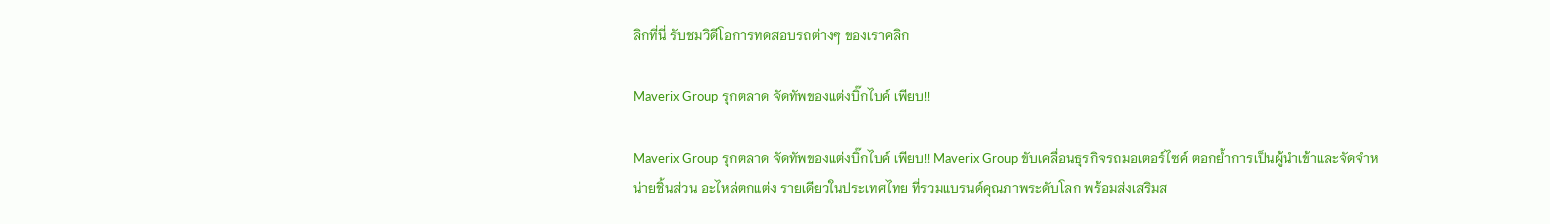ลิกที่นี่ รับชมวิดีโอการทดสอบรถต่างๆ ของเราคลิก

Maverix Group รุกตลาด จัดทัพของแต่งบิ๊กไบค์ เพียบ!!

Maverix Group รุกตลาด จัดทัพของแต่งบิ๊กไบค์ เพียบ!! Maverix Group ขับเคลื่อนธุรกิจรถมอเตอร์ไซค์ ตอกย้ำการเป็นผู้นำเข้าและจัดจำหน่ายชิ้นส่วน อะไหล่ตกแต่ง รายเดียวในประเทศไทย ที่รวมแบรนด์คุณภาพระดับโลก พร้อมส่งเสริมส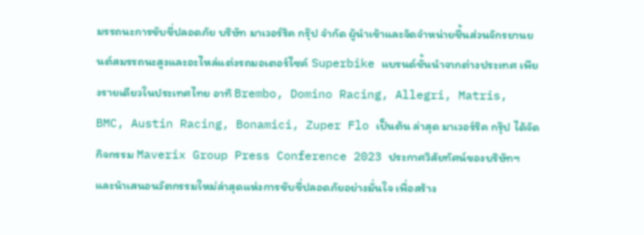มรรถนะการขับขี่ปลอดภัย บริษัท มาเวอร์ริค กรุ๊ป จำกัด ผู้นำเข้าและจัดจำหน่ายชื้นส่วนจักรยานยนต์สมรรถนะสูงและอะไหล่แต่งรถมอเตอร์ไซค์ Superbike แบรนด์ชั้นนำจากต่างประเทศ เพียงรายเดียวในประเทศไทย อาทิ Brembo, Domino Racing, Allegri, Matris, BMC, Austin Racing, Bonamici, Zuper Flo เป็นต้น ล่าสุด มาเวอร์ริค กรุ๊ป ได้จัดกิจกรรม Maverix Group Press Conference 2023 ประกาศวิสัยทัศน์ของบริษัทฯ และนำเสนอนวัตกรรมใหม่ล่าสุดแห่งการขับขี่ปลอดภัยอย่างมั่นใจ เพื่อสร้าง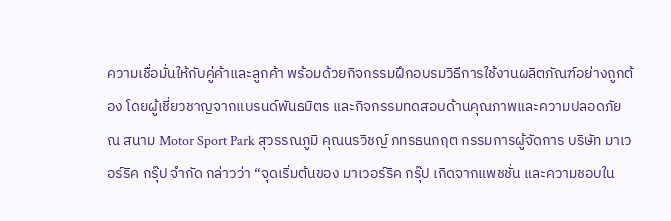ความเชื่อมั่นให้กับคู่ค้าและลูกค้า พร้อมด้วยกิจกรรมฝึกอบรมวิธีการใช้งานผลิตภัณฑ์อย่างถูกต้อง โดยผู้เชี่ยวชาญจากแบรนด์พันธมิตร และกิจกรรมทดสอบด้านคุณภาพและความปลอดภัย ณ สนาม Motor Sport Park สุวรรณภูมิ คุณนรวิชญ์ ภทรธนกฤต กรรมการผู้จัดการ บริษัท มาเวอร์ริค กรุ๊ป จำกัด กล่าวว่า “จุดเริ่มต้นของ มาเวอร์ริค กรุ๊ป เกิดจากแพชชั่น และความชอบใน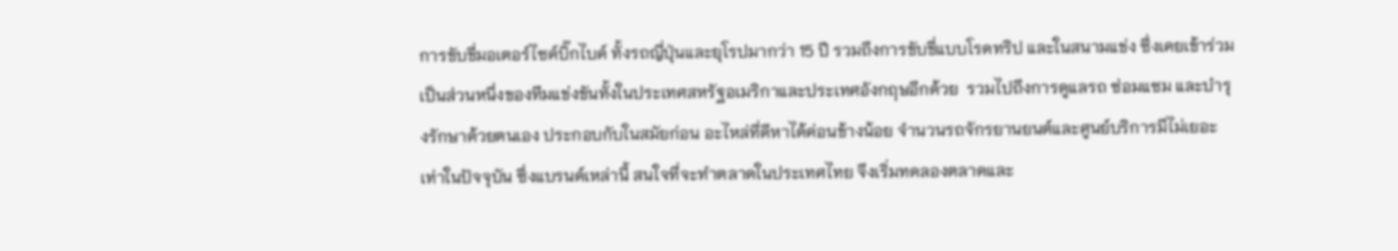การขับขี่มอเตอร์ไซค์บิ๊กไบค์ ทั้งรถญี่ปุ่นและยุโรปมากว่า 15 ปี รวมถึงการขับขี่แบบโรดทริป และในสนามแข่ง ซึ่งเคยเข้าร่วมเป็นส่วนหนึ่งของทีมแข่งขันทั้งในประเทศสหรัฐอเมริกาและประเทศอังกฤษอีกด้วย  รวมไปถึงการดูแลรถ ซ่อมแซม และบำรุงรักษาด้วยตนเอง ประกอบกับในสมัยก่อน อะไหล่ที่ดีหาได้ค่อนข้างน้อย จำนวนรถจักรยานยนต์และศูนย์บริการมีไม่เยอะเท่าในปัจจุบัน ซึ่งแบรนด์เหล่านี้ สนใจที่จะทำตลาดในประเทศไทย จึงเริ่มทดลองตลาดและ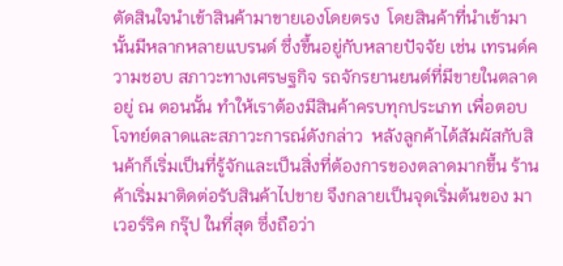ตัดสินใจนำเข้าสินค้ามาขายเองโดยตรง  โดยสินค้าที่นำเข้ามานั้นมีหลากหลายแบรนด์ ซึ่งขึ้นอยู่กับหลายปัจจัย เช่น เทรนด์ความชอบ สภาวะทางเศรษฐกิจ รถจักรยานยนต์ที่มีขายในตลาดอยู่ ณ ตอนนั้น ทำให้เราต้องมีสินค้าครบทุกประเภท เพื่อตอบโจทย์ตลาดและสภาวะการณ์ดังกล่าว  หลังลูกค้าได้สัมผัสกับสินค้าก็เริ่มเป็นที่รู้จักและเป็นสิ่งที่ต้องการของตลาดมากขึ้น ร้านค้าเริ่มมาติดต่อรับสินค้าไปขาย จึงกลายเป็นจุดเริ่มต้นของ มาเวอร์ริค กรุ๊ป ในที่สุด ซึ่งถือว่า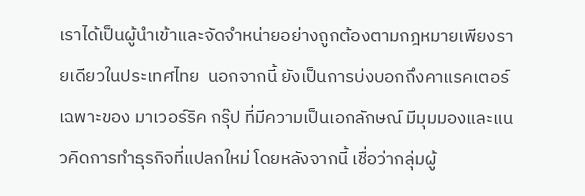เราได้เป็นผู้นำเข้าและจัดจำหน่ายอย่างถูกต้องตามกฎหมายเพียงรายเดียวในประเทศไทย  นอกจากนี้ ยังเป็นการบ่งบอกถึงคาแรคเตอร์เฉพาะของ มาเวอร์ริค กรุ๊ป ที่มีความเป็นเอกลักษณ์ มีมุมมองและแนวคิดการทำธุรกิจที่แปลกใหม่ โดยหลังจากนี้ เชื่อว่ากลุ่มผู้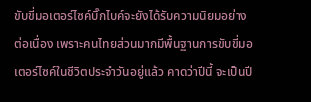ขับขี่มอเตอร์ไซค์บิ๊กไบค์จะยังได้รับความนิยมอย่างต่อเนื่อง เพราะคนไทยส่วนมากมีพื้นฐานการขับขี่มอเตอร์ไซค์ในชีวิตประจำวันอยู่แล้ว คาดว่าปีนี้ จะเป็นปี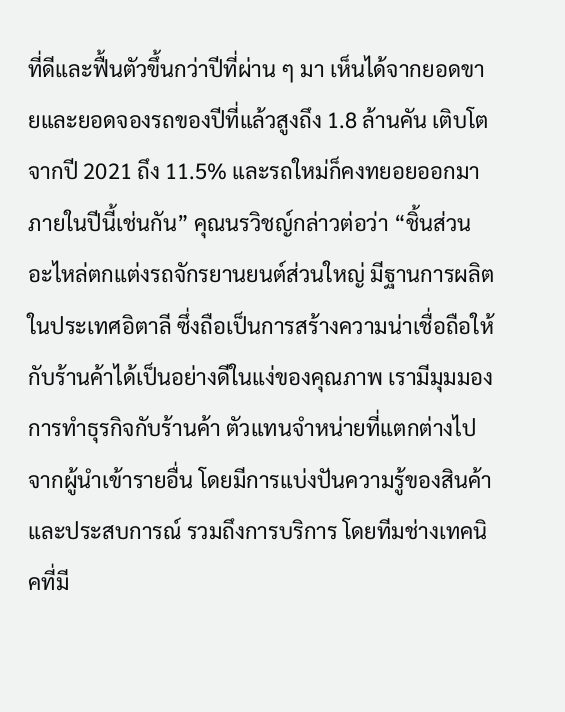ที่ดีและฟื้นตัวขึ้นกว่าปีที่ผ่าน ๆ มา เห็นได้จากยอดขายและยอดจองรถของปีที่แล้วสูงถึง 1.8 ล้านคัน เติบโตจากปี 2021 ถึง 11.5% และรถใหม่ก็คงทยอยออกมาภายในปีนี้เช่นกัน” คุณนรวิชญ์กล่าวต่อว่า “ชิ้นส่วนอะไหล่ตกแต่งรถจักรยานยนต์ส่วนใหญ่ มีฐานการผลิตในประเทศอิตาลี ซึ่งถือเป็นการสร้างความน่าเชื่อถือให้กับร้านค้าได้เป็นอย่างดีในแง่ของคุณภาพ เรามีมุมมองการทำธุรกิจกับร้านค้า ตัวแทนจำหน่ายที่แตกต่างไปจากผู้นำเข้ารายอื่น โดยมีการแบ่งปันความรู้ของสินค้าและประสบการณ์ รวมถึงการบริการ โดยทีมช่างเทคนิคที่มี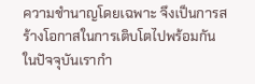ความชำนาญโดยเฉพาะ จึงเป็นการสร้างโอกาสในการเติบโตไปพร้อมกัน ในปัจจุบันเรากำ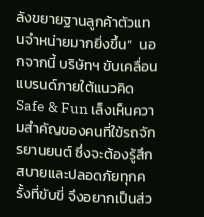ลังขยายฐานลูกค้าตัวแทนจำหน่ายมากยิ่งขึ้น”  นอกจากนี้ บริษัทฯ ขับเคลื่อนแบรนด์ภายใต้แนวคิด Safe & Fun เล็งเห็นความสำคัญของคนที่ใข้รถจักรยานยนต์ ซึ่งจะต้องรู้สึกสบายและปลอดภัยทุกครั้งที่ขับขี่ จึงอยากเป็นส่ว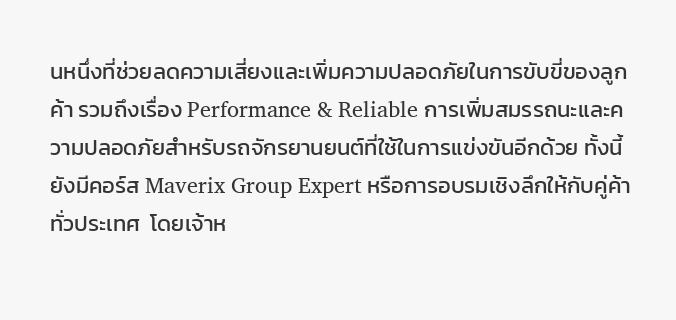นหนึ่งที่ช่วยลดความเสี่ยงและเพิ่มความปลอดภัยในการขับขี่ของลูกค้า รวมถึงเรื่อง Performance & Reliable การเพิ่มสมรรถนะและความปลอดภัยสำหรับรถจักรยานยนต์ที่ใช้ในการแข่งขันอีกด้วย ทั้งนี้ยังมีคอร์ส Maverix Group Expert หรือการอบรมเชิงลึกให้กับคู่ค้าทั่วประเทศ  โดยเจ้าห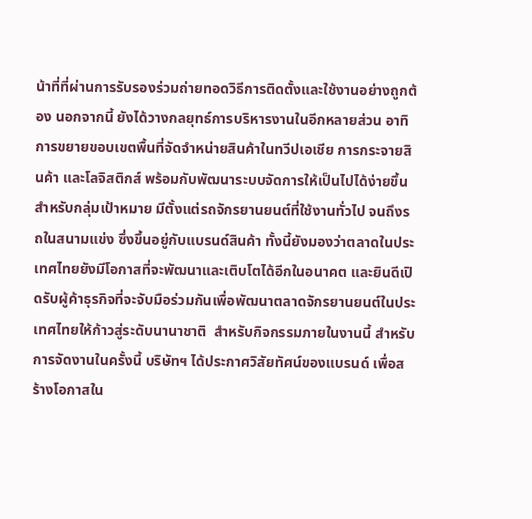น้าที่ที่ผ่านการรับรองร่วมถ่ายทอดวิธีการติดตั้งและใช้งานอย่างถูกต้อง นอกจากนี้ ยังได้วางกลยุทธ์การบริหารงานในอีกหลายส่วน อาทิ การขยายขอบเขตพื้นที่จัดจำหน่ายสินค้าในทวีปเอเชีย การกระจายสินค้า และโลจิสติกส์ พร้อมกับพัฒนาระบบจัดการให้เป็นไปได้ง่ายขึ้น  สำหรับกลุ่มเป้าหมาย มีตั้งแต่รถจักรยานยนต์ที่ใช้งานทั่วไป จนถึงรถในสนามแข่ง ซึ่งขึ้นอยู่กับแบรนด์สินค้า ทั้งนี้ยังมองว่าตลาดในประเทศไทยยังมีโอกาสที่จะพัฒนาและเติบโตได้อีกในอนาคต และยินดีเปิดรับผู้ค้าธุรกิจที่จะจับมือร่วมกันเพื่อพัฒนาตลาดจักรยานยนต์ในประเทศไทยให้ก้าวสู่ระดับนานาชาติ  สำหรับกิจกรรมภายในงานนี้ สำหรับการจัดงานในครั้งนี้ บริษัทฯ ได้ประกาศวิสัยทัศน์ของแบรนด์ เพื่อสร้างโอกาสใน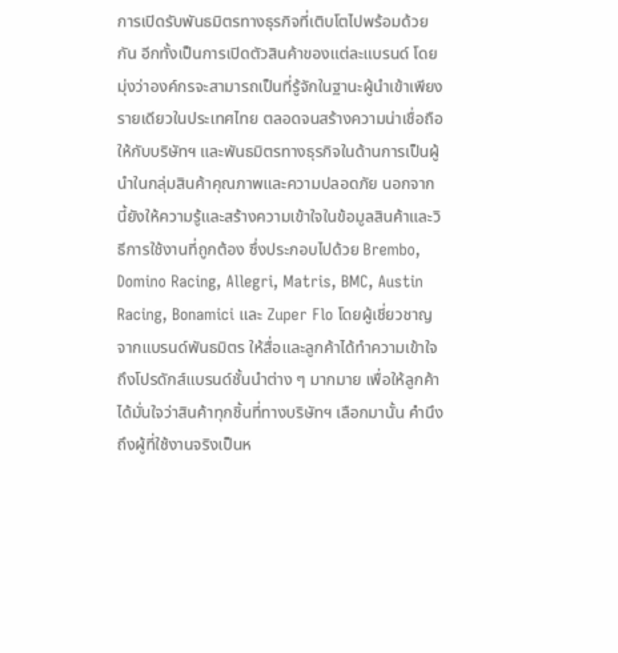การเปิดรับพันธมิตรทางธุรกิจที่เติบโตไปพร้อมด้วยกัน อีกทั้งเป็นการเปิดตัวสินค้าของแต่ละแบรนด์ โดยมุ่งว่าองค์กรจะสามารถเป็นที่รู้จักในฐานะผู้นำเข้าเพียงรายเดียวในประเทศไทย ตลอดจนสร้างความน่าเชื่อถือให้กับบริษัทฯ และพันธมิตรทางธุรกิจในด้านการเป็นผู้นำในกลุ่มสินค้าคุณภาพและความปลอดภัย นอกจากนี้ยังให้ความรู้และสร้างความเข้าใจในข้อมูลสินค้าและวิธีการใช้งานที่ถูกต้อง ซึ่งประกอบไปด้วย Brembo, Domino Racing, Allegri, Matris, BMC, Austin Racing, Bonamici และ Zuper Flo โดยผู้เชี่ยวชาญจากแบรนด์พันธมิตร ให้สื่อและลูกค้าได้ทำความเข้าใจถึงโปรดักส์แบรนด์ชั้นนำต่าง ๆ มากมาย เพื่อให้ลูกค้าได้มั่นใจว่าสินค้าทุกชิ้นที่ทางบริษัทฯ เลือกมานั้น คำนึงถึงผู้ที่ใช้งานจริงเป็นห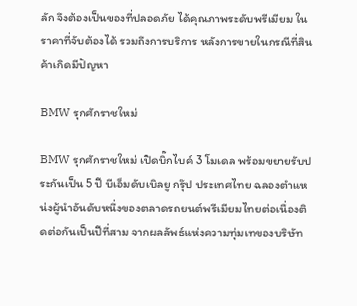ลัก จึงต้องเป็นของที่ปลอดภัย ได้คุณภาพระดับพรีเมียม ในราคาที่จับต้องได้ รวมถึงการบริการ หลังการขายในกรณีที่สินค้าเกิดมีปัญหา

BMW รุกศักราชใหม่

BMW รุกศักราชใหม่ เปิดบิ๊กไบค์ 3 โมเดล พร้อมขยายรับประกันเป็น 5 ปี บีเอ็มดับเบิลยู กรุ๊ป ประเทศไทย ฉลองตำแหน่งผู้นำอันดับหนึ่งของตลาดรถยนต์พรีเมียมไทยต่อเนื่องติดต่อกันเป็นปีที่สาม จากผลลัพธ์แห่งความทุ่มเทของบริษัท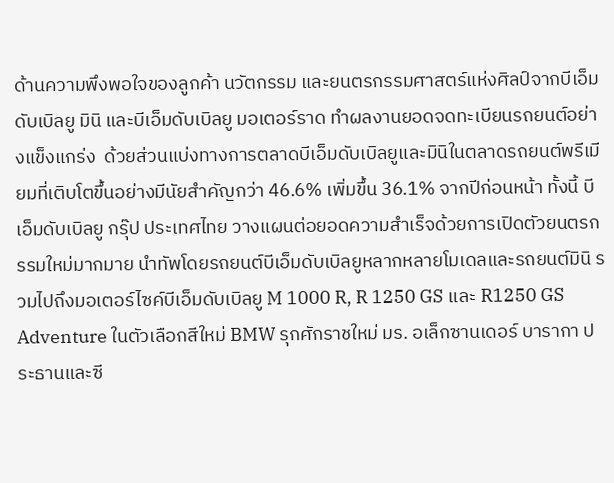ด้านความพึงพอใจของลูกค้า นวัตกรรม และยนตรกรรมศาสตร์แห่งศิลป์จากบีเอ็มดับเบิลยู มินิ และบีเอ็มดับเบิลยู มอเตอร์ราด ทำผลงานยอดจดทะเบียนรถยนต์อย่างแข็งแกร่ง  ด้วยส่วนแบ่งทางการตลาดบีเอ็มดับเบิลยูและมินิในตลาดรถยนต์พรีเมียมที่เติบโตขึ้นอย่างมีนัยสำคัญกว่า 46.6% เพิ่มขึ้น 36.1% จากปีก่อนหน้า ทั้งนี้ บีเอ็มดับเบิลยู กรุ๊ป ประเทศไทย วางแผนต่อยอดความสำเร็จด้วยการเปิดตัวยนตรกรรมใหม่มากมาย นำทัพโดยรถยนต์บีเอ็มดับเบิลยูหลากหลายโมเดลและรถยนต์มินิ รวมไปถึงมอเตอร์ไซค์บีเอ็มดับเบิลยู M 1000 R, R 1250 GS และ R1250 GS Adventure ในตัวเลือกสีใหม่ BMW รุกศักราชใหม่ มร. อเล็กซานเดอร์ บารากา ประธานและซี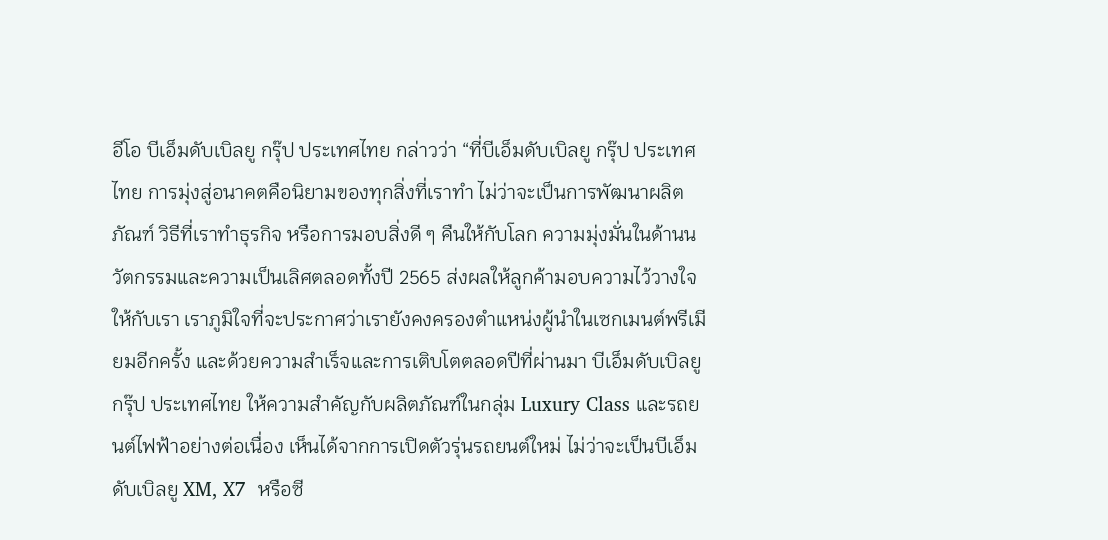อีโอ บีเอ็มดับเบิลยู กรุ๊ป ประเทศไทย กล่าวว่า “ที่บีเอ็มดับเบิลยู กรุ๊ป ประเทศไทย การมุ่งสู่อนาคตคือนิยามของทุกสิ่งที่เราทำ ไม่ว่าจะเป็นการพัฒนาผลิตภัณฑ์ วิธีที่เราทำธุรกิจ หรือการมอบสิ่งดี ๆ คืนให้กับโลก ความมุ่งมั่นในด้านนวัตกรรมและความเป็นเลิศตลอดทั้งปี 2565 ส่งผลให้ลูกค้ามอบความไว้วางใจให้กับเรา เราภูมิใจที่จะประกาศว่าเรายังคงครองตำแหน่งผู้นำในเซกเมนต์พรีเมียมอีกครั้ง และด้วยความสำเร็จและการเติบโตตลอดปีที่ผ่านมา บีเอ็มดับเบิลยู กรุ๊ป ประเทศไทย ให้ความสำคัญกับผลิตภัณฑ์ในกลุ่ม Luxury Class และรถยนต์ไฟฟ้าอย่างต่อเนื่อง เห็นได้จากการเปิดตัวรุ่นรถยนต์ใหม่ ไม่ว่าจะเป็นบีเอ็มดับเบิลยู XM, X7  หรือซี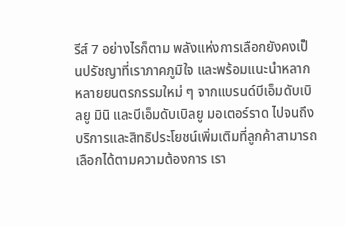รีส์ 7 อย่างไรก็ตาม พลังแห่งการเลือกยังคงเป็นปรัชญาที่เราภาคภูมิใจ และพร้อมแนะนำหลากหลายยนตรกรรมใหม่ ๆ จากแบรนด์บีเอ็มดับเบิลยู มินิ และบีเอ็มดับเบิลยู มอเตอร์ราด ไปจนถึงบริการและสิทธิประโยชน์เพิ่มเติมที่ลูกค้าสามารถเลือกได้ตามความต้องการ เรา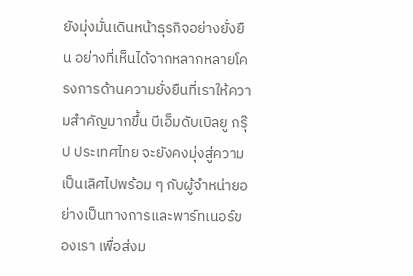ยังมุ่งมั่นเดินหน้าธุรกิจอย่างยั่งยืน อย่างที่เห็นได้จากหลากหลายโครงการด้านความยั่งยืนที่เราให้ความสำคัญมากขึ้น บีเอ็มดับเบิลยู กรุ๊ป ประเทศไทย จะยังคงมุ่งสู่ความเป็นเลิศไปพร้อม ๆ กับผู้จำหน่ายอย่างเป็นทางการและพาร์ทเนอร์ของเรา เพื่อส่งม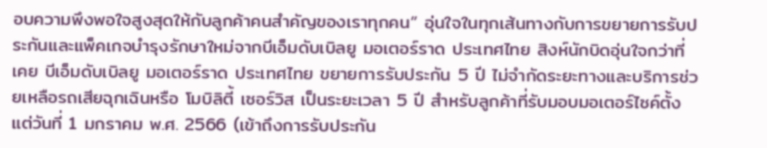อบความพึงพอใจสูงสุดให้กับลูกค้าคนสำคัญของเราทุกคน” อุ่นใจในทุกเส้นทางกับการขยายการรับประกันและแพ็คเกจบำรุงรักษาใหม่จากบีเอ็มดับเบิลยู มอเตอร์ราด ประเทศไทย สิงห์นักบิดอุ่นใจกว่าที่เคย บีเอ็มดับเบิลยู มอเตอร์ราด ประเทศไทย ขยายการรับประกัน 5 ปี ไม่จำกัดระยะทางและบริการช่วยเหลือรถเสียฉุกเฉินหรือ โมบิลิตี้ เซอร์วิส เป็นระยะเวลา 5 ปี สำหรับลูกค้าที่รับมอบมอเตอร์ไซค์ตั้งแต่วันที่ 1 มกราคม พ.ศ. 2566 (เข้าถึงการรับประกัน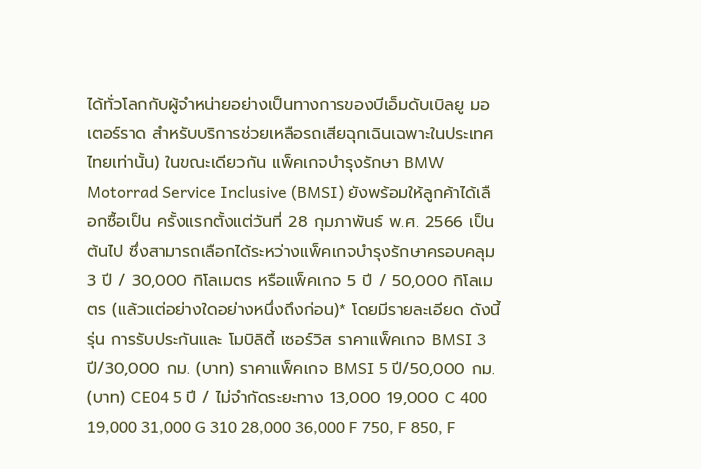ได้ทั่วโลกกับผู้จำหน่ายอย่างเป็นทางการของบีเอ็มดับเบิลยู มอเตอร์ราด สำหรับบริการช่วยเหลือรถเสียฉุกเฉินเฉพาะในประเทศไทยเท่านั้น) ในขณะเดียวกัน แพ็คเกจบำรุงรักษา BMW Motorrad Service Inclusive (BMSI) ยังพร้อมให้ลูกค้าได้เลือกซื้อเป็น ครั้งแรกตั้งแต่วันที่ 28 กุมภาพันธ์ พ.ศ. 2566 เป็นต้นไป ซึ่งสามารถเลือกได้ระหว่างแพ็คเกจบำรุงรักษาครอบคลุม 3 ปี / 30,000 กิโลเมตร หรือแพ็คเกจ 5 ปี / 50,000 กิโลเมตร (แล้วแต่อย่างใดอย่างหนึ่งถึงก่อน)* โดยมีรายละเอียด ดังนี้ รุ่น การรับประกันและ โมบิลิตี้ เซอร์วิส ราคาแพ็คเกจ BMSI 3 ปี/30,000 กม. (บาท) ราคาแพ็คเกจ BMSI 5 ปี/50,000 กม. (บาท) CE04 5 ปี / ไม่จำกัดระยะทาง 13,000 19,000 C 400 19,000 31,000 G 310 28,000 36,000 F 750, F 850, F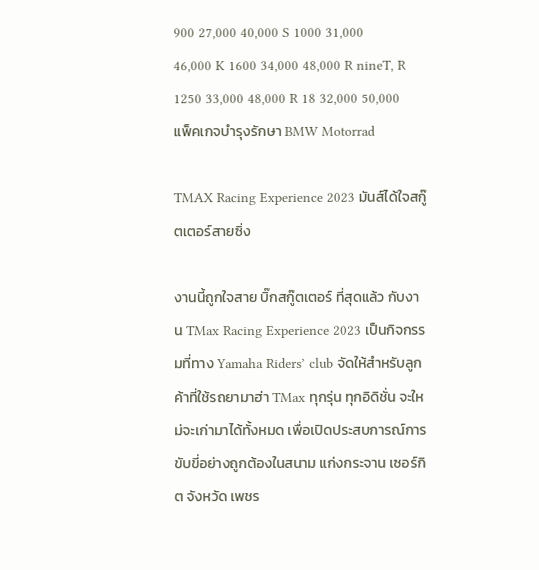900 27,000 40,000 S 1000 31,000 46,000 K 1600 34,000 48,000 R nineT, R 1250 33,000 48,000 R 18 32,000 50,000   แพ็คเกจบำรุงรักษา BMW Motorrad

TMAX Racing Experience 2023 มันส์ได้ใจสกู๊ตเตอร์สายซิ่ง

งานนี้ถูกใจสาย บิ๊กสกู๊ตเตอร์ ที่สุดแล้ว กับงาน TMax Racing Experience 2023 เป็นกิจกรรมที่ทาง Yamaha Riders’ club จัดให้สำหรับลูกค้าที่ใช้รถยามาฮ่า TMax ทุกรุ่น ทุกอิดิชั่น จะใหม่จะเก่ามาได้ทั้งหมด เพื่อเปิดประสบการณ์การขับขี่อย่างถูกต้องในสนาม แก่งกระจาน เซอร์กิต จังหวัด เพชร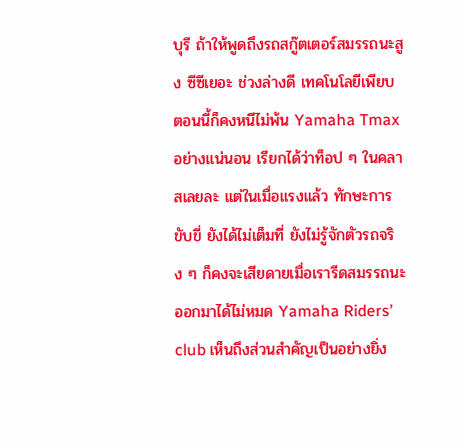บุรี ถ้าให้พูดถึงรถสกู๊ตเตอร์สมรรถนะสูง ซีซีเยอะ ช่วงล่างดี เทคโนโลยีเพียบ ตอนนี้ก็คงหนีไม่พ้น Yamaha Tmax อย่างแน่นอน เรียกได้ว่าท็อป ๆ ในคลาสเลยละ แต่ในเมื่อแรงแล้ว ทักษะการขับขี่ ยังได้ไม่เต็มที่ ยังไม่รู้จักตัวรถจริง ๆ ก็คงจะเสียดายเมื่อเรารีดสมรรถนะออกมาได้ไม่หมด Yamaha Riders’ club เห็นถึงส่วนสำคัญเป็นอย่างยิ่ง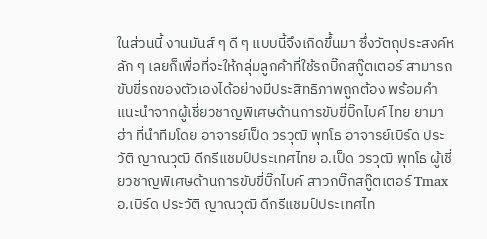ในส่วนนี้ งานมันส์ ๆ ดี ๆ แบบนี้จึงเกิดขึ้นมา ซึ่งวัตถุประสงค์หลัก ๆ เลยก็เพื่อที่จะให้กลุ่มลูกค้าที่ใช้รถบิ๊กสกู๊ตเตอร์ สามารถขับขี่รถของตัวเองได้อย่างมีประสิทธิภาพถูกต้อง พร้อมคำแนะนำจากผู้เชี่ยวชาญพิเศษด้านการขับขี่บิ๊กไบค์ ไทย ยามาฮ่า ที่นำทีมโดย อาจารย์เป็ด วรวุฒิ พุทโธ อาจารย์เบิร์ด ประวัติ ญาณวุฒิ ดีกรีแชมป์ประเทศไทย อ.เป็ด วรวุฒิ พุทโธ ผู้เชี่ยวชาญพิเศษด้านการขับขี่บิ๊กไบค์ สาวกบิ๊กสกู๊ตเตอร์ Tmax อ.เบิร์ด ประวัติ ญาณวุฒิ ดีกรีแชมป์ประเทศไท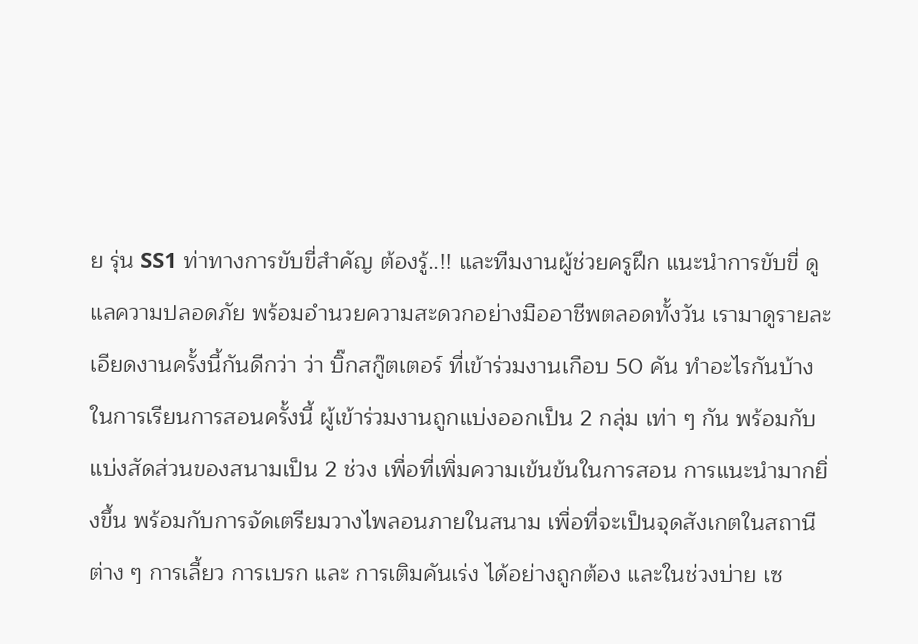ย รุ่น SS1 ท่าทางการขับขี่สำคัญ ต้องรู้..!! และทีมงานผู้ช่วยครูฝึก แนะนำการขับขี่ ดูแลความปลอดภัย พร้อมอำนวยความสะดวกอย่างมืออาชีพตลอดทั้งวัน เรามาดูรายละเอียดงานครั้งนี้กันดีกว่า ว่า บิ๊กสกู๊ตเตอร์ ที่เข้าร่วมงานเกือบ 50 คัน ทำอะไรกันบ้าง ในการเรียนการสอนครั้งนี้ ผู้เข้าร่วมงานถูกแบ่งออกเป็น 2 กลุ่ม เท่า ๆ กัน พร้อมกับ แบ่งสัดส่วนของสนามเป็น 2 ช่วง เพื่อที่เพิ่มความเข้นข้นในการสอน การแนะนำมากยิ่งขึ้น พร้อมกับการจัดเตรียมวางไพลอนภายในสนาม เพื่อที่จะเป็นจุดสังเกตในสถานีต่าง ๆ การเลี้ยว การเบรก และ การเติมคันเร่ง ได้อย่างถูกต้อง และในช่วงบ่าย เซ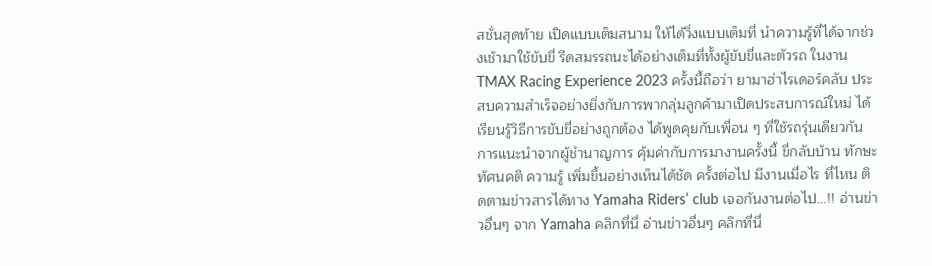สชั่นสุดท้าย เปิดแบบเต็มสนาม ให้ได้วิ่งแบบเต็มที่ นำความรู้ที่ได้จากช่วงเช้ามาใช้ขับขี่ รีดสมรรถนะได้อย่างเต็มที่ทั้งผู้ขับขี่และตัวรถ ในงาน TMAX Racing Experience 2023 ครั้งนี้ถือว่า ยามาฮ่าไรเดอร์คลับ ประสบความสำเร็จอย่างยิ่งกับการพากลุ่มลูกค้ามาเปิดประสบการณ์ใหม่ ได้เรียนรู้วิธีการขับขี่อย่างถูกต้อง ได้พูดคุยกับเพื่อน ๆ ที่ใช้รถรุ่นเดียวกัน การแนะนำจากผู้ชำนาญการ คุ้มค่ากับการมางานครั้งนี้ ขี่กลับบ้าน ทักษะ ทัศนคติ ความรู้ เพิ่มขึ้นอย่างเห็นได้ชัด ครั้งต่อไป มีงานเมื่อไร ที่ไหน ติดตามข่าวสารได้ทาง Yamaha Riders’ club เจอกันงานต่อไป…!! อ่านข่าวอื่นๆ จาก Yamaha คลิกที่นี่ อ่านข่าวอื่นๆ คลิกที่นี่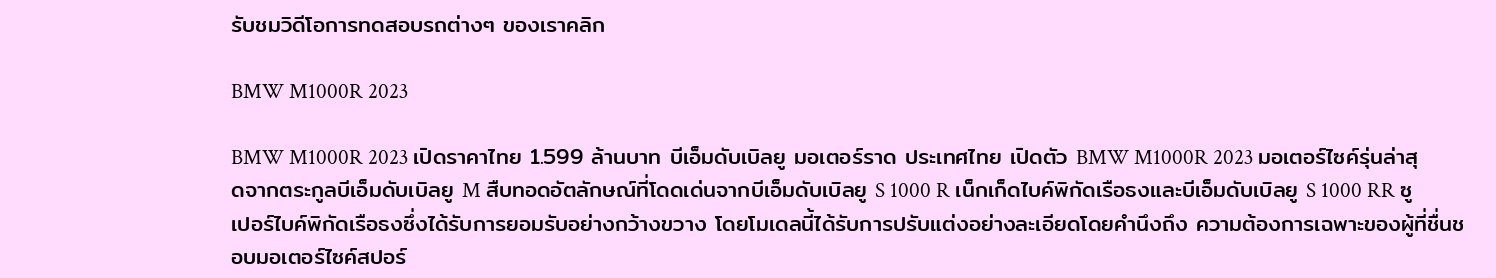รับชมวิดีโอการทดสอบรถต่างๆ ของเราคลิก

BMW M1000R 2023

BMW M1000R 2023 เปิดราคาไทย 1.599 ล้านบาท บีเอ็มดับเบิลยู มอเตอร์ราด ประเทศไทย เปิดตัว BMW M1000R 2023 มอเตอร์ไซค์รุ่นล่าสุดจากตระกูลบีเอ็มดับเบิลยู M สืบทอดอัตลักษณ์ที่โดดเด่นจากบีเอ็มดับเบิลยู S 1000 R เน็กเก็ดไบค์พิกัดเรือธงและบีเอ็มดับเบิลยู S 1000 RR ซูเปอร์ไบค์พิกัดเรือธงซึ่งได้รับการยอมรับอย่างกว้างขวาง โดยโมเดลนี้ได้รับการปรับแต่งอย่างละเอียดโดยคำนึงถึง ความต้องการเฉพาะของผู้ที่ชื่นชอบมอเตอร์ไซค์สปอร์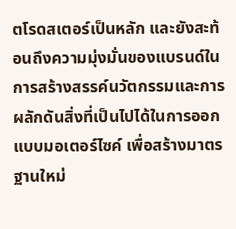ตโรดสเตอร์เป็นหลัก และยังสะท้อนถึงความมุ่งมั่นของแบรนด์ในการสร้างสรรค์นวัตกรรมและการผลักดันสิ่งที่เป็นไปได้ในการออกแบบมอเตอร์ไซค์ เพื่อสร้างมาตรฐานใหม่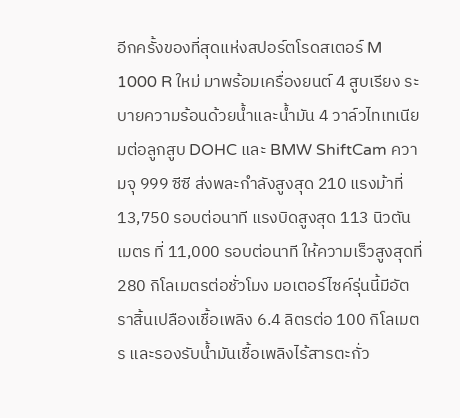อีกครั้งของที่สุดแห่งสปอร์ตโรดสเตอร์ M 1000 R ใหม่ มาพร้อมเครื่องยนต์ 4 สูบเรียง ระบายความร้อนด้วยน้ำและน้ำมัน 4 วาล์วไทเทเนียมต่อลูกสูบ DOHC และ BMW ShiftCam ความจุ 999 ซีซี ส่งพละกำลังสูงสุด 210 แรงม้าที่ 13,750 รอบต่อนาที แรงบิดสูงสุด 113 นิวตันเมตร ที่ 11,000 รอบต่อนาที ให้ความเร็วสูงสุดที่ 280 กิโลเมตรต่อชั่วโมง มอเตอร์ไซค์รุ่นนี้มีอัตราสิ้นเปลืองเชื้อเพลิง 6.4 ลิตรต่อ 100 กิโลเมตร และรองรับน้ำมันเชื้อเพลิงไร้สารตะกั่ว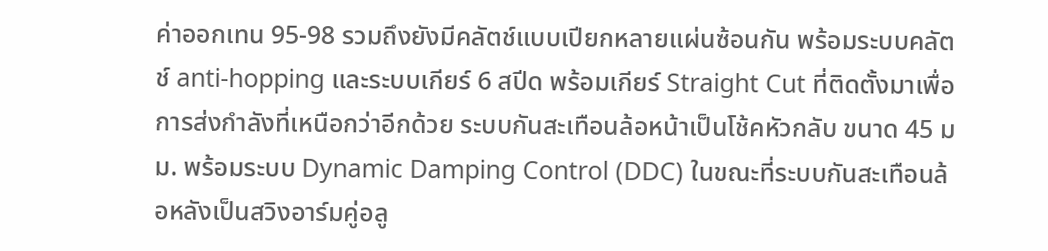ค่าออกเทน 95-98 รวมถึงยังมีคลัตช์แบบเปียกหลายแผ่นซ้อนกัน พร้อมระบบคลัตช์ anti-hopping และระบบเกียร์ 6 สปีด พร้อมเกียร์ Straight Cut ที่ติดตั้งมาเพื่อการส่งกำลังที่เหนือกว่าอีกด้วย ระบบกันสะเทือนล้อหน้าเป็นโช้คหัวกลับ ขนาด 45 มม. พร้อมระบบ Dynamic Damping Control (DDC) ในขณะที่ระบบกันสะเทือนล้อหลังเป็นสวิงอาร์มคู่อลู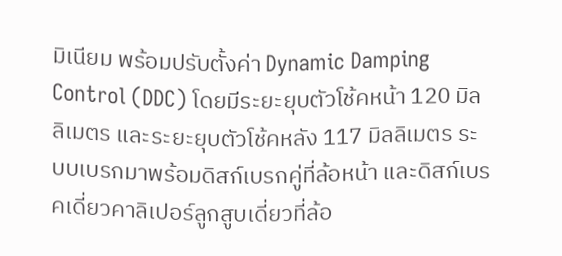มิเนียม พร้อมปรับตั้งค่า Dynamic Damping Control (DDC) โดยมีระยะยุบตัวโช้คหน้า 120 มิลลิเมตร และระยะยุบตัวโช้คหลัง 117 มิลลิเมตร ระบบเบรกมาพร้อมดิสก์เบรกคู่ที่ล้อหน้า และดิสก์เบรคเดี่ยวคาลิเปอร์ลูกสูบเดี่ยวที่ล้อ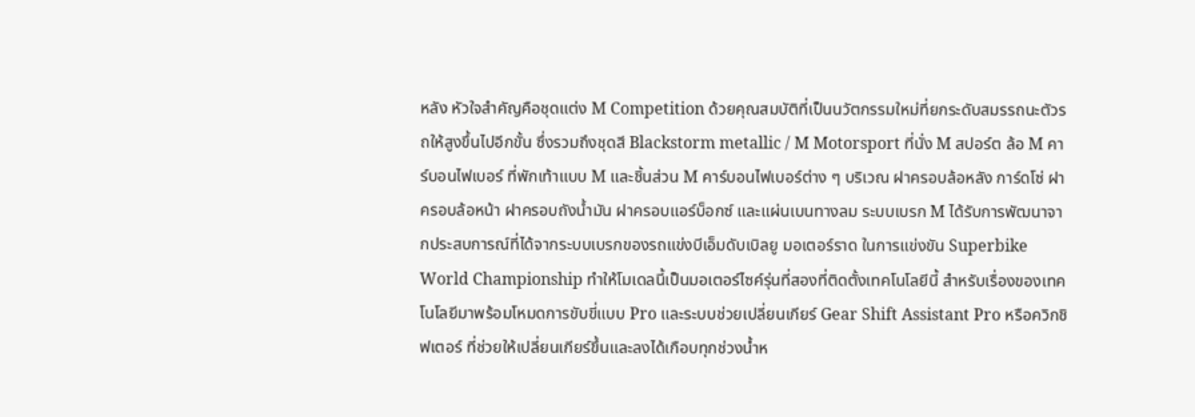หลัง หัวใจสำคัญคือชุดแต่ง M Competition ด้วยคุณสมบัติที่เป็นนวัตกรรมใหม่ที่ยกระดับสมรรถนะตัวรถให้สูงขึ้นไปอีกขั้น ซึ่งรวมถึงชุดสี Blackstorm metallic / M Motorsport ที่นั่ง M สปอร์ต ล้อ M คาร์บอนไฟเบอร์ ที่พักเท้าแบบ M และชิ้นส่วน M คาร์บอนไฟเบอร์ต่าง ๆ บริเวณ ฝาครอบล้อหลัง การ์ดโซ่ ฝาครอบล้อหน้า ฝาครอบถังน้ำมัน ฝาครอบแอร์บ็อกซ์ และแผ่นเบนทางลม ระบบเบรก M ได้รับการพัฒนาจากประสบการณ์ที่ได้จากระบบเบรกของรถแข่งบีเอ็มดับเบิลยู มอเตอร์ราด ในการแข่งขัน Superbike World Championship ทำให้โมเดลนี้เป็นมอเตอร์ไซค์รุ่นที่สองที่ติดตั้งเทคโนโลยีนี้ สำหรับเรื่องของเทคโนโลยีมาพร้อมโหมดการขับขี่แบบ Pro และระบบช่วยเปลี่ยนเกียร์ Gear Shift Assistant Pro หรือควิกชิฟเตอร์ ที่ช่วยให้เปลี่ยนเกียร์ขึ้นและลงได้เกือบทุกช่วงน้ำห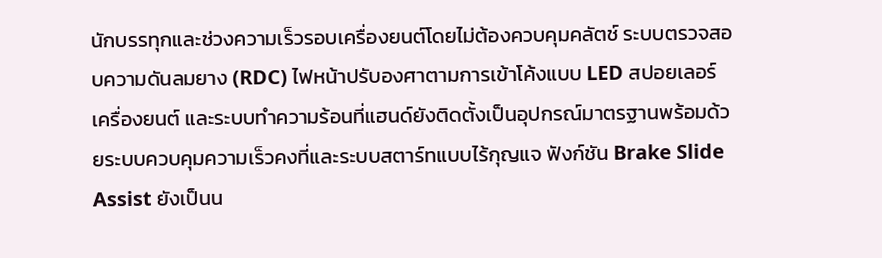นักบรรทุกและช่วงความเร็วรอบเครื่องยนต์โดยไม่ต้องควบคุมคลัตช์ ระบบตรวจสอบความดันลมยาง (RDC) ไฟหน้าปรับองศาตามการเข้าโค้งแบบ LED สปอยเลอร์เครื่องยนต์ และระบบทำความร้อนที่แฮนด์ยังติดตั้งเป็นอุปกรณ์มาตรฐานพร้อมด้วยระบบควบคุมความเร็วคงที่และระบบสตาร์ทแบบไร้กุญแจ ฟังก์ชัน Brake Slide Assist ยังเป็นน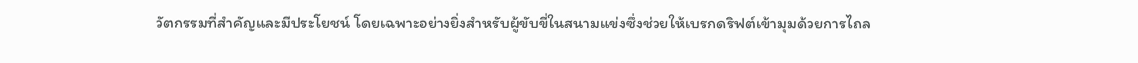วัตกรรมที่สำคัญและมีประโยชน์ โดยเฉพาะอย่างยิ่งสำหรับผู้ขับขี่ในสนามแข่งซึ่งช่วยให้เบรกดริฟต์เข้ามุมด้วยการไถล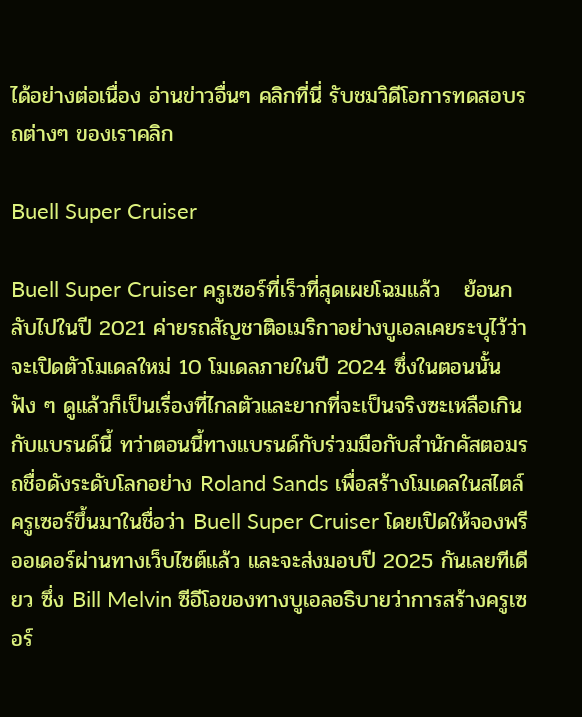ได้อย่างต่อเนื่อง อ่านข่าวอื่นๆ คลิกที่นี่ รับชมวิดีโอการทดสอบรถต่างๆ ของเราคลิก

Buell Super Cruiser

Buell Super Cruiser ครูเซอร์ที่เร็วที่สุดเผยโฉมแล้ว   ย้อนกลับไปในปี 2021 ค่ายรถสัญชาติอเมริกาอย่างบูเอลเคยระบุไว้ว่าจะเปิดตัวโมเดลใหม่ 10 โมเดลภายในปี 2024 ซึ่งในตอนนั้นฟัง ๆ ดูแล้วก็เป็นเรื่องที่ไกลตัวและยากที่จะเป็นจริงซะเหลือเกินกับแบรนด์นี้ ทว่าตอนนี้ทางแบรนด์กับร่วมมือกับสำนักคัสตอมรถชื่อดังระดับโลกอย่าง Roland Sands เพื่อสร้างโมเดลในสไตล์ครูเซอร์ขึ้นมาในชื่อว่า Buell Super Cruiser โดยเปิดให้จองพรีออเดอร์ผ่านทางเว็บไซต์แล้ว และจะส่งมอบปี 2025 กันเลยทีเดียว ซึ่ง Bill Melvin ซีอีโอของทางบูเอลอธิบายว่าการสร้างครูเซอร์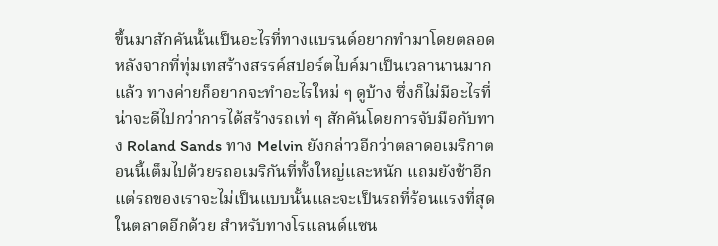ขึ้นมาสักคันนั้นเป็นอะไรที่ทางแบรนด์อยากทำมาโดยตลอด หลังจากที่ทุ่มเทสร้างสรรค์สปอร์ตไบค์มาเป็นเวลานานมากแล้ว ทางค่ายก็อยากจะทำอะไรใหม่ ๆ ดูบ้าง ซึ่งก็ไม่มีอะไรที่น่าจะดีไปกว่าการได้สร้างรถเท่ ๆ สักคันโดยการจับมือกับทาง Roland Sands ทาง Melvin ยังกล่าวอีกว่าตลาดอเมริกาตอนนี้เต็มไปด้วยรถอเมริกันที่ทั้งใหญ่และหนัก แถมยังช้าอีก แต่รถของเราจะไม่เป็นแบบนั้นและจะเป็นรถที่ร้อนแรงที่สุดในตลาดอีกด้วย สำหรับทางโรแลนด์แซน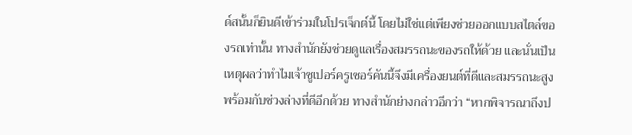ด์สนั้นก็ยินดีเข้าร่วมในโปรเจ็กต์นี้ โดยไม่ใช่แต่เพียงช่วยออกแบบสไตล์ของรถเท่านั้น ทางสำนักยังช่วยดูแลเรื่องสมรรถนะของรถให้ด้วย และนั่นเป็นเหตุผลว่าทำไมเจ้าซูเปอร์ครูเซอร์คันนี้จึงมีเครื่องยนต์ที่ดีและสมรรถนะสูง พร้อมกับช่วงล่างที่ดีอีกด้วย ทางสำนักย่างกล่าวอีกว่า “หากพิจารณาถึงป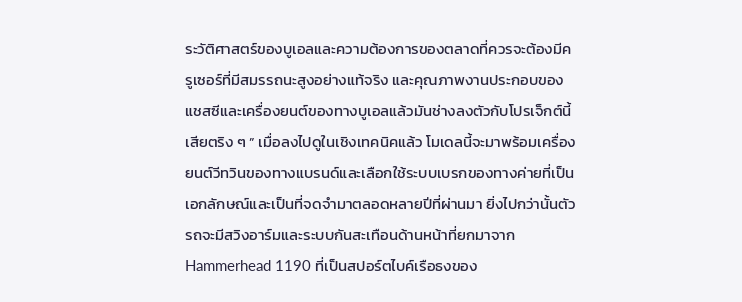ระวัติศาสตร์ของบูเอลและความต้องการของตลาดที่ควรจะต้องมีครูเซอร์ที่มีสมรรถนะสูงอย่างแท้จริง และคุณภาพงานประกอบของแชสซีและเครื่องยนต์ของทางบูเอลแล้วมันช่างลงตัวกับโปรเจ็กต์นี้เสียตริง ๆ ” เมื่อลงไปดูในเชิงเทคนิคแล้ว โมเดลนี้จะมาพร้อมเครื่องยนต์วีทวินของทางแบรนด์และเลือกใช้ระบบเบรกของทางค่ายที่เป็นเอกลักษณ์และเป็นที่จดจำมาตลอดหลายปีที่ผ่านมา ยิ่งไปกว่านั้นตัวรถจะมีสวิงอาร์มและระบบกันสะเทือนด้านหน้าที่ยกมาจาก Hammerhead 1190 ที่เป็นสปอร์ตไบค์เรือธงของ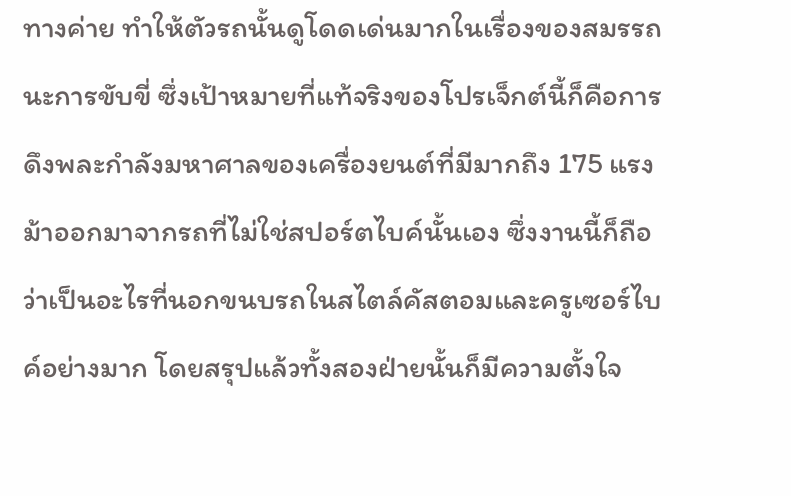ทางค่าย ทำให้ตัวรถนั้นดูโดดเด่นมากในเรื่องของสมรรถนะการขับขี่ ซึ่งเป้าหมายที่แท้จริงของโปรเจ็กต์นี้ก็คือการดึงพละกำลังมหาศาลของเครื่องยนต์ที่มีมากถึง 175 แรงม้าออกมาจากรถที่ไม่ใช่สปอร์ตไบค์นั้นเอง ซึ่งงานนี้ก็ถือว่าเป็นอะไรที่นอกขนบรถในสไตล์คัสตอมและครูเซอร์ไบค์อย่างมาก โดยสรุปแล้วทั้งสองฝ่ายนั้นก็มีความตั้งใจ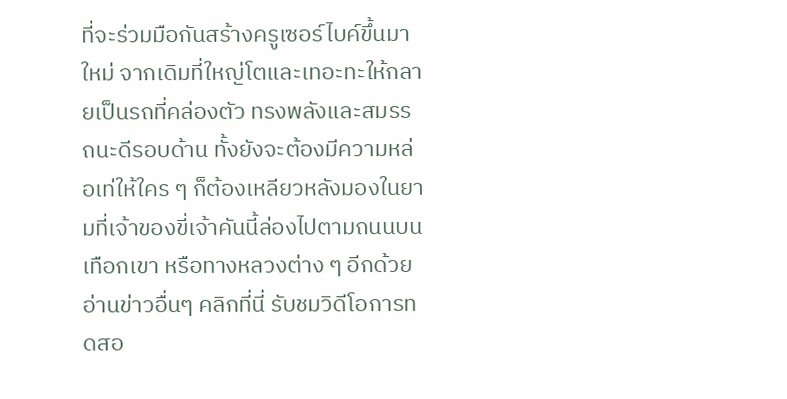ที่จะร่วมมือกันสร้างครูเซอร์ไบค์ขึ้นมาใหม่ จากเดิมที่ใหญ่โตและเทอะทะให้กลายเป็นรถที่คล่องตัว ทรงพลังและสมรรถนะดีรอบด้าน ทั้งยังจะต้องมีความหล่อเท่ให้ใคร ๆ ก็ต้องเหลียวหลังมองในยามที่เจ้าของขี่เจ้าคันนี้ล่องไปตามถนนบนเทือกเขา หรือทางหลวงต่าง ๆ อีกด้วย อ่านข่าวอื่นๆ คลิกที่นี่ รับชมวิดีโอการทดสอ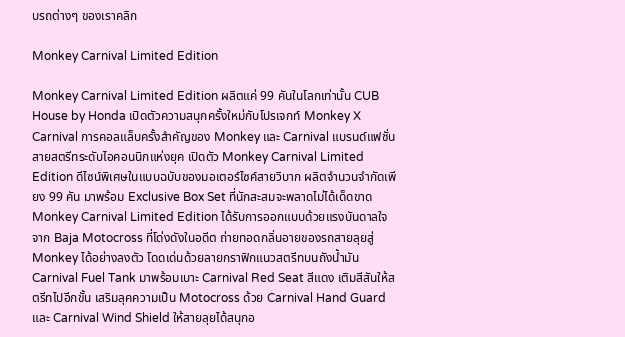บรถต่างๆ ของเราคลิก

Monkey Carnival Limited Edition

Monkey Carnival Limited Edition ผลิตแค่ 99 คันในโลกเท่านั้น CUB House by Honda เปิดตัวความสนุกครั้งใหม่กับโปรเจกท์ Monkey X Carnival การคอลแล็บครั้งสำคัญของ Monkey และ Carnival แบรนด์แฟชั่นสายสตรีทระดับไอคอนนิกแห่งยุค เปิดตัว Monkey Carnival Limited Edition ดีไซน์พิเศษในแบบฉบับของมอเตอร์ไซค์สายวิบาก ผลิตจำนวนจำกัดเพียง 99 คัน มาพร้อม Exclusive Box Set ที่นักสะสมจะพลาดไม่ได้เด็ดขาด   Monkey Carnival Limited Edition ได้รับการออกแบบด้วยแรงบันดาลใจจาก Baja Motocross ที่โด่งดังในอดีต ถ่ายทอดกลิ่นอายของรถสายลุยสู่ Monkey ได้อย่างลงตัว โดดเด่นด้วยลายกราฟิกแนวสตรีทบนถังน้ำมัน Carnival Fuel Tank มาพร้อมเบาะ Carnival Red Seat สีแดง เติมสีสันให้สตรีทไปอีกขั้น เสริมลุคความเป็น Motocross ด้วย Carnival Hand Guard และ Carnival Wind Shield ให้สายลุยได้สนุกอ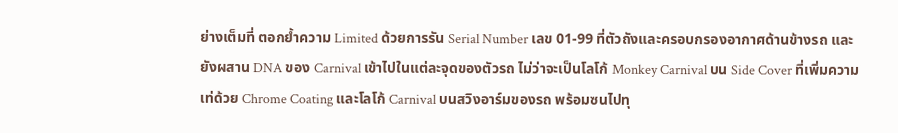ย่างเต็มที่ ตอกย้ำความ Limited ด้วยการรัน Serial Number เลข 01-99 ที่ตัวถังและครอบกรองอากาศด้านข้างรถ และยังผสาน DNA ของ Carnival เข้าไปในแต่ละจุดของตัวรถ ไม่ว่าจะเป็นโลโก้ Monkey Carnival บน Side Cover ที่เพิ่มความเท่ด้วย Chrome Coating และโลโก้ Carnival บนสวิงอาร์มของรถ พร้อมซนไปทุ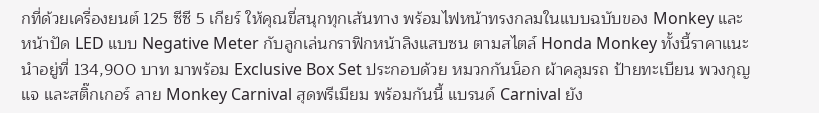กที่ด้วยเครื่องยนต์ 125 ซีซี 5 เกียร์ ให้คุณขี่สนุกทุกเส้นทาง พร้อมไฟหน้าทรงกลมในแบบฉบับของ Monkey และหน้าปัด LED แบบ Negative Meter กับลูกเล่นกราฟิกหน้าลิงแสบซน ตามสไตล์ Honda Monkey ทั้งนี้ราคาแนะนำอยู่ที่ 134,900 บาท มาพร้อม Exclusive Box Set ประกอบด้วย หมวกกันน็อก ผ้าคลุมรถ ป้ายทะเบียน พวงกุญแจ และสติ๊กเกอร์ ลาย Monkey Carnival สุดพรีเมียม พร้อมกันนี้ แบรนด์ Carnival ยัง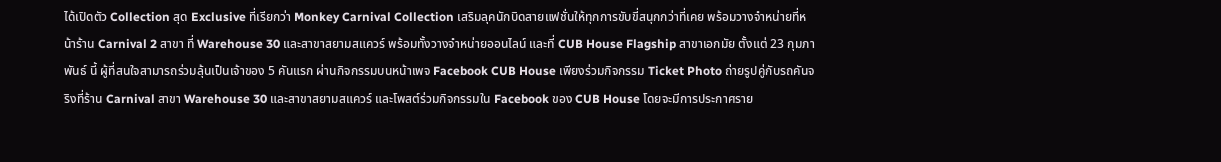ได้เปิดตัว Collection สุด Exclusive ที่เรียกว่า Monkey Carnival Collection เสริมลุคนักบิดสายแฟชั่นให้ทุกการขับขี่สนุกกว่าที่เคย พร้อมวางจำหน่ายที่หน้าร้าน Carnival 2 สาขา ที่ Warehouse 30 และสาขาสยามสแควร์ พร้อมทั้งวางจำหน่ายออนไลน์ และที่ CUB House Flagship สาขาเอกมัย ตั้งแต่ 23 กุมภาพันธ์ นี้ ผู้ที่สนใจสามารถร่วมลุ้นเป็นเจ้าของ 5 คันแรก ผ่านกิจกรรมบนหน้าเพจ Facebook CUB House เพียงร่วมกิจกรรม Ticket Photo ถ่ายรูปคู่กับรถคันจริงที่ร้าน Carnival สาขา Warehouse 30 และสาขาสยามสแควร์ และโพสต์ร่วมกิจกรรมใน Facebook ของ CUB House โดยจะมีการประกาศราย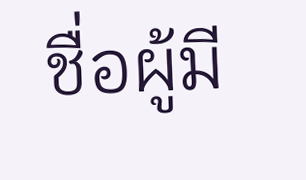ชื่อผู้มี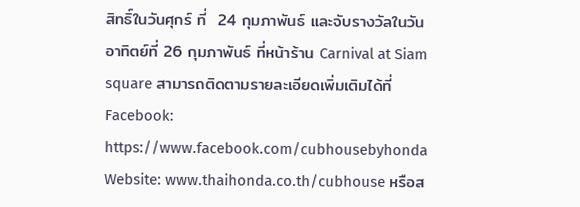สิทธิ์ในวันศุกร์ ที่  24 กุมภาพันธ์ และจับรางวัลในวันอาทิตย์ที่ 26 กุมภาพันธ์ ที่หน้าร้าน Carnival at Siam square สามารถติดตามรายละเอียดเพิ่มเติมได้ที่ Facebook: https://www.facebook.com/cubhousebyhonda Website: www.thaihonda.co.th/cubhouse หรือส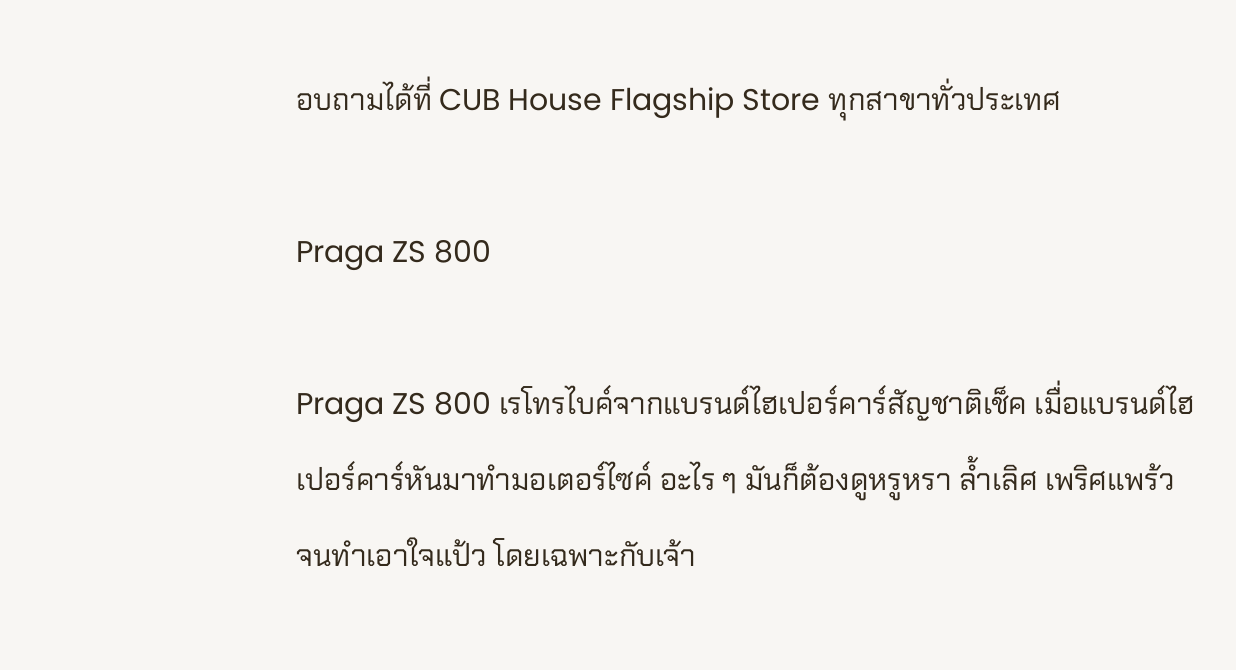อบถามได้ที่ CUB House Flagship Store ทุกสาขาทั่วประเทศ

Praga ZS 800

Praga ZS 800 เรโทรไบค์จากแบรนด์ไฮเปอร์คาร์สัญชาติเช็ค เมื่อแบรนด์ไฮเปอร์คาร์หันมาทำมอเตอร์ไซค์ อะไร ๆ มันก็ต้องดูหรูหรา ล้ำเลิศ เพริศแพร้ว จนทำเอาใจแป้ว โดยเฉพาะกับเจ้า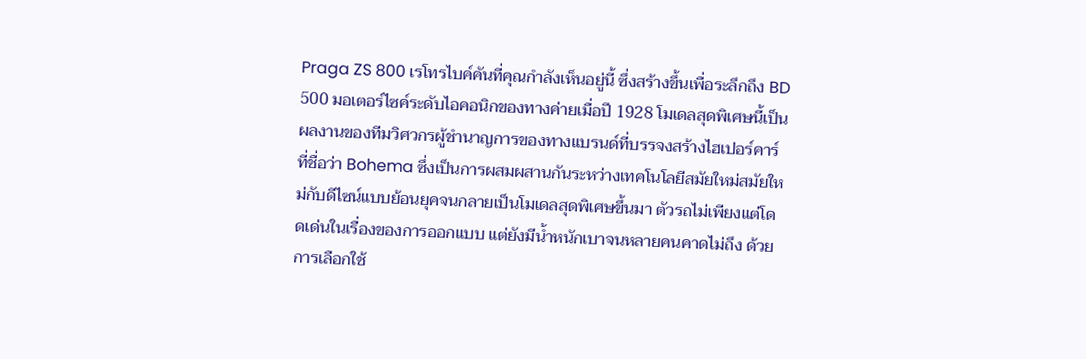Praga ZS 800 เรโทรไบค์คันที่คุณกำลังเห็นอยู่นี้ ซึ่งสร้างขึ้นเพื่อระลึกถึง BD 500 มอเตอร์ไซค์ระดับไอคอนิกของทางค่ายเมื่อปี 1928 โมเดลสุดพิเศษนี้เป็นผลงานของทีมวิศวกรผู้ชำนาญการของทางแบรนด์ที่บรรจงสร้างไฮเปอร์คาร์ที่ชื่อว่า Bohema ซึ่งเป็นการผสมผสานกันระหว่างเทคโนโลยีสมัยใหม่สมัยใหม่กับดีไซน์แบบย้อนยุคจนกลายเป็นโมเดลสุดพิเศษขึ้นมา ตัวรถไม่เพียงแต่โดดเด่นในเรื่องของการออกแบบ แต่ยังมีน้ำหนักเบาจนหลายคนคาดไม่ถึง ด้วยการเลือกใช้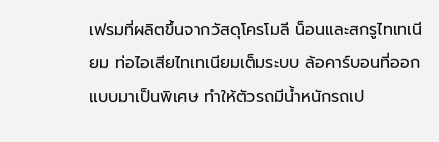เฟรมที่ผลิตขึ้นจากวัสดุโครโมลี น็อนและสกรูไทเทเนียม ท่อไอเสียไทเทเนียมเต็มระบบ ล้อคาร์บอนที่ออกแบบมาเป็นพิเศษ ทำให้ตัวรถมีน้ำหนักรถเป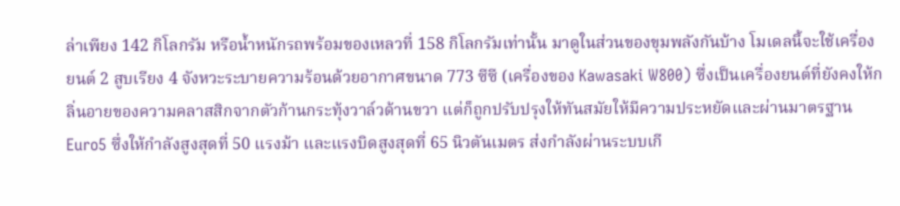ล่าเพียง 142 กิโลกรัม หรือน้ำหนักรถพร้อมของเหลวที่ 158 กิโลกรัมเท่านั้น มาดูในส่วนของขุมพลังกันบ้าง โมเดลนี้จะใช้เครื่องยนต์ 2 สูบเรียง 4 จังหวะระบายความร้อนด้วยอากาศขนาด 773 ซีซี (เครื่องของ Kawasaki W800) ซึ่งเป็นเครื่องยนต์ที่ยังคงให้กลิ่นอายของความคลาสสิกจากตัวก้านกระทุ้งวาล์วด้านขวา แต่ก็ถูกปรับปรุงให้ทันสมัยให้มีความประหยัดและผ่านมาตรฐาน Euro5 ซึ่งให้กำลังสูงสุดที่ 50 แรงม้า และแรงบิดสูงสุดที่ 65 นิวตันเมตร ส่งกำลังผ่านระบบเกี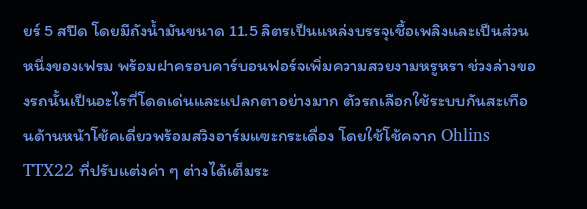ยร์ 5 สปีด โดยมีถังน้ำมันขนาด 11.5 ลิตรเป็นแหล่งบรรจุเชื้อเพลิงและเป็นส่วนหนึ่งของเฟรม พร้อมฝาครอบคาร์บอนฟอร์จเพิ่มความสวยงามหรูหรา ช่วงล่างของรถนั้นเป็นอะไรที่โดดเด่นและแปลกตาอย่างมาก ตัวรถเลือกใช้ระบบกันสะเทือนด้านหน้าโช้คเดี่ยวพร้อมสวิงอาร์มแฃะกระเดื่อง โดยใช้โช้คจาก Ohlins TTX22 ที่ปรับแต่งค่า ๆ ต่างได้เต็มระ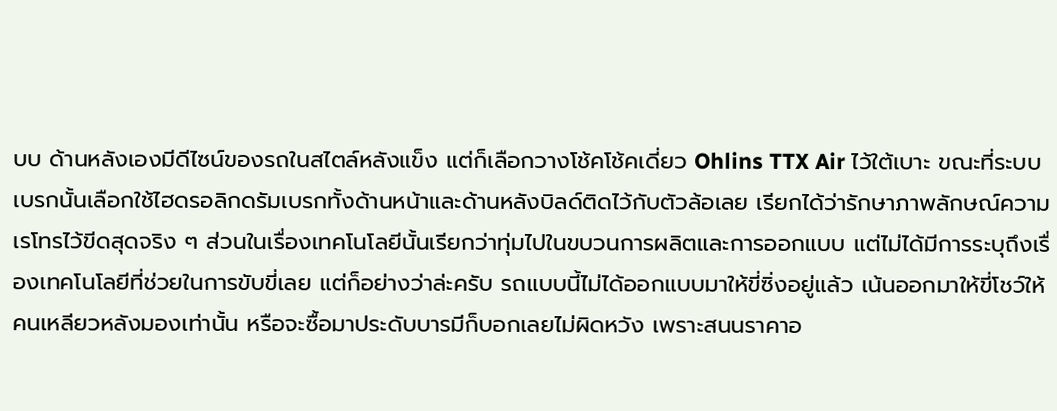บบ ด้านหลังเองมีดีไซน์ของรถในสไตล์หลังแข็ง แต่ก็เลือกวางโช้คโช้คเดี่ยว Ohlins TTX Air ไว้ใต้เบาะ ขณะที่ระบบเบรกนั้นเลือกใช้ไฮดรอลิกดรัมเบรกทั้งด้านหน้าและด้านหลังบิลด์ติดไว้กับตัวล้อเลย เรียกได้ว่ารักษาภาพลักษณ์ความเรโทรไว้ขีดสุดจริง ๆ ส่วนในเรื่องเทคโนโลยีนั้นเรียกว่าทุ่มไปในขบวนการผลิตและการออกแบบ แต่ไม่ได้มีการระบุถึงเรื่องเทคโนโลยีที่ช่วยในการขับขี่เลย แต่ก็อย่างว่าล่ะครับ รถแบบนี้ไม่ได้ออกแบบมาให้ขี่ซิ่งอยู่แล้ว เน้นออกมาให้ขี่โชว์ให้คนเหลียวหลังมองเท่านั้น หรือจะซื้อมาประดับบารมีก็บอกเลยไม่ผิดหวัง เพราะสนนราคาอ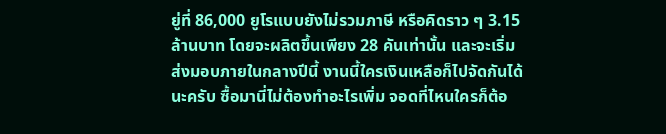ยู่ที่ 86,000 ยูโรแบบยังไม่รวมภาษี หรือคิดราว ๆ 3.15 ล้านบาท โดยจะผลิตขึ้นเพียง 28 คันเท่านั้น และจะเริ่มส่งมอบภายในกลางปีนี้ งานนี้ใครเงินเหลือก็ไปจัดกันได้นะครับ ซื้อมานี่ไม่ต้องทำอะไรเพิ่ม จอดที่ไหนใครก็ต้อ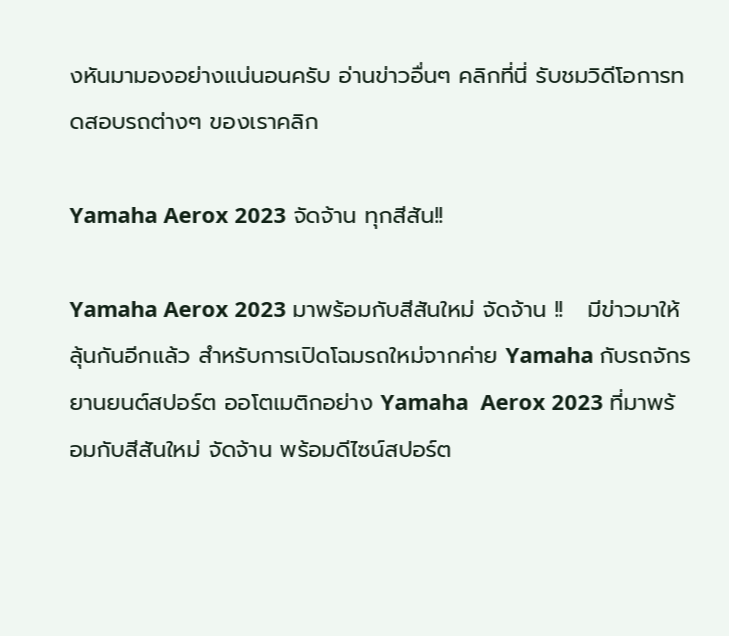งหันมามองอย่างแน่นอนครับ อ่านข่าวอื่นๆ คลิกที่นี่ รับชมวิดีโอการทดสอบรถต่างๆ ของเราคลิก

Yamaha Aerox 2023 จัดจ้าน ทุกสีสัน!!

Yamaha Aerox 2023 มาพร้อมกับสีสันใหม่ จัดจ้าน !!   มีข่าวมาให้ลุ้นกันอีกแล้ว สำหรับการเปิดโฉมรถใหม่จากค่าย Yamaha กับรถจักรยานยนต์สปอร์ต ออโตเมติกอย่าง Yamaha  Aerox 2023 ที่มาพร้อมกับสีสันใหม่ จัดจ้าน พร้อมดีไซน์สปอร์ต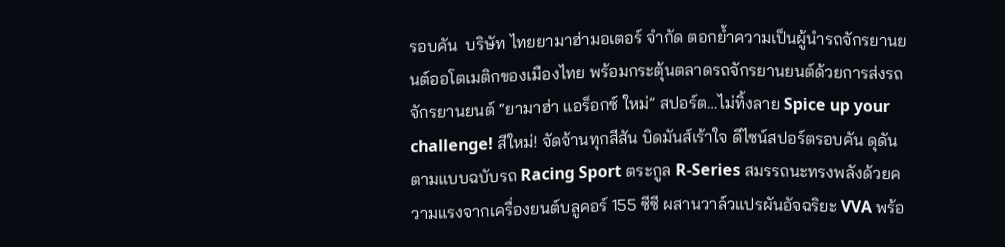รอบคัน  บริษัท ไทยยามาฮ่ามอเตอร์ จำกัด ตอกย้ำความเป็นผู้นำรถจักรยานยนต์ออโตเมติกของเมืองไทย พร้อมกระตุ้นตลาดรถจักรยานยนต์ด้วยการส่งรถจักรยานยนต์ “ยามาฮ่า แอร็อกซ์ ใหม่” สปอร์ต…ไม่ทิ้งลาย Spice up your challenge! สีใหม่! จัดจ้านทุกสีสัน บิดมันส์เร้าใจ ดีไซน์สปอร์ตรอบคัน ดุดันตามแบบฉบับรถ Racing Sport ตระกูล R-Series สมรรถนะทรงพลังด้วยความแรงจากเครื่องยนต์บลูคอร์ 155 ซีซี ผสานวาล์วแปรผันอัจฉริยะ VVA พร้อ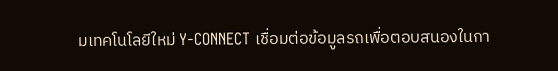มเทคโนโลยีใหม่ Y-CONNECT เชื่อมต่อข้อมูลรถเพื่อตอบสนองในกา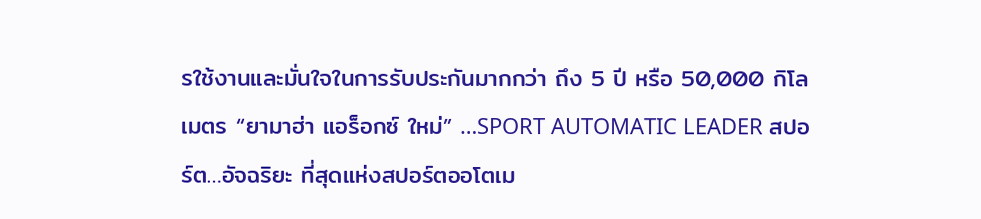รใช้งานและมั่นใจในการรับประกันมากกว่า ถึง 5 ปี หรือ 50,000 กิโลเมตร “ยามาฮ่า แอร็อกซ์ ใหม่” …SPORT AUTOMATIC LEADER สปอร์ต…อัจฉริยะ ที่สุดแห่งสปอร์ตออโตเม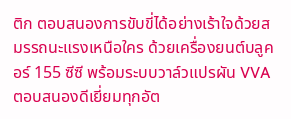ติก ตอบสนองการขับขี่ได้อย่างเร้าใจด้วยสมรรถนะแรงเหนือใคร ด้วยเครื่องยนต์บลูคอร์ 155 ซีซี พร้อมระบบวาล์วแปรผัน VVA ตอบสนองดีเยี่ยมทุกอัต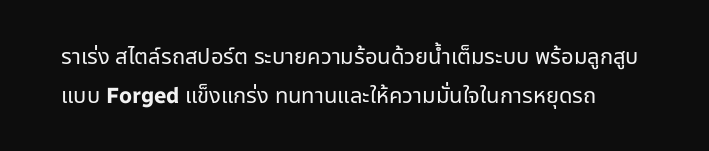ราเร่ง สไตล์รถสปอร์ต ระบายความร้อนด้วยน้ำเต็มระบบ พร้อมลูกสูบแบบ Forged แข็งแกร่ง ทนทานและให้ความมั่นใจในการหยุดรถ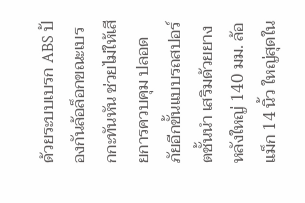ด้วยระบบเบรก ABS ป้องกันล้อล็อกขณะเบรกกะทันหัน ช่วยไม่ให้เสียการควบคุม ปลอดภัยอีกขั้นแบบรถสปอร์ตชั้นนำ เสริมด้วยยางหลังใหญ่ 140 มม. ล้อแม็ก 14 นิ้ว ใหญ่สุดใน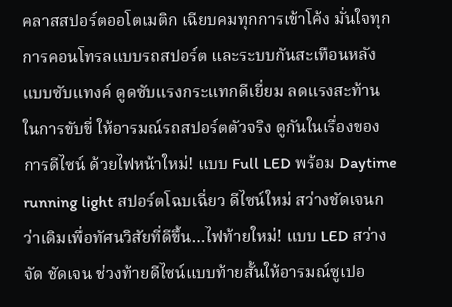คลาสสปอร์ตออโตเมติก เฉียบคมทุกการเข้าโค้ง มั่นใจทุกการคอนโทรลแบบรถสปอร์ต และระบบกันสะเทือนหลังแบบซับแทงค์ ดูดซับแรงกระแทกดีเยี่ยม ลดแรงสะท้านในการขับขี่ ให้อารมณ์รถสปอร์ตตัวจริง ดูกันในเรื่องของการดีไซน์ ด้วยไฟหน้าใหม่! แบบ Full LED พร้อม Daytime running light สปอร์ตโฉบเฉี่ยว ดีไซน์ใหม่ สว่างชัดเจนกว่าเดิมเพื่อทัศนวิสัยที่ดีขึ้น…ไฟท้ายใหม่! แบบ LED สว่างจัด ชัดเจน ช่วงท้ายดีไซน์แบบท้ายสั้นให้อารมณ์ซูเปอ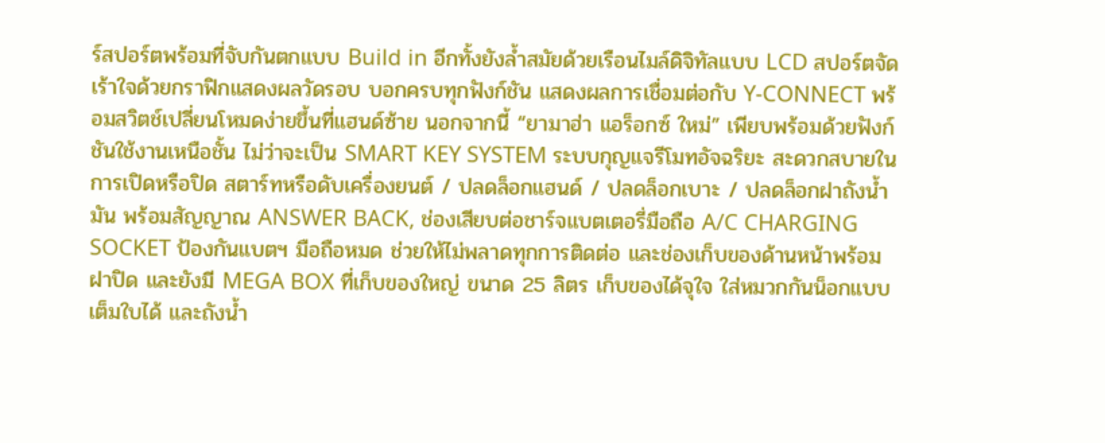ร์สปอร์ตพร้อมที่จับกันตกแบบ Build in อีกทั้งยังล้ำสมัยด้วยเรือนไมล์ดิจิทัลแบบ LCD สปอร์ตจัดเร้าใจด้วยกราฟิกแสดงผลวัดรอบ บอกครบทุกฟังก์ชัน แสดงผลการเชื่อมต่อกับ Y-CONNECT พร้อมสวิตช์เปลี่ยนโหมดง่ายขึ้นที่แฮนด์ซ้าย นอกจากนี้ “ยามาฮ่า แอร็อกซ์ ใหม่” เพียบพร้อมด้วยฟังก์ชันใช้งานเหนือชั้น ไม่ว่าจะเป็น SMART KEY SYSTEM ระบบกุญแจรีโมทอัจฉริยะ สะดวกสบายในการเปิดหรือปิด สตาร์ทหรือดับเครื่องยนต์ / ปลดล็อกแฮนด์ / ปลดล็อกเบาะ / ปลดล็อกฝาถังน้ำมัน พร้อมสัญญาณ ANSWER BACK, ช่องเสียบต่อชาร์จแบตเตอรี่มือถือ A/C CHARGING SOCKET ป้องกันแบตฯ มือถือหมด ช่วยให้ไม่พลาดทุกการติดต่อ และช่องเก็บของด้านหน้าพร้อมฝาปิด และยังมี MEGA BOX ที่เก็บของใหญ่ ขนาด 25 ลิตร เก็บของได้จุใจ ใส่หมวกกันน็อกแบบเต็มใบได้ และถังน้ำ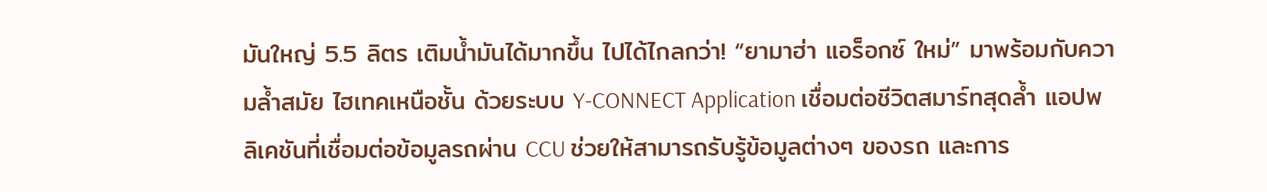มันใหญ่ 5.5 ลิตร เติมน้ำมันได้มากขึ้น ไปได้ไกลกว่า! “ยามาฮ่า แอร็อกซ์ ใหม่” มาพร้อมกับความล้ำสมัย ไฮเทคเหนือชั้น ด้วยระบบ Y-CONNECT Application เชื่อมต่อชีวิตสมาร์ทสุดล้ำ แอปพลิเคชันที่เชื่อมต่อข้อมูลรถผ่าน CCU ช่วยให้สามารถรับรู้ข้อมูลต่างๆ ของรถ และการ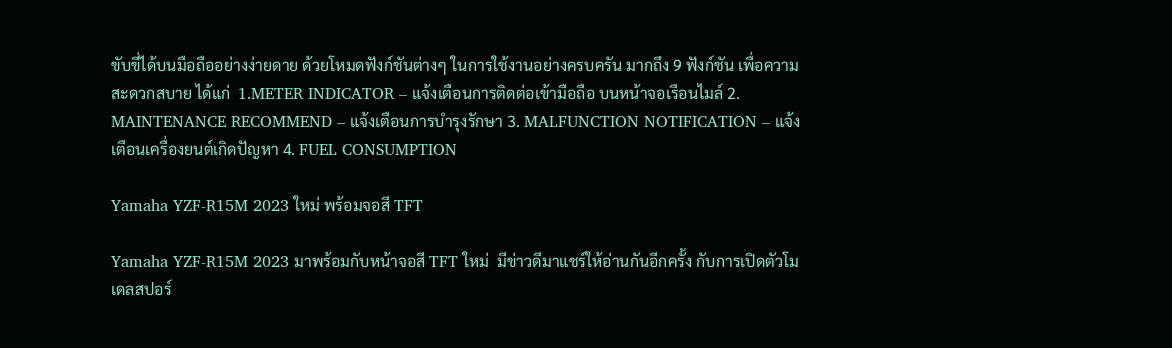ขับขี่ได้บนมือถืออย่างง่ายดาย ด้วยโหมดฟังก์ชันต่างๆ ในการใช้งานอย่างครบครัน มากถึง 9 ฟังก์ชัน เพื่อความสะดวกสบาย ได้แก่  1.METER INDICATOR – แจ้งเตือนการติดต่อเข้ามือถือ บนหน้าจอเรือนไมล์ 2. MAINTENANCE RECOMMEND – แจ้งเตือนการบำรุงรักษา 3. MALFUNCTION NOTIFICATION – แจ้งเตือนเครื่องยนต์เกิดปัญหา 4. FUEL CONSUMPTION

Yamaha YZF-R15M 2023 ใหม่ พร้อมจอสี TFT

Yamaha YZF-R15M 2023 มาพร้อมกับหน้าจอสี TFT ใหม่  มีข่าวดีมาแชร์ให้อ่านกันอีกครั้ง กับการเปิดตัวโมเดลสปอร์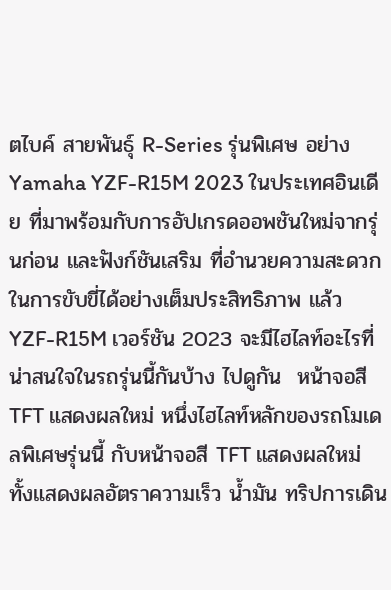ตไบค์ สายพันธุ์ R-Series รุ่นพิเศษ อย่าง Yamaha YZF-R15M 2023 ในประเทศอินเดีย ที่มาพร้อมกับการอัปเกรดออพชันใหม่จากรุ่นก่อน และฟังก์ชันเสริม ที่อำนวยความสะดวกในการขับขี่ได้อย่างเต็มประสิทธิภาพ แล้ว YZF-R15M เวอร์ชัน 2023 จะมีไฮไลท์อะไรที่น่าสนใจในรถรุ่นนี้กันบ้าง ไปดูกัน  หน้าจอสี TFT แสดงผลใหม่ หนึ่งไฮไลท์หลักของรถโมเดลพิเศษรุ่นนี้ กับหน้าจอสี TFT แสดงผลใหม่ ทั้งแสดงผลอัตราความเร็ว น้ำมัน ทริปการเดิน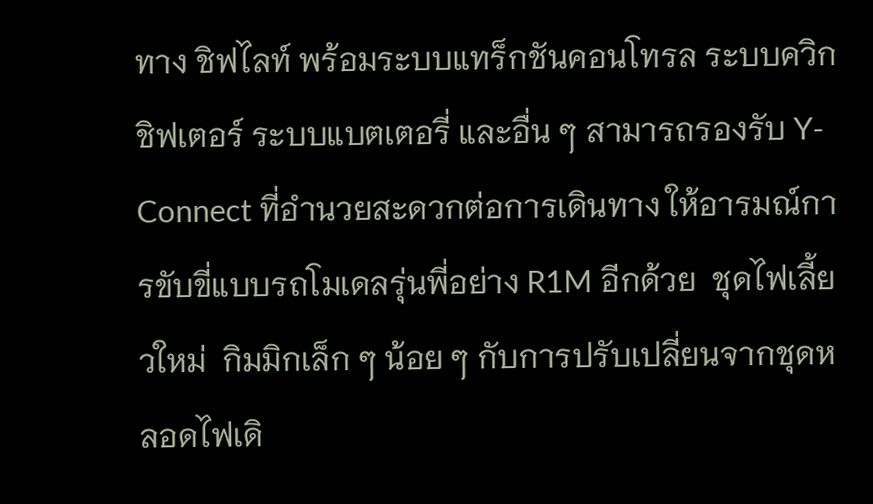ทาง ชิฟไลท์ พร้อมระบบแทร็กชันคอนโทรล ระบบควิกชิฟเตอร์ ระบบแบตเตอรี่ และอื่น ๆ สามารถรองรับ Y-Connect ที่อำนวยสะดวกต่อการเดินทาง ให้อารมณ์การขับขี่แบบรถโมเดลรุ่นพี่อย่าง R1M อีกด้วย  ชุดไฟเลี้ยวใหม่  กิมมิกเล็ก ๆ น้อย ๆ กับการปรับเปลี่ยนจากชุดหลอดไฟเดิ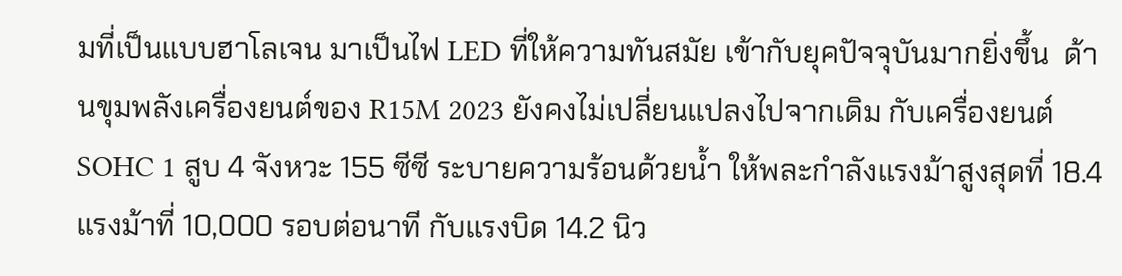มที่เป็นแบบฮาโลเจน มาเป็นไฟ LED ที่ให้ความทันสมัย เข้ากับยุคปัจจุบันมากยิ่งขึ้น  ด้านขุมพลังเครื่องยนต์ของ R15M 2023 ยังคงไม่เปลี่ยนแปลงไปจากเดิม กับเครื่องยนต์ SOHC 1 สูบ 4 จังหวะ 155 ซีซี ระบายความร้อนด้วยน้ำ ให้พละกำลังแรงม้าสูงสุดที่ 18.4 แรงม้าที่ 10,000 รอบต่อนาที กับแรงบิด 14.2 นิว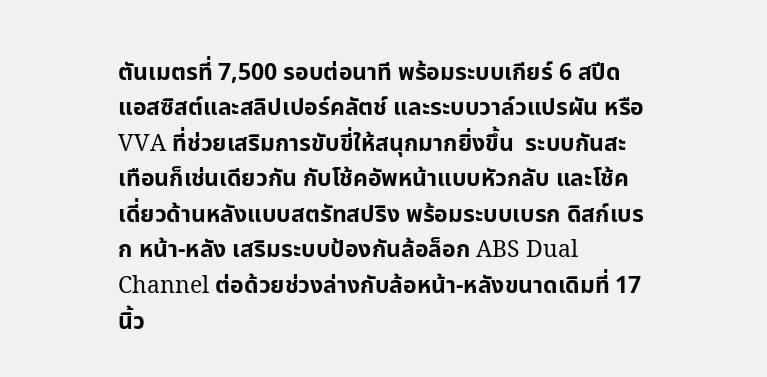ตันเมตรที่ 7,500 รอบต่อนาที พร้อมระบบเกียร์ 6 สปีด แอสซิสต์และสลิปเปอร์คลัตช์ และระบบวาล์วแปรผัน หรือ  VVA ที่ช่วยเสริมการขับขี่ให้สนุกมากยิ่งขึ้น  ระบบกันสะเทือนก็เช่นเดียวกัน กับโช้คอัพหน้าแบบหัวกลับ และโช้คเดี่ยวด้านหลังแบบสตรัทสปริง พร้อมระบบเบรก ดิสก์เบรก หน้า-หลัง เสริมระบบป้องกันล้อล็อก ABS Dual Channel ต่อด้วยช่วงล่างกับล้อหน้า-หลังขนาดเดิมที่ 17 นิ้ว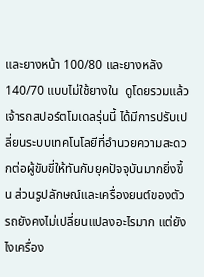และยางหน้า 100/80 และยางหลัง 140/70 แบบไม่ใช้ยางใน  ดูโดยรวมแล้ว เจ้ารถสปอร์ตโมเดลรุ่นนี้ ได้มีการปรับเปลี่ยนระบบเทคโนโลยีที่อำนวยความสะดวกต่อผู้ขับขี่ให้ทันกับยุคปัจจุบันมากยิ่งขึ้น ส่วนรูปลักษณ์และเครื่องยนต์ของตัวรถยังคงไม่เปลี่ยนแปลงอะไรมาก แต่ยังไงเครื่อง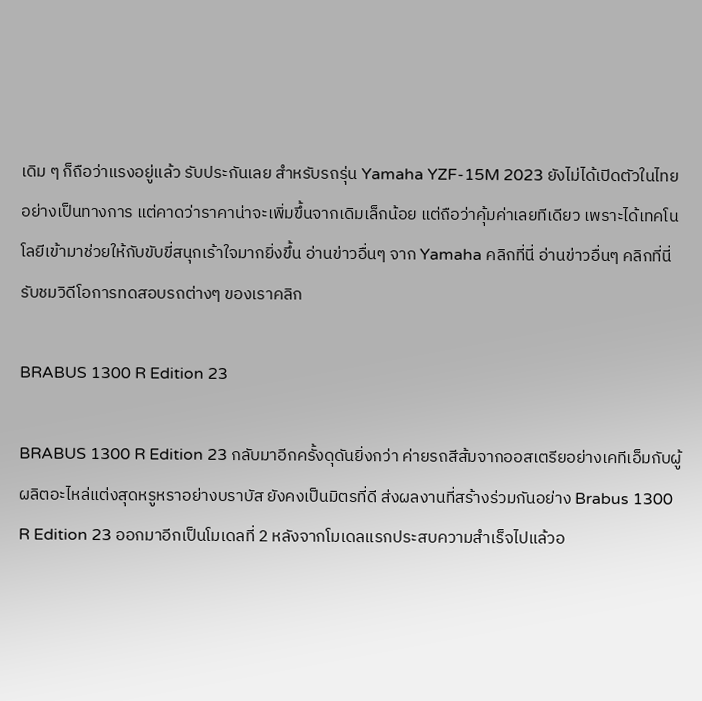เดิม ๆ ก็ถือว่าแรงอยู่แล้ว รับประกันเลย สำหรับรถรุ่น Yamaha YZF-15M 2023 ยังไม่ได้เปิดตัวในไทยอย่างเป็นทางการ แต่คาดว่าราคาน่าจะเพิ่มขึ้นจากเดิมเล็กน้อย แต่ถือว่าคุ้มค่าเลยทีเดียว เพราะได้เทคโนโลยีเข้ามาช่วยให้กับขับขี่สนุกเร้าใจมากยิ่งขึ้น อ่านข่าวอื่นๆ จาก Yamaha คลิกที่นี่ อ่านข่าวอื่นๆ คลิกที่นี่ รับชมวิดีโอการทดสอบรถต่างๆ ของเราคลิก

BRABUS 1300 R Edition 23

BRABUS 1300 R Edition 23 กลับมาอีกครั้งดุดันยิ่งกว่า ค่ายรถสีส้มจากออสเตรียอย่างเคทีเอ็มกับผู้ผลิตอะไหล่แต่งสุดหรูหราอย่างบราบัส ยังคงเป็นมิตรที่ดี ส่งผลงานที่สร้างร่วมกันอย่าง Brabus 1300 R Edition 23 ออกมาอีกเป็นโมเดลที่ 2 หลังจากโมเดลแรกประสบความสำเร็จไปแล้วอ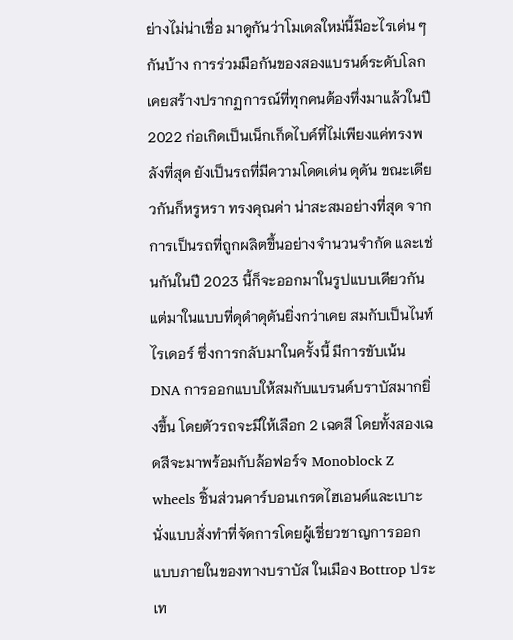ย่างไม่น่าเชื่อ มาดูกันว่าโมเดลใหม่นี้มีอะไรเด่น ๆ กันบ้าง การร่วมมือกันของสองแบรนด์ระดับโลกเคยสร้างปรากฏการณ์ที่ทุกคนต้องทึ่งมาแล้วในปี 2022 ก่อเกิดเป็นเน็กเก็ดไบค์ที่ไม่เพียงแค่ทรงพลังที่สุด ยังเป็นรถที่มีความโดดเด่น ดุดัน ขณะเดียวกันก็หรูหรา ทรงคุณค่า น่าสะสมอย่างที่สุด จากการเป็นรถที่ถูกผลิตขึ้นอย่างจำนวนจำกัด และเช่นกันในปี 2023 นี้ก็จะออกมาในรูปแบบเดียวกัน แต่มาในแบบที่ดุดำดุดันยิ่งกว่าเคย สมกับเป็นไนท์ไรเดอร์ ซึ่งการกลับมาในครั้งนี้ มีการขับเน้น DNA การออกแบบให้สมกับแบรนด์บราบัสมากยิ่งขึ้น โดยตัวรถจะมีให้เลือก 2 เฉดสี โดยทั้งสองเฉดสีจะมาพร้อมกับล้อฟอร์จ Monoblock Z wheels ชิ้นส่วนคาร์บอนเกรดไฮเอนด์และเบาะนั่งแบบสั่งทำที่จัดการโดยผู้เชี่ยวชาญการออกแบบภายในของทางบราบัส ในเมือง Bottrop ประเท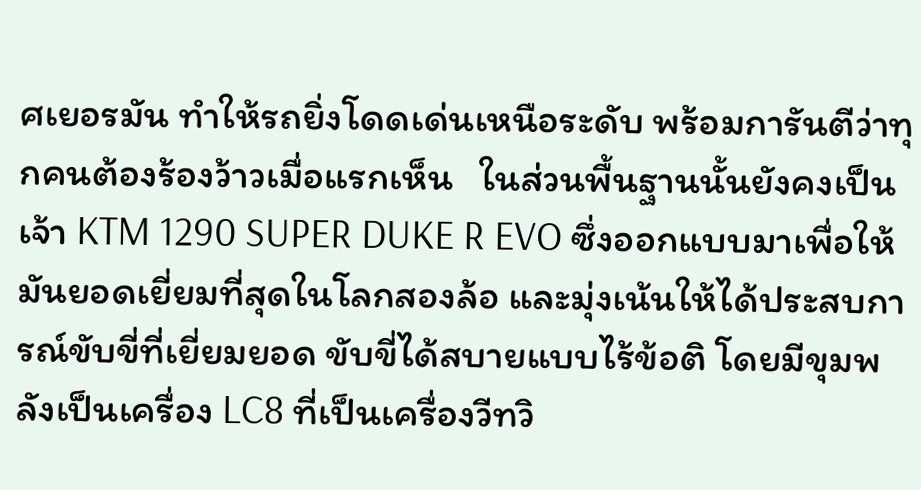ศเยอรมัน ทำให้รถยิ่งโดดเด่นเหนือระดับ พร้อมการันตีว่าทุกคนต้องร้องว้าวเมื่อแรกเห็น   ในส่วนพื้นฐานนั้นยังคงเป็นเจ้า KTM 1290 SUPER DUKE R EVO ซึ่งออกแบบมาเพื่อให้มันยอดเยี่ยมที่สุดในโลกสองล้อ และมุ่งเน้นให้ได้ประสบการณ์ขับขี่ที่เยี่ยมยอด ขับขี่ได้สบายแบบไร้ข้อติ โดยมีขุมพลังเป็นเครื่อง LC8 ที่เป็นเครื่องวีทวิ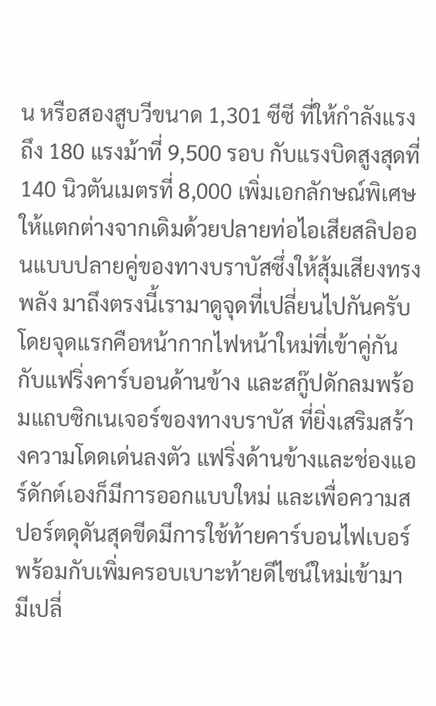น หรือสองสูบวีขนาด 1,301 ซีซี ที่ให้กำลังแรงถึง 180 แรงม้าที่ 9,500 รอบ กับแรงบิดสูงสุดที่ 140 นิวตันเมตรที่ 8,000 เพิ่มเอกลักษณ์พิเศษให้แตกต่างจากเดิมด้วยปลายท่อไอเสียสลิปออนแบบปลายคู่ของทางบราบัสซึ่งให้สุ้มเสียงทรงพลัง มาถึงตรงนี้เรามาดูจุดที่เปลี่ยนไปกันครับ โดยจุดแรกคือหน้ากากไฟหน้าใหม่ที่เข้าคู่กันกับแฟริ่งคาร์บอนด้านข้าง และสกู๊ปดักลมพร้อมแถบซิกเนเจอร์ของทางบราบัส ที่ยิ่งเสริมสร้างความโดดเด่นลงตัว แฟริ่งด้านข้างและช่องแอร์ดักต์เองก็มีการออกแบบใหม่ และเพื่อความสปอร์ตดุดันสุดขีดมีการใช้ท้ายคาร์บอนไฟเบอร์ พร้อมกับเพิ่มครอบเบาะท้ายดีไซน์ใหม่เข้ามา มีเปลี่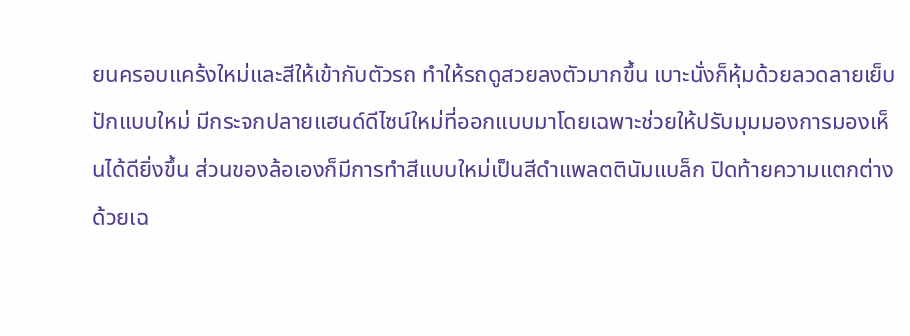ยนครอบแคร้งใหม่และสีให้เข้ากับตัวรถ ทำให้รถดูสวยลงตัวมากขึ้น เบาะนั่งก็หุ้มด้วยลวดลายเย็บปักแบบใหม่ มีกระจกปลายแฮนด์ดีไซน์ใหม่ที่ออกแบบมาโดยเฉพาะช่วยให้ปรับมุมมองการมองเห็นได้ดียิ่งขึ้น ส่วนของล้อเองก็มีการทำสีแบบใหม่เป็นสีดำแพลตตินัมแบล็ก ปิดท้ายความแตกต่างด้วยเฉ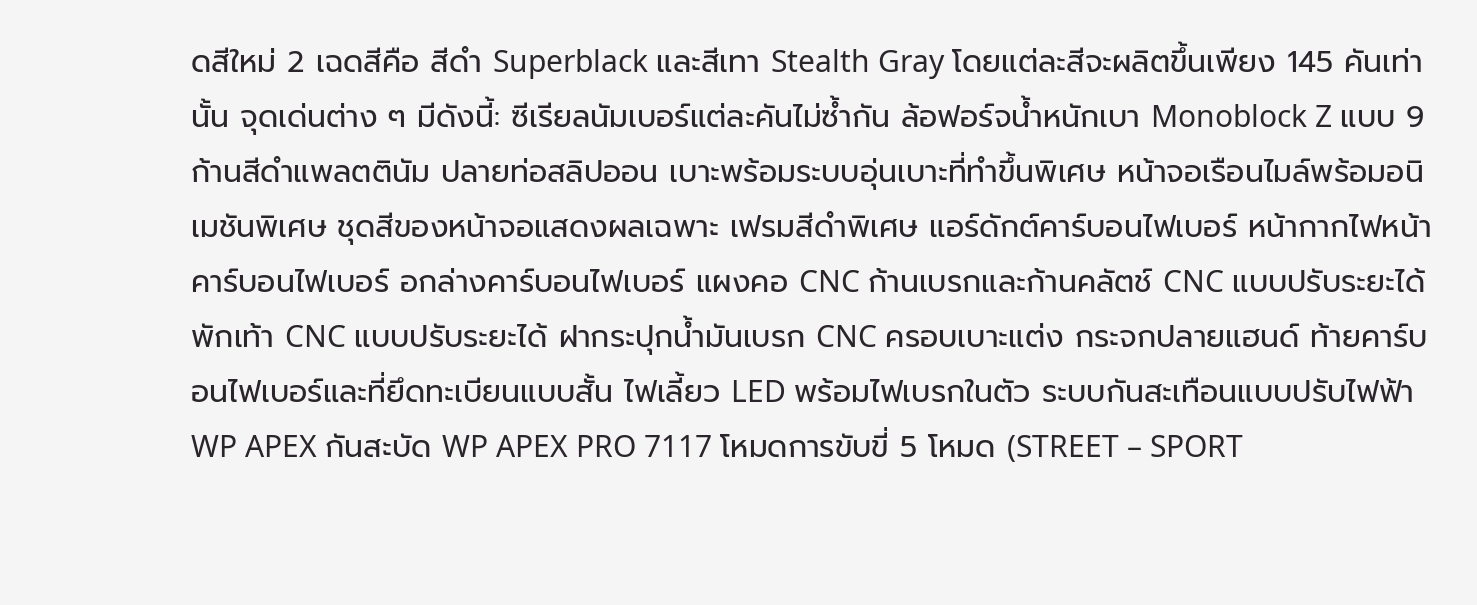ดสีใหม่ 2 เฉดสีคือ สีดำ Superblack และสีเทา Stealth Gray โดยแต่ละสีจะผลิตขึ้นเพียง 145 คันเท่านั้น จุดเด่นต่าง ๆ มีดังนี้: ซีเรียลนัมเบอร์แต่ละคันไม่ซ้ำกัน ล้อฟอร์จน้ำหนักเบา Monoblock Z แบบ 9 ก้านสีดำแพลตตินัม ปลายท่อสลิปออน เบาะพร้อมระบบอุ่นเบาะที่ทำขึ้นพิเศษ หน้าจอเรือนไมล์พร้อมอนิเมชันพิเศษ ชุดสีของหน้าจอแสดงผลเฉพาะ เฟรมสีดำพิเศษ แอร์ดักต์คาร์บอนไฟเบอร์ หน้ากากไฟหน้าคาร์บอนไฟเบอร์ อกล่างคาร์บอนไฟเบอร์ แผงคอ CNC ก้านเบรกและก้านคลัตช์ CNC แบบปรับระยะได้ พักเท้า CNC แบบปรับระยะได้ ฝากระปุกน้ำมันเบรก CNC ครอบเบาะแต่ง กระจกปลายแฮนด์ ท้ายคาร์บอนไฟเบอร์และที่ยึดทะเบียนแบบสั้น ไฟเลี้ยว LED พร้อมไฟเบรกในตัว ระบบกันสะเทือนแบบปรับไฟฟ้า WP APEX กันสะบัด WP APEX PRO 7117 โหมดการขับขี่ 5 โหมด (STREET – SPORT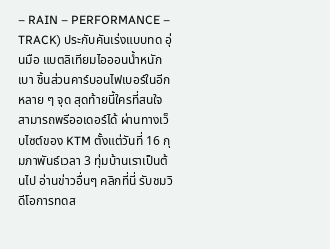– RAIN – PERFORMANCE – TRACK) ประกับคันเร่งแบบทด อุ่นมือ แบตลิเทียมไอออนน้ำหนักเบา ชิ้นส่วนคาร์บอนไฟเบอร์ในอีกหลาย ๆ จุด สุดท้ายนี้ใครที่สนใจสามารถพรีออเดอร์ได้ ผ่านทางเว็บไซต์ของ KTM ตั้งแต่วันที่ 16 กุมภาพันธ์เวลา 3 ทุ่มบ้านเราเป็นต้นไป อ่านข่าวอื่นๆ คลิกที่นี่ รับชมวิดีโอการทดส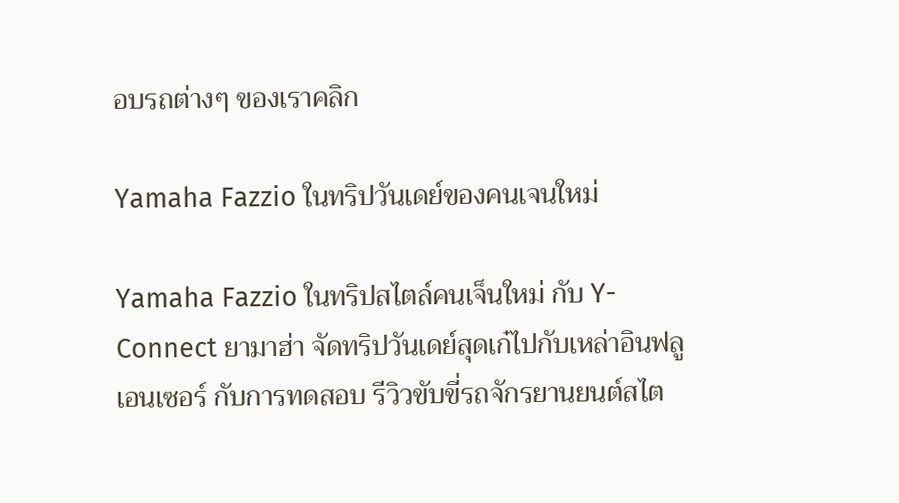อบรถต่างๆ ของเราคลิก

Yamaha Fazzio ในทริปวันเดย์ของคนเจนใหม่

Yamaha Fazzio ในทริปสไตล์คนเจ็นใหม่ กับ Y-Connect ยามาฮ่า จัดทริปวันเดย์สุดเก๋ไปกับเหล่าอินฟลูเอนเซอร์ กับการทดสอบ รีวิวขับขี่รถจักรยานยนต์สไต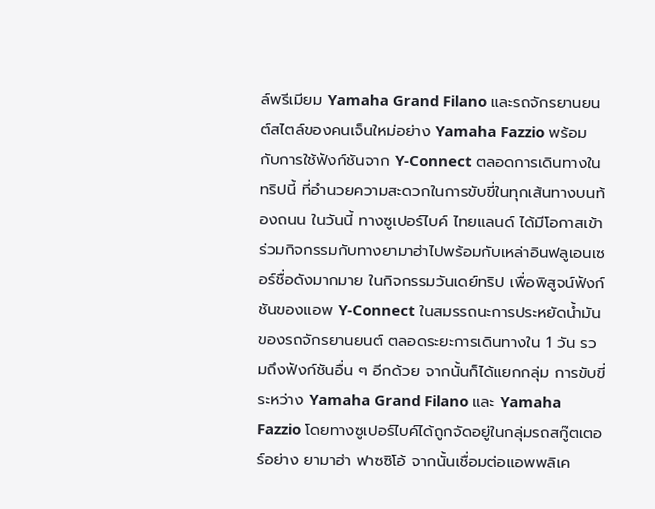ล์พรีเมียม Yamaha Grand Filano และรถจักรยานยนต์สไตล์ของคนเจ็นใหม่อย่าง Yamaha Fazzio พร้อมกับการใช้ฟังก์ชันจาก Y-Connect ตลอดการเดินทางในทริปนี้ ที่อำนวยความสะดวกในการขับขี่ในทุกเส้นทางบนท้องถนน ในวันนี้ ทางซูเปอร์ไบค์ ไทยแลนด์ ได้มีโอกาสเข้าร่วมกิจกรรมกับทางยามาฮ่าไปพร้อมกับเหล่าอินฟลูเอนเซอร์ชื่อดังมากมาย ในกิจกรรมวันเดย์ทริป เพื่อพิสูจน์ฟังก์ชันของแอพ Y-Connect ในสมรรถนะการประหยัดน้ำมันของรถจักรยานยนต์ ตลอดระยะการเดินทางใน 1 วัน รวมถึงฟังก์ชันอื่น ๆ อีกด้วย จากนั้นก็ได้แยกกลุ่ม การขับขี่ระหว่าง Yamaha Grand Filano และ Yamaha Fazzio โดยทางซูเปอร์ไบค์ได้ถูกจัดอยู่ในกลุ่มรถสกู๊ตเตอร์อย่าง ยามาฮ่า ฟาซซิโอ้ จากนั้นเชื่อมต่อแอพพลิเค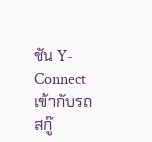ชัน Y-Connect เข้ากับรถสกู๊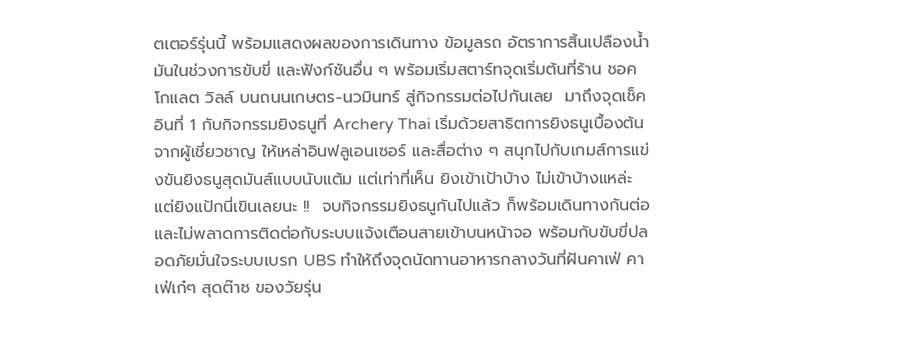ตเตอร์รุ่นนี้ พร้อมแสดงผลของการเดินทาง ข้อมูลรถ อัตราการสิ้นเปลืองน้ำมันในช่วงการขับขี่ และฟังก์ชันอื่น ๆ พร้อมเริ่มสตาร์ทจุดเริ่มต้นที่ร้าน ชอคโกแลต วิลล์ บนถนนเกษตร-นวมินทร์ สู่กิจกรรมต่อไปกันเลย  มาถึงจุดเช็คอินที่ 1 กับกิจกรรมยิงธนูที่ Archery Thai เริ่มด้วยสาธิตการยิงธนูเบื้องต้นจากผู้เชี่ยวชาญ ให้เหล่าอินฟลูเอนเซอร์ และสื่อต่าง ๆ สนุกไปกับเกมส์การแข่งขันยิงธนูสุดมันส์แบบนับแต้ม แต่เท่าที่เห็น ยิงเข้าเป้าบ้าง ไม่เข้าบ้างแหล่ะ แต่ยิงแป้กนี่เขินเลยนะ !!  จบกิจกรรมยิงธนูกันไปแล้ว ก็พร้อมเดินทางกันต่อ และไม่พลาดการติดต่อกับระบบแจ้งเตือนสายเข้าบนหน้าจอ พร้อมกับขับขี่ปลอดภัยมั่นใจระบบเบรก UBS ทำให้ถึงจุดนัดทานอาหารกลางวันที่ฝันคาเฟ่ คาเฟ่เก๋ๆ สุดต๊าซ ของวัยรุ่น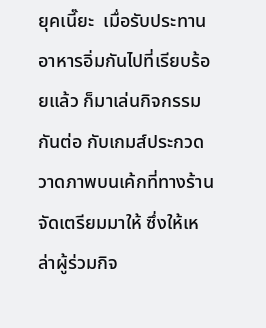ยุคเนี๊ยะ  เมื่อรับประทานอาหารอิ่มกันไปที่เรียบร้อยแล้ว ก็มาเล่นกิจกรรมกันต่อ กับเกมส์ประกวดวาดภาพบนเค้กที่ทางร้านจัดเตรียมมาให้ ซึ่งให้เหล่าผู้ร่วมกิจ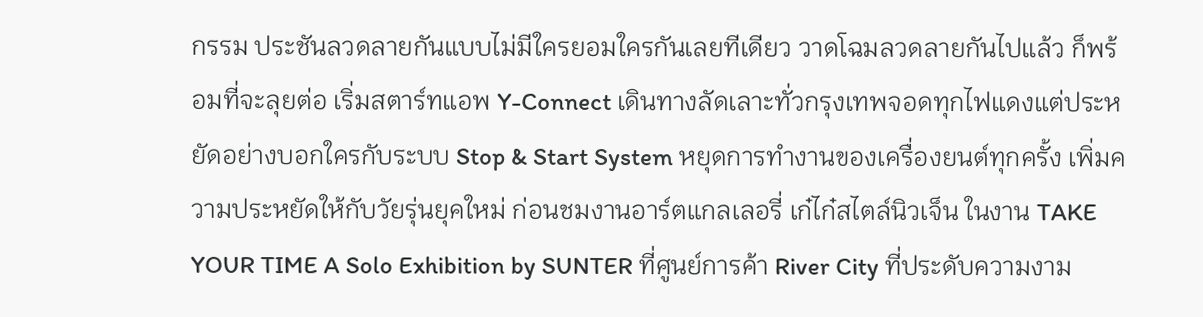กรรม ประชันลวดลายกันแบบไม่มีใครยอมใครกันเลยทีเดียว วาดโฉมลวดลายกันไปแล้ว ก็พร้อมที่จะลุยต่อ เริ่มสตาร์ทแอพ Y-Connect เดินทางลัดเลาะทั่วกรุงเทพจอดทุกไฟแดงแต่ประหยัดอย่างบอกใครกับระบบ Stop & Start System หยุดการทำงานของเครื่องยนต์ทุกครั้ง เพิ่มความประหยัดให้กับวัยรุ่นยุคใหม่ ก่อนชมงานอาร์ตแกลเลอรี่ เก๋ไก๋สไตล์นิวเจ็น ในงาน TAKE YOUR TIME A Solo Exhibition by SUNTER ที่ศูนย์การค้า River City ที่ประดับความงาม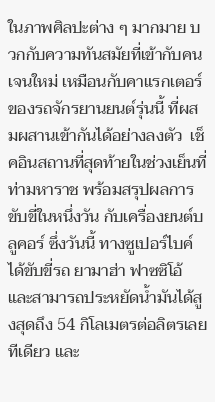ในภาพศิลปะต่าง ๆ มากมาย บวกกับความทันสมัยที่เข้ากับคนเจนใหม่ เหมือนกับคาแรกเตอร์ของรถจักรยานยนต์รุ่นนี้ ที่ผสมผสานเข้ากันได้อย่างลงตัว  เช็คอินสถานที่สุดท้ายในช่วงเย็นที่ท่ามหาราช พร้อมสรุปผลการขับขี่ในหนึ่งวัน กับเครื่องยนต์บลูคอร์ ซึ่งวันนี้ ทางซูเปอร์ไบค์ได้ขับขี่รถ ยามาฮ่า ฟาซซิโอ้ และสามารถประหยัดน้ำมันได้สูงสุดถึง 54 กิโลเมตรต่อลิตรเลยทีเดียว และ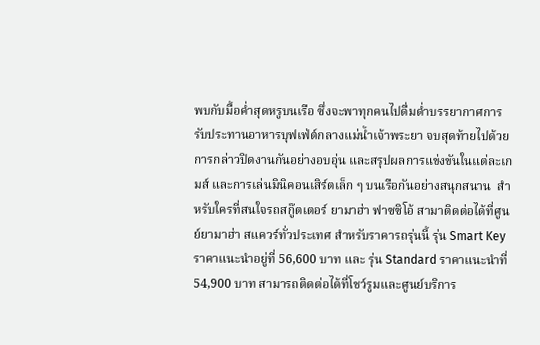พบกับมื้อค่ำสุดหรูบนเรือ ซึ่งจะพาทุกคนไปดื่มด่ำบรรยากาศการรับประทานอาหารบุฟเฟ่ต์กลางแม่น้ำเจ้าพระยา จบสุดท้ายไปด้วย การกล่าวปิดงานกันอย่างอบอุ่น และสรุปผลการแข่งขันในแต่ละเกมส์ และการเล่นมินิคอนเสิร์ตเล็ก ๆ บนเรือกันอย่างสนุกสนาน  สำหรับใครที่สนใจรถสกู๊ตเตอร์ ยามาฮ่า ฟาซซิโอ้ สามาติดต่อได้ที่ศูนย์ยามาฮ่า สแควร์ทั่วประเทศ สำหรับราคารถรุ่นนี้ รุ่น Smart Key ราคาแนะนำอยู่ที่ 56,600 บาท และ รุ่น Standard ราคาแนะนำที่ 54,900 บาท สามารถติดต่อได้ที่โชว์รูมและศูนย์บริการ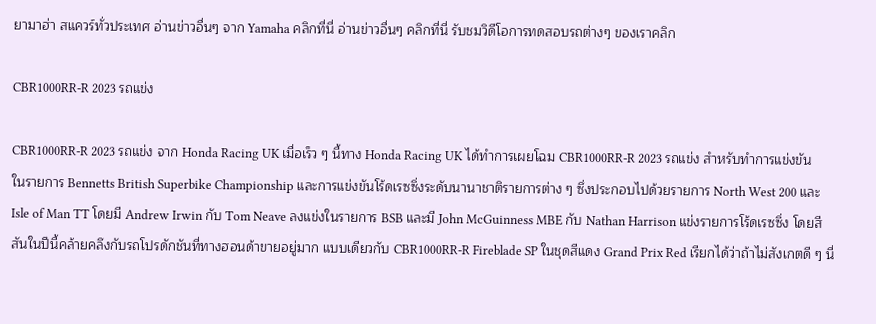ยามาฮ่า สแควร์ทั่วประเทศ อ่านข่าวอื่นๆ จาก Yamaha คลิกที่นี่ อ่านข่าวอื่นๆ คลิกที่นี่ รับชมวิดีโอการทดสอบรถต่างๆ ของเราคลิก

CBR1000RR-R 2023 รถแข่ง

CBR1000RR-R 2023 รถแข่ง จาก Honda Racing UK เมื่อเร็ว ๆ นี้ทาง Honda Racing UK ได้ทำการเผยโฉม CBR1000RR-R 2023 รถแข่ง สำหรับทำการแข่งขันในรายการ Bennetts British Superbike Championship และการแข่งขันโร้ดเรซซิ่งระดับนานาชาติรายการต่าง ๆ ซึ่งประกอบไปด้วยรายการ North West 200 และ Isle of Man TT โดยมี Andrew Irwin กับ Tom Neave ลงแข่งในรายการ BSB และมี John McGuinness MBE กับ Nathan Harrison แข่งรายการโร้ดเรซซิ่ง โดยสีสันในปีนี้คล้ายคลึงกับรถโปรดักชันที่ทางฮอนด้าขายอยู่มาก แบบเดียวกับ CBR1000RR-R Fireblade SP ในชุดสีแดง Grand Prix Red เรียกได้ว่าถ้าไม่สังเกตดี ๆ นี่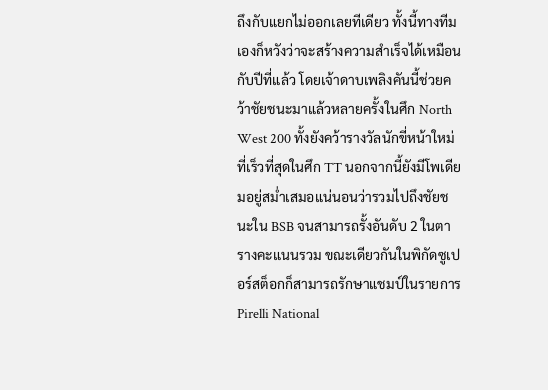ถึงกับแยกไม่ออกเลยทีเดียว ทั้งนี้ทางทีมเองก็หวังว่าจะสร้างความสำเร็จได้เหมือนกับปีที่แล้ว โดยเจ้าดาบเพลิงคันนี้ช่วยคว้าชัยชนะมาแล้วหลายครั้งในศึก North West 200 ทั้งยังคว้ารางวัลนักขี่หน้าใหม่ที่เร็วที่สุดในศึก TT นอกจากนี้ยังมีโพเดียมอยู่สม่ำเสมอแน่นอนว่ารวมไปถึงชัยชนะใน BSB จนสามารถรั้งอันดับ 2 ในตารางคะแนนรวม ขณะเดียวกันในพิกัดซูเปอร์สต็อกก็สามารถรักษาแชมป์ในรายการ Pirelli National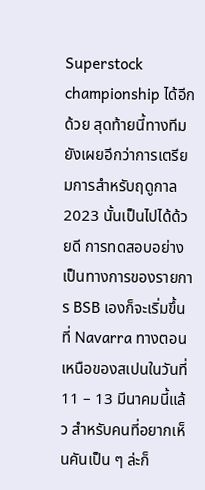Superstock championship ได้อีกด้วย สุดท้ายนี้ทางทีมยังเผยอีกว่าการเตรียมการสำหรับฤดูกาล 2023 นั้นเป็นไปได้ด้วยดี การทดสอบอย่างเป็นทางการของรายการ BSB เองก็จะเริ่มขึ้นที่ Navarra ทางตอนเหนือของสเปนในวันที่ 11 – 13 มีนาคมนี้แล้ว สำหรับคนที่อยากเห็นคันเป็น ๆ ล่ะก็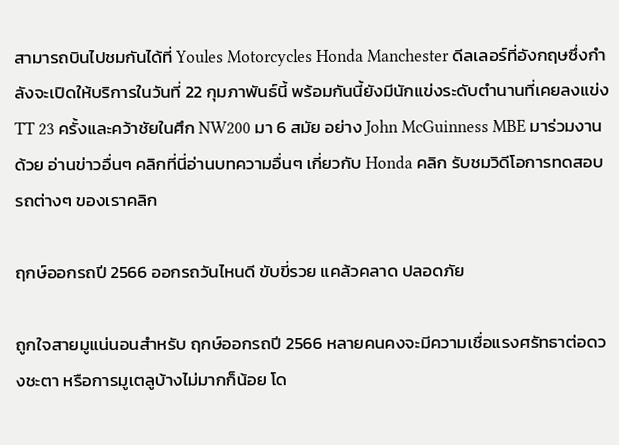สามารถบินไปชมกันได้ที่ Youles Motorcycles Honda Manchester ดีลเลอร์ที่อังกฤษซึ่งกำลังจะเปิดให้บริการในวันที่ 22 กุมภาพันธ์นี้ พร้อมกันนี้ยังมีนักแข่งระดับตำนานที่เคยลงแข่ง TT 23 ครั้งและคว้าชัยในศึก NW200 มา 6 สมัย อย่าง John McGuinness MBE มาร่วมงานด้วย อ่านข่าวอื่นๆ คลิกที่นี่อ่านบทความอื่นๆ เกี่ยวกับ Honda คลิก รับชมวิดีโอการทดสอบรถต่างๆ ของเราคลิก

ฤกษ์ออกรถปี 2566 ออกรถวันไหนดี ขับขี่รวย แคล้วคลาด ปลอดภัย

ถูกใจสายมูแน่นอนสำหรับ ฤกษ์ออกรถปี 2566 หลายคนคงจะมีความเชื่อแรงศรัทธาต่อดวงชะตา หรือการมูเตลูบ้างไม่มากก็น้อย โด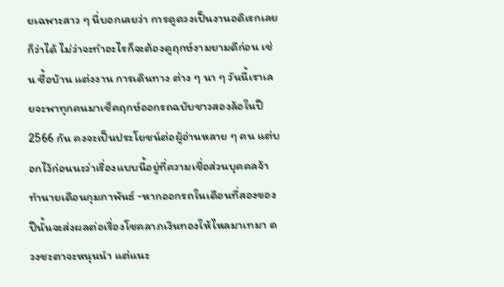ยเฉพาะสาว ๆ นี่บอกเลยว่า การดูดวงเป็นงานอดิเรกเลยก็ว่าได้ ไม่ว่าจะทำอะไรก็จะต้องดูฤกษ์งามยามดีก่อน เช่น ซื้อบ้าน แต่งงาน การเดินทาง ต่าง ๆ นา ๆ วันนี้เราเลยจะพาทุกคนมาเช็คฤกษ์ออกรถฉบับชาวสองล้อในปี 2566 กัน คงจะเป็นประโยชน์ต่อผู้อ่านหลาย ๆ คน แต่บอกไว้ก่อนนะว่าเรื่องแบบนี้อยู่ที่ความเชื่อส่วนบุคคลจ้า ทำนายเดือนกุมภาพันธ์ -หากออกรถในเดือนที่สองของปีนั้นจะส่งผลต่อเรื่องโชคลาภเงินทองให้ไหลมาเทมา ดวงชะตาจะหนุนนำ แต่แนะ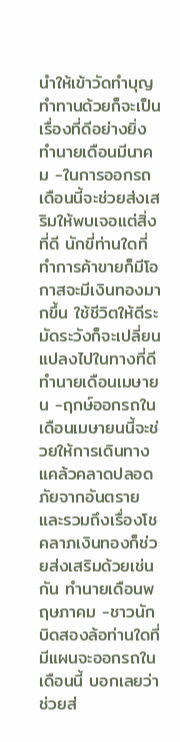นำให้เข้าวัดทำบุญทำทานด้วยก็จะเป็นเรื่องที่ดีอย่างยิ่ง ทำนายเดือนมีนาคม -ในการออกรถเดือนนี้จะช่วยส่งเสริมให้พบเจอแต่สิ่งที่ดี นักขี่ท่านใดที่ทำการค้าขายก็มีโอกาสจะมีเงินทองมากขึ้น ใช้ชีวิตให้ดีระมัดระวังก็จะเปลี่ยนแปลงไปในทางที่ดี ทำนายเดือนเมษายน -ฤกษ์ออกรถในเดือนเมษายนนี้จะช่วยให้การเดินทางแคล้วคลาดปลอดภัยจากอันตราย และรวมถึงเรื่องโชคลาภเงินทองก็ช่วยส่งเสริมด้วยเช่นกัน ทำนายเดือนพฤษภาคม -ชาวนักบิดสองล้อท่านใดที่มีแผนจะออกรถในเดือนนี้ บอกเลยว่าช่วยส่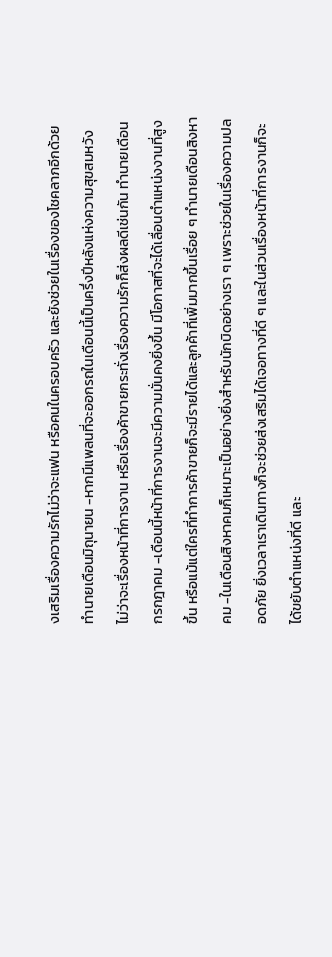งเสริมเรื่องความรักไม่ว่าจะแฟน หรือคนในครอบครัว และยังช่วยในเรื่องของโชคลาภอีกด้วย ทำนายเดือนมิถุนายน -หากมีแพลนที่จะออกรถในเดือนนี้เป็นครึ่งปีหลังแห่งความสุขสมหวัง ไม่ว่าจะเรื่องหน้าที่การงาน หรือเรื่องค้าขายกระทั่งเรื่องความรักก็ส่งผลดีเช่นกัน ทำนายเดือนกรกฎาคม -เดือนนี้หน้าที่การงานจะมีความมั่นคงยิ่งขึ้น มีโอกาสที่จะได้เลื่อนตำแหน่งงานที่สูงขึ้น หรือแม้แต่ใครที่ทำการค้าขายก็จะมีรายได้และลูกค้าที่เพิ่มมากขึ้นเรื่อย ๆ ทำนายเดือนสิงหาคม -ในเดือนสิงหาคมก็เหมาะเป็นอย่างยิ่งสำหรับนักบิดอย่างเรา ๆ เพราะช่วยในเรื่องความปลอดภัย ยิ่งเวลาเราเดินทางก็จะช่วยส่งเสริมได้เจอทางที่ดี ๆ และในส่วนเรื่องหน้าที่การงานก็จะได้ขยับตำแหน่งที่ดี และ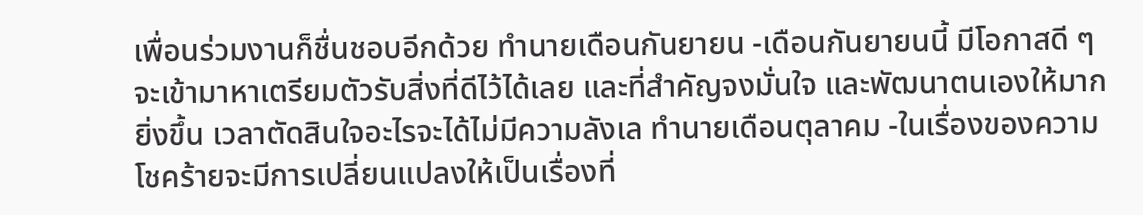เพื่อนร่วมงานก็ชื่นชอบอีกด้วย ทำนายเดือนกันยายน -เดือนกันยายนนี้ มีโอกาสดี ๆ จะเข้ามาหาเตรียมตัวรับสิ่งที่ดีไว้ได้เลย และที่สำคัญจงมั่นใจ และพัฒนาตนเองให้มากยิ่งขึ้น เวลาตัดสินใจอะไรจะได้ไม่มีความลังเล ทำนายเดือนตุลาคม -ในเรื่องของความโชคร้ายจะมีการเปลี่ยนแปลงให้เป็นเรื่องที่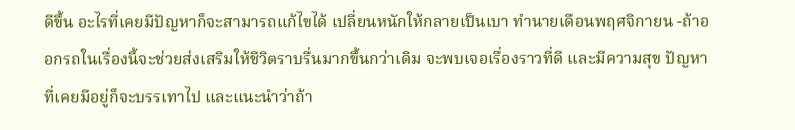ดีขึ้น อะไรที่เคยมีปัญหาก็จะสามารถแก้ไขได้ เปลี่ยนหนักให้กลายเป็นเบา ทำนายเดือนพฤศจิกายน -ถ้าออกรถในเรื่องนี้จะช่วยส่งเสริมให้ชีวิตราบรื่นมากขึ้นกว่าเดิม จะพบเจอเรื่องราวที่ดี และมีความสุข ปัญหาที่เคยมีอยู่ก็จะบรรเทาไป และแนะนำว่าถ้า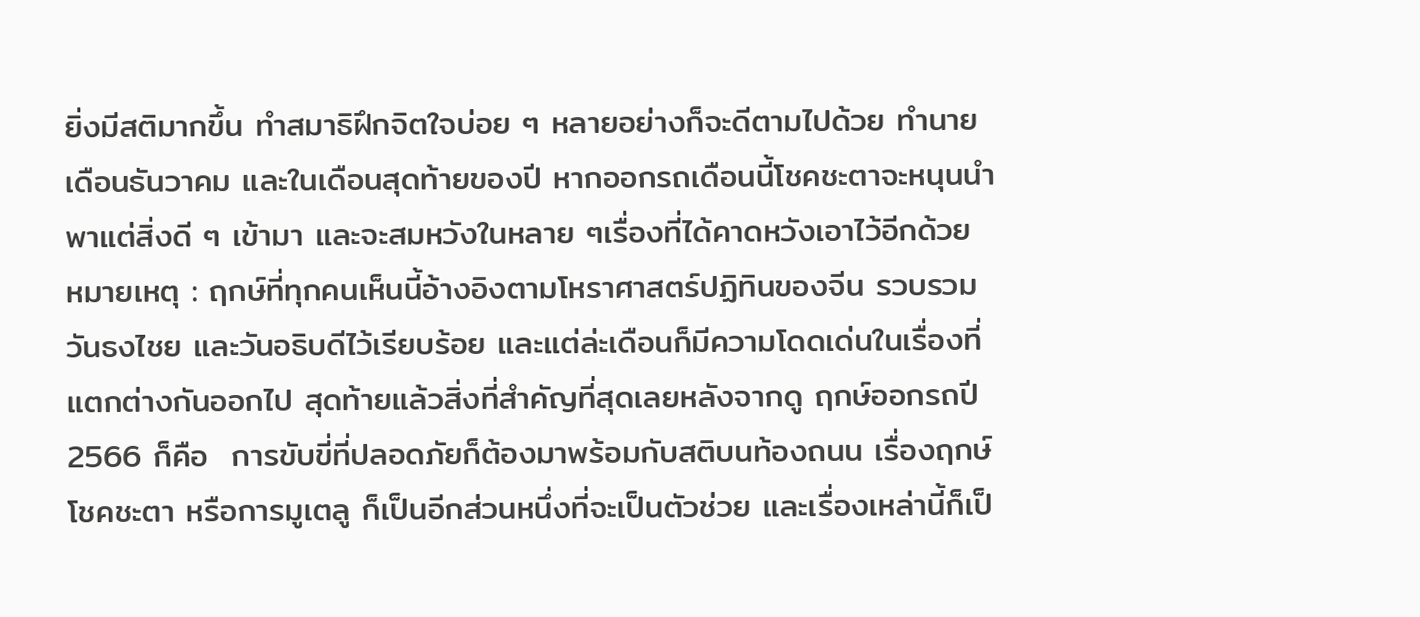ยิ่งมีสติมากขึ้น ทำสมาธิฝึกจิตใจบ่อย ๆ หลายอย่างก็จะดีตามไปด้วย ทำนายเดือนธันวาคม และในเดือนสุดท้ายของปี หากออกรถเดือนนี้โชคชะตาจะหนุนนำพาแต่สิ่งดี ๆ เข้ามา และจะสมหวังในหลาย ๆเรื่องที่ได้คาดหวังเอาไว้อีกด้วย หมายเหตุ : ฤกษ์ที่ทุกคนเห็นนี้อ้างอิงตามโหราศาสตร์ปฏิทินของจีน รวบรวมวันธงไชย และวันอธิบดีไว้เรียบร้อย และแต่ล่ะเดือนก็มีความโดดเด่นในเรื่องที่แตกต่างกันออกไป สุดท้ายแล้วสิ่งที่สำคัญที่สุดเลยหลังจากดู ฤกษ์ออกรถปี 2566 ก็คือ  การขับขี่ที่ปลอดภัยก็ต้องมาพร้อมกับสติบนท้องถนน เรื่องฤกษ์ โชคชะตา หรือการมูเตลู ก็เป็นอีกส่วนหนึ่งที่จะเป็นตัวช่วย และเรื่องเหล่านี้ก็เป็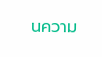นความ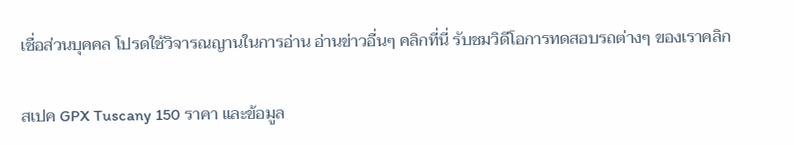เชื่อส่วนบุคคล โปรดใช้วิจารณญานในการอ่าน อ่านข่าวอื่นๆ คลิกที่นี่ รับชมวิดีโอการทดสอบรถต่างๆ ของเราคลิก

สเปค GPX Tuscany 150 ราคา และข้อมูล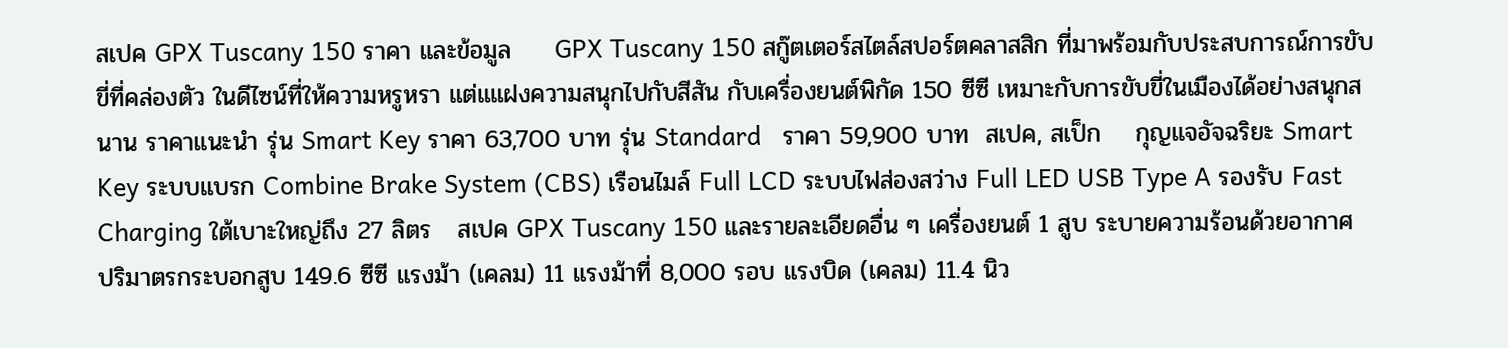สเปค GPX Tuscany 150 ราคา และข้อมูล     GPX Tuscany 150 สกู๊ตเตอร์สไตล์สปอร์ตคลาสสิก ที่มาพร้อมกับประสบการณ์การขับขี่ที่คล่องตัว ในดีไซน์ที่ให้ความหรูหรา แต่แแฝงความสนุกไปกับสีสัน กับเครื่องยนต์พิกัด 150 ซีซี เหมาะกับการขับขี่ในเมืองได้อย่างสนุกสนาน ราคาแนะนำ รุ่น Smart Key ราคา 63,700 บาท รุ่น Standard   ราคา 59,900 บาท  สเปค, สเป็ก    กุญแจอัจฉริยะ Smart Key ระบบแบรก Combine Brake System (CBS) เรือนไมล์ Full LCD ระบบไฟส่องสว่าง Full LED USB Type A รองรับ Fast Charging ใต้เบาะใหญ่ถึง 27 ลิตร   สเปค GPX Tuscany 150 และรายละเอียดอื่น ๆ เครื่องยนต์ 1 สูบ ระบายความร้อนด้วยอากาศ ปริมาตรกระบอกสูบ 149.6 ซีซี แรงม้า (เคลม) 11 แรงม้าที่ 8,000 รอบ แรงบิด (เคลม) 11.4 นิว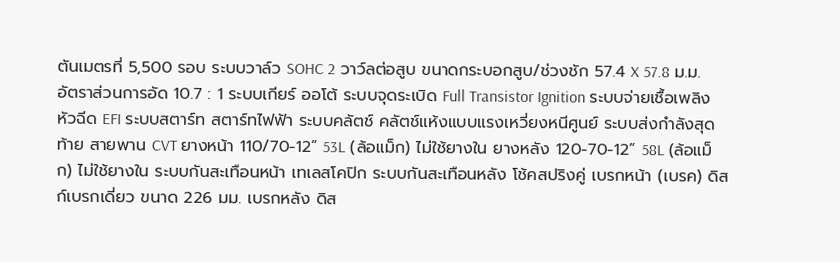ตันเมตรที่ 5,500 รอบ ระบบวาล์ว SOHC 2 วาว์ลต่อสูบ ขนาดกระบอกสูบ/ช่วงชัก 57.4 X 57.8 ม.ม. อัตราส่วนการอัด 10.7 : 1 ระบบเกียร์ ออโต้ ระบบจุดระเบิด Full Transistor Ignition ระบบจ่ายเชื้อเพลิง หัวฉีด EFI ระบบสตาร์ท สตาร์ทไฟฟ้า ระบบคลัตช์ คลัตช์แห้งแบบแรงเหวี่ยงหนีศูนย์ ระบบส่งกำลังสุดท้าย สายพาน CVT ยางหน้า 110/70-12” 53L (ล้อแม็ก) ไม่ใช้ยางใน ยางหลัง 120-70-12” 58L (ล้อแม็ก) ไม่ใช้ยางใน ระบบกันสะเทือนหน้า เทเลสโคปิก ระบบกันสะเทือนหลัง โช้คสปริงคู่ เบรกหน้า (เบรค) ดิสก์เบรกเดี่ยว ขนาด 226 มม. เบรกหลัง ดิส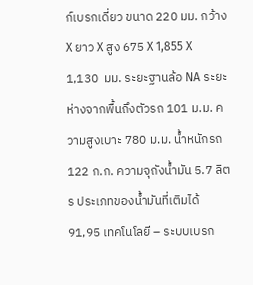ก์เบรกเดี่ยว ขนาด 220 มม. กว้าง X ยาว X สูง 675 X 1,855 X 1,130  มม. ระยะฐานล้อ NA ระยะห่างจากพื้นถึงตัวรถ 101 ม.ม. ความสูงเบาะ 780 ม.ม. น้ำหนักรถ 122 ก.ก. ความจุถังน้ำมัน 5.7 ลิตร ประเภทของน้ำมันที่เติมได้ 91,95 เทคโนโลยี – ระบบเบรก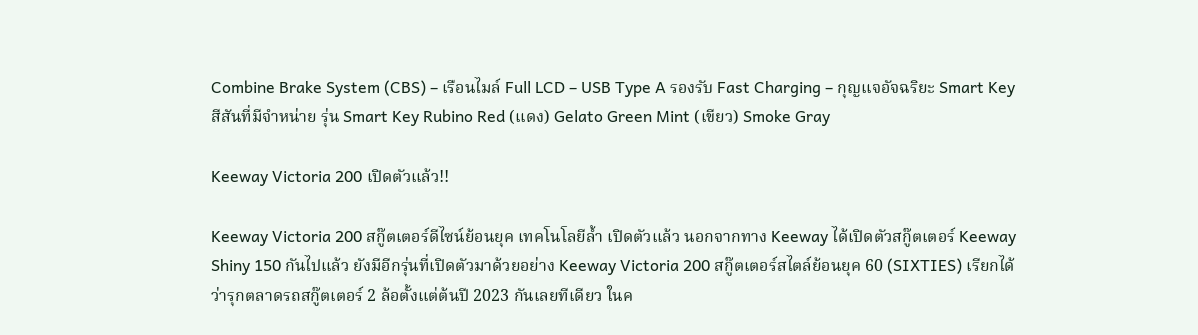Combine Brake System (CBS) – เรือนไมล์ Full LCD – USB Type A รองรับ Fast Charging – กุญแจอัจฉริยะ Smart Key   สีสันที่มีจำหน่าย รุ่น Smart Key Rubino Red (แดง) Gelato Green Mint (เขียว) Smoke Gray

Keeway Victoria 200 เปิดตัวแล้ว!!

Keeway Victoria 200 สกู๊ตเตอร์ดีไซน์ย้อนยุค เทคโนโลยีล้ำ เปิดตัวแล้ว นอกจากทาง Keeway ได้เปิดตัวสกู๊ตเตอร์ Keeway Shiny 150 กันไปแล้ว ยังมีอีกรุ่นที่เปิดตัวมาด้วยอย่าง Keeway Victoria 200 สกู๊ตเตอร์สไตล์ย้อนยุค 60 (SIXTIES) เรียกได้ว่ารุกตลาดรถสกู๊ตเตอร์ 2 ล้อตั้งแต่ต้นปี 2023 กันเลยทีเดียว ในค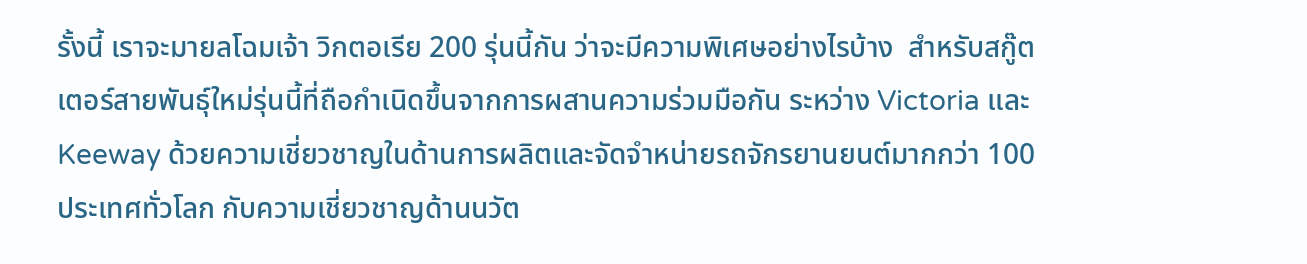รั้งนี้ เราจะมายลโฉมเจ้า วิกตอเรีย 200 รุ่นนี้กัน ว่าจะมีความพิเศษอย่างไรบ้าง  สำหรับสกู๊ตเตอร์สายพันธุ์ใหม่รุ่นนี้ที่ถือกำเนิดขึ้นจากการผสานความร่วมมือกัน ระหว่าง Victoria และ Keeway ด้วยความเชี่ยวชาญในด้านการผลิตและจัดจำหน่ายรถจักรยานยนต์มากกว่า 100 ประเทศทั่วโลก กับความเชี่ยวชาญด้านนวัต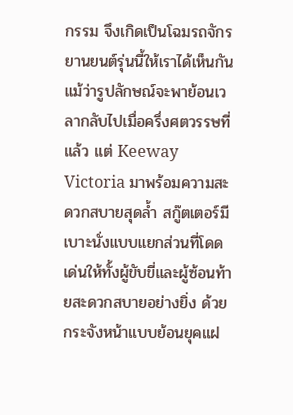กรรม จึงเกิดเป็นโฉมรถจักรยานยนต์รุ่นนี้ให้เราได้เห็นกัน  แม้ว่ารูปลักษณ์จะพาย้อนเวลากลับไปเมื่อครึ่งศตวรรษที่แล้ว แต่ Keeway Victoria มาพร้อมความสะดวกสบายสุดล้ำ สกู๊ตเตอร์มีเบาะนั่งแบบแยกส่วนที่โดดเด่นให้ทั้งผู้ขับขี่และผู้ซ้อนท้ายสะดวกสบายอย่างยิ่ง ด้วยกระจังหน้าแบบย้อนยุคแฝ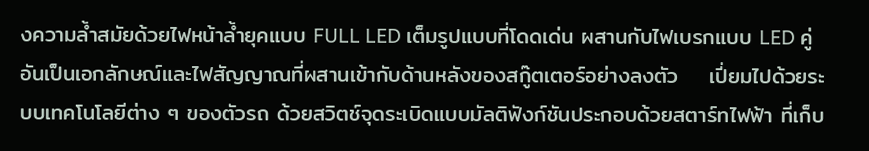งความล้ำสมัยด้วยไฟหน้าล้ำยุคแบบ FULL LED เต็มรูปแบบที่โดดเด่น ผสานกับไฟเบรกแบบ LED คู่อันเป็นเอกลักษณ์และไฟสัญญาณที่ผสานเข้ากับด้านหลังของสกู๊ตเตอร์อย่างลงตัว    เปี่ยมไปด้วยระบบเทคโนโลยีต่าง ๆ ของตัวรถ ด้วยสวิตช์จุดระเบิดแบบมัลติฟังก์ชันประกอบด้วยสตาร์ทไฟฟ้า ที่เก็บ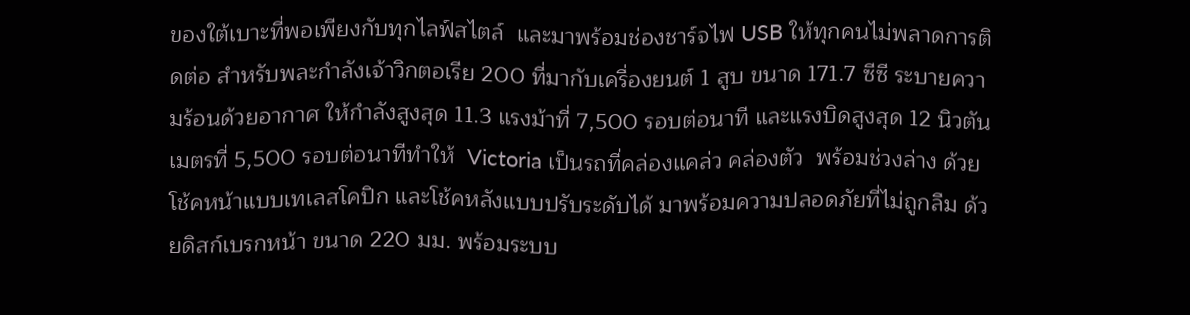ของใต้เบาะที่พอเพียงกับทุกไลฟ์สไตล์  และมาพร้อมช่องชาร์จไฟ USB ให้ทุกคนไม่พลาดการติดต่อ สำหรับพละกำลังเจ้าวิกตอเรีย 200 ที่มากับเครื่องยนต์ 1 สูบ ขนาด 171.7 ซีซี ระบายความร้อนด้วยอากาศ ให้กำลังสูงสุด 11.3 แรงม้าที่ 7,500 รอบต่อนาที และแรงบิดสูงสุด 12 นิวตันเมตรที่ 5,500 รอบต่อนาทีทำให้  Victoria เป็นรถที่คล่องแคล่ว คล่องตัว  พร้อมช่วงล่าง ด้วยโช้คหน้าแบบเทเลสโคปิก และโช้คหลังแบบปรับระดับได้ มาพร้อมความปลอดภัยที่ไม่ถูกลืม ด้วยดิสก์เบรกหน้า ขนาด 220 มม. พร้อมระบบ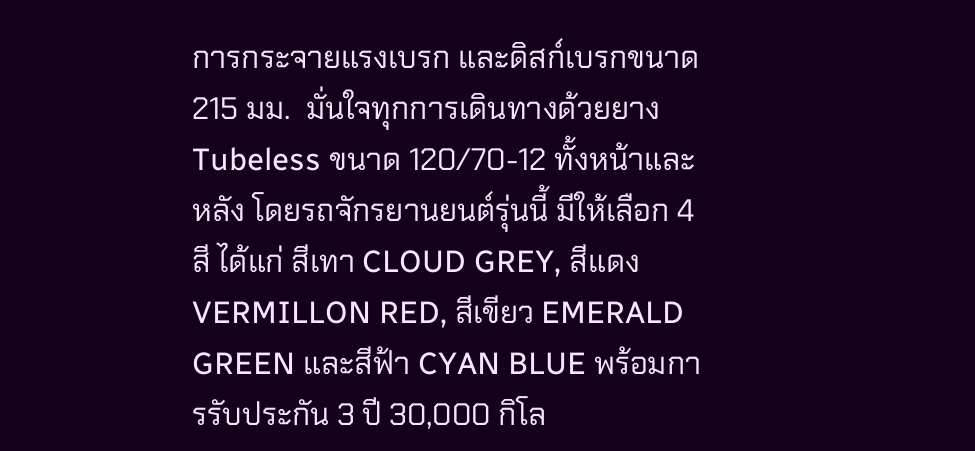การกระจายแรงเบรก และดิสก์เบรกขนาด 215 มม.  มั่นใจทุกการเดินทางด้วยยาง Tubeless ขนาด 120/70-12 ทั้งหน้าและหลัง โดยรถจักรยานยนต์รุ่นนี้ มีให้เลือก 4 สี ได้แก่ สีเทา CLOUD GREY, สีแดง VERMILLON RED, สีเขียว EMERALD GREEN และสีฟ้า CYAN BLUE พร้อมการรับประกัน 3 ปี 30,000 กิโล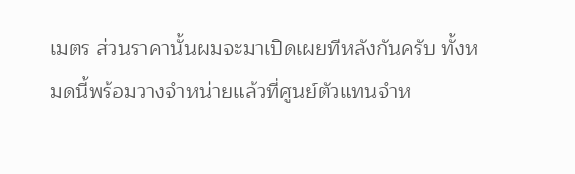เมตร ส่วนราคานั้นผมจะมาเปิดเผยทีหลังกันครับ ทั้งหมดนี้พร้อมวางจำหน่ายแล้วที่ศูนย์ตัวแทนจำห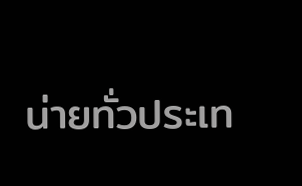น่ายทั่วประเท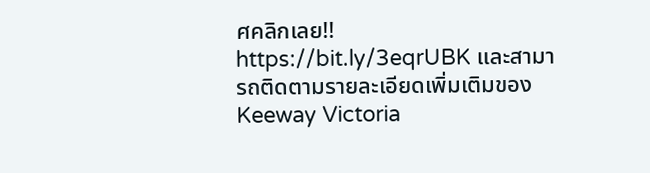ศคลิกเลย!! https://bit.ly/3eqrUBK และสามารถติดตามรายละเอียดเพิ่มเติมของ Keeway Victoria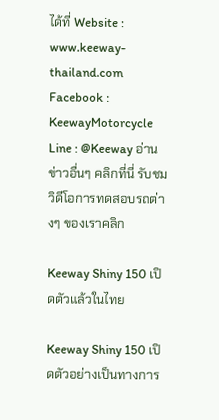ได้ที่ Website : www.keeway-thailand.com   Facebook : KeewayMotorcycle Line : @Keeway อ่านข่าวอื่นๆ คลิกที่นี่ รับชมวิดีโอการทดสอบรถต่างๆ ของเราคลิก

Keeway Shiny 150 เปิดตัวแล้วในไทย

Keeway Shiny 150 เปิดตัวอย่างเป็นทางการ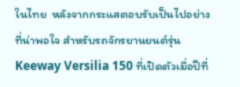ในไทย  หลังจากกระแสตอบรับเป็นไปอย่างที่น่าพอใจ สำหรับรถจักรยานยนต์รุ่น Keeway Versilia 150 ที่เปิดตัวเมื่อปีที่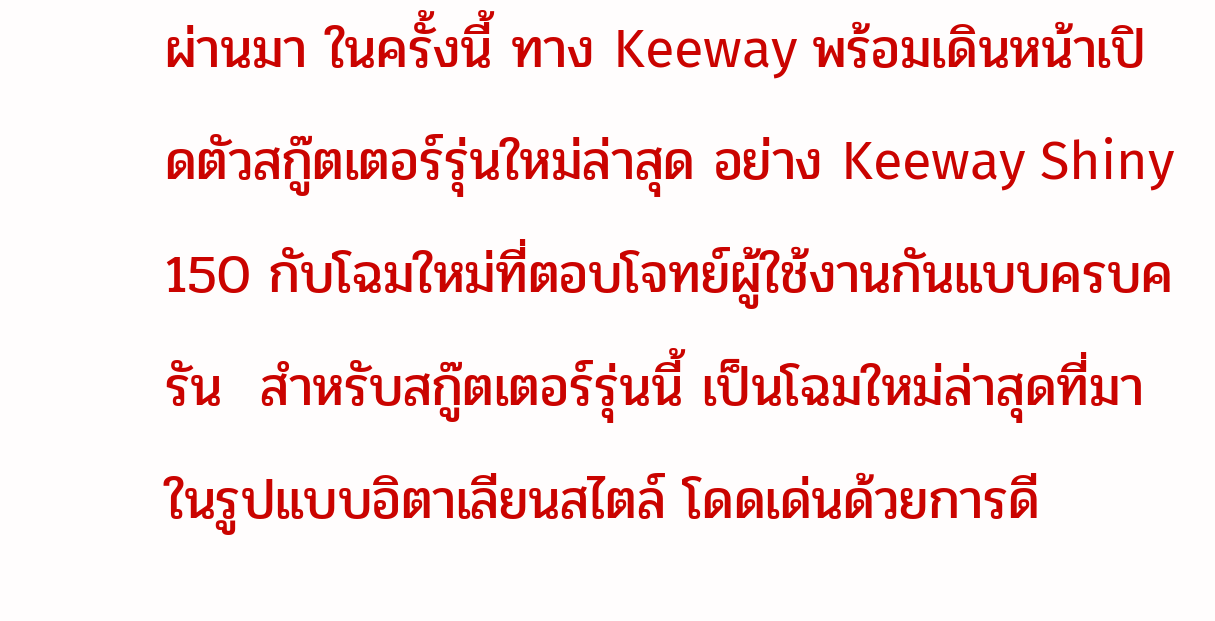ผ่านมา ในครั้งนี้ ทาง Keeway พร้อมเดินหน้าเปิดตัวสกู๊ตเตอร์รุ่นใหม่ล่าสุด อย่าง Keeway Shiny 150 กับโฉมใหม่ที่ตอบโจทย์ผู้ใช้งานกันแบบครบครัน  สำหรับสกู๊ตเตอร์รุ่นนี้ เป็นโฉมใหม่ล่าสุดที่มาในรูปแบบอิตาเลียนสไตล์ โดดเด่นด้วยการดี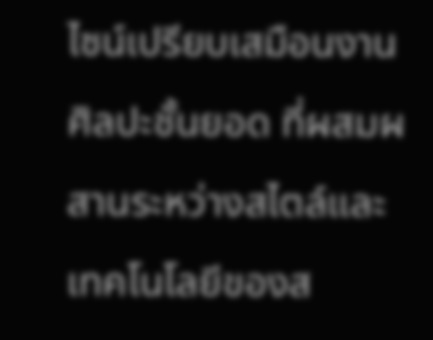ไซน์เปรียบเสมือนงานศิลปะชั้นยอด ที่ผสมผสานระหว่างสไตล์และเทคโนโลยีของส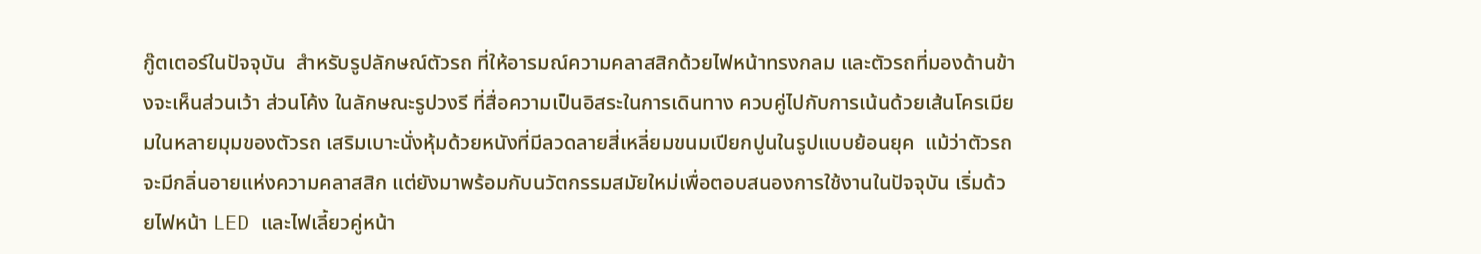กู๊ตเตอร์ในปัจจุบัน  สำหรับรูปลักษณ์ตัวรถ ที่ให้อารมณ์ความคลาสสิกด้วยไฟหน้าทรงกลม และตัวรถที่มองด้านข้างจะเห็นส่วนเว้า ส่วนโค้ง ในลักษณะรูปวงรี ที่สื่อความเป็นอิสระในการเดินทาง ควบคู่ไปกับการเน้นด้วยเส้นโครเมียมในหลายมุมของตัวรถ เสริมเบาะนั่งหุ้มด้วยหนังที่มีลวดลายสี่เหลี่ยมขนมเปียกปูนในรูปแบบย้อนยุค  แม้ว่าตัวรถจะมีกลิ่นอายแห่งความคลาสสิก แต่ยังมาพร้อมกับนวัตกรรมสมัยใหม่เพื่อตอบสนองการใช้งานในปัจจุบัน เริ่มด้วยไฟหน้า LED และไฟเลี้ยวคู่หน้า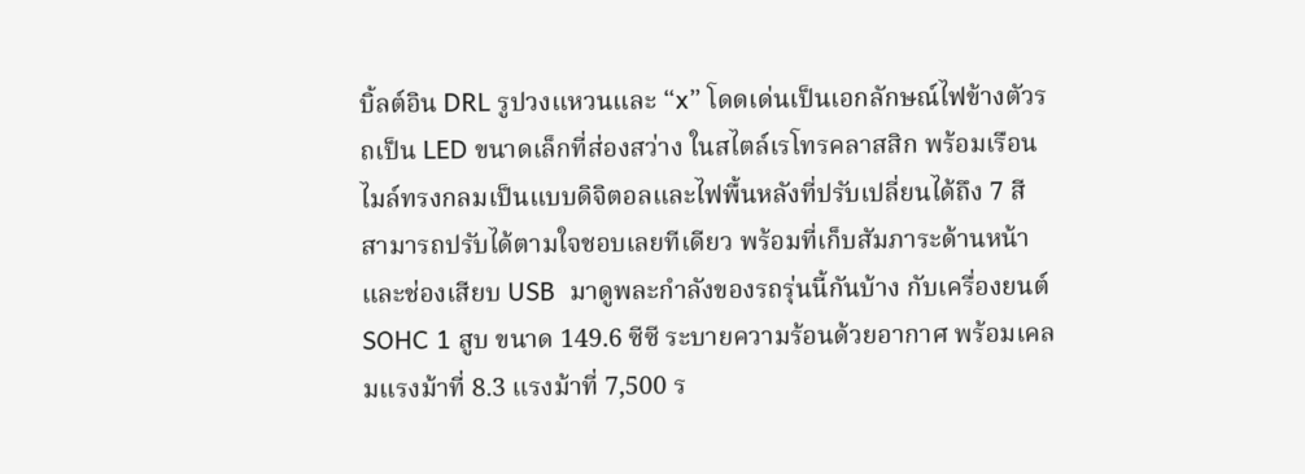บิ้ลต์อิน DRL รูปวงแหวนและ “x” โดดเด่นเป็นเอกลักษณ์ไฟข้างตัวรถเป็น LED ขนาดเล็กที่ส่องสว่าง ในสไตล์เรโทรคลาสสิก พร้อมเรือนไมล์ทรงกลมเป็นแบบดิจิตอลและไฟพื้นหลังที่ปรับเปลี่ยนได้ถึง 7 สี สามารถปรับได้ตามใจชอบเลยทีเดียว พร้อมที่เก็บสัมภาระด้านหน้าและช่องเสียบ USB  มาดูพละกำลังของรถรุ่นนี้กันบ้าง กับเครื่องยนต์ SOHC 1 สูบ ขนาด 149.6 ซีซี ระบายความร้อนด้วยอากาศ พร้อมเคลมแรงม้าที่ 8.3 แรงม้าที่ 7,500 ร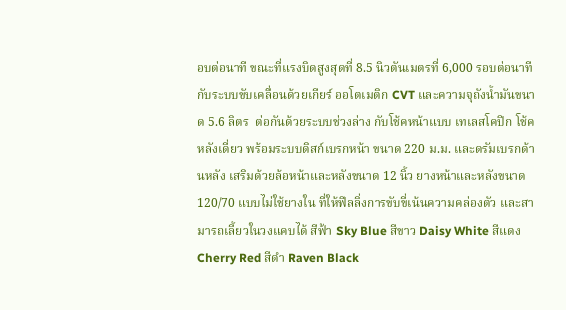อบต่อนาที ขณะที่แรงบิดสูงสุดที่ 8.5 นิวตันเมตรที่ 6,000 รอบต่อนาที กับระบบขับเคลื่อนด้วยเกียร์ ออโตเมติก CVT และความจุถังน้ำมันขนาด 5.6 ลิตร  ต่อกันด้วยระบบช่วงล่าง กับโช้คหน้าแบบ เทเลสโคปิก โช้คหลังเดี่ยว พร้อมระบบดิสก์เบรกหน้า ขนาด 220 ม.ม. และดรัมเบรกด้านหลัง เสริมด้วยล้อหน้าและหลังขนาด 12 นิ้ว ยางหน้าและหลังขนาด 120/70 แบบไม่ใช้ยางใน ที่ให้ฟีลลิ่งการขับขี่เน้นความคล่องตัว และสามารถเลี้ยวในวงแคบได้ สีฟ้า Sky Blue สีขาว Daisy White สีแดง Cherry Red สีดำ Raven Black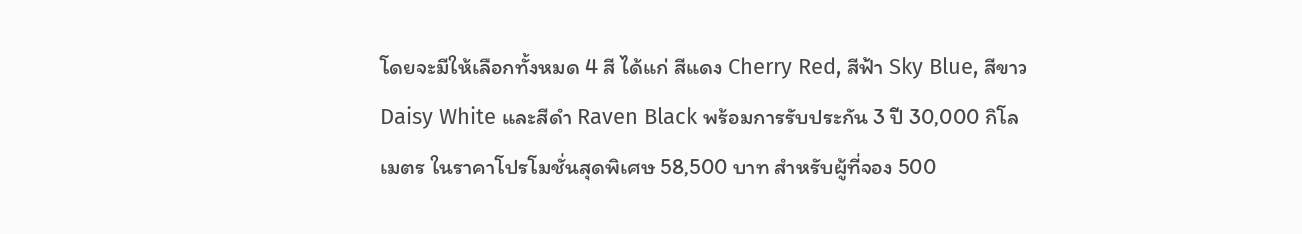โดยจะมีให้เลือกทั้งหมด 4 สี ได้แก่ สีแดง Cherry Red, สีฟ้า Sky Blue, สีขาว Daisy White และสีดำ Raven Black พร้อมการรับประกัน 3 ปี 30,000 กิโลเมตร ในราคาโปรโมชั่นสุดพิเศษ 58,500 บาท สำหรับผู้ที่จอง 500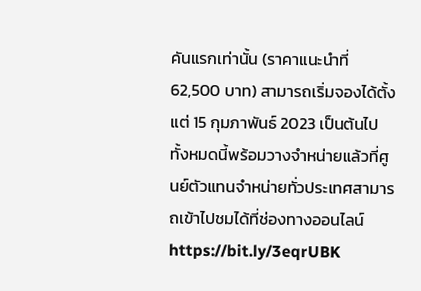คันแรกเท่านั้น (ราคาแนะนำที่ 62,500 บาท) สามารถเริ่มจองได้ตั้งแต่ 15 กุมภาพันธ์ 2023 เป็นต้นไป   ทั้งหมดนี้พร้อมวางจำหน่ายแล้วที่ศูนย์ตัวแทนจำหน่ายทั่วประเทศสามารถเข้าไปชมได้ที่ช่องทางออนไลน์ https://bit.ly/3eqrUBK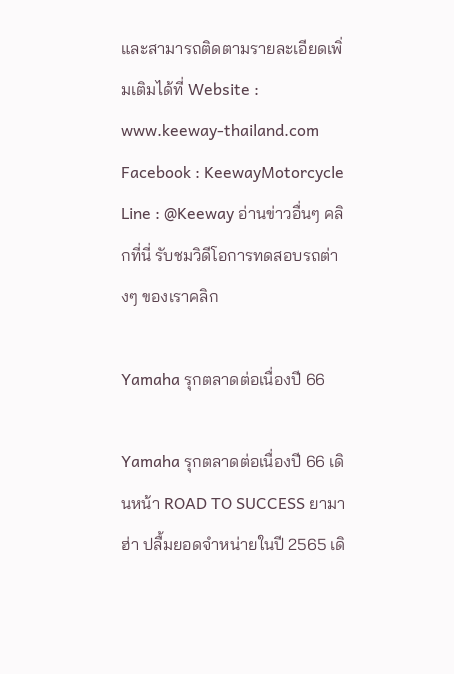และสามารถติดตามรายละเอียดเพิ่มเติมได้ที่ Website : www.keeway-thailand.com Facebook : KeewayMotorcycle Line : @Keeway อ่านข่าวอื่นๆ คลิกที่นี่ รับชมวิดีโอการทดสอบรถต่างๆ ของเราคลิก

Yamaha รุกตลาดต่อเนื่องปี 66

Yamaha รุกตลาดต่อเนื่องปี 66 เดินหน้า ROAD TO SUCCESS ยามาฮ่า ปลื้มยอดจำหน่ายในปี 2565 เดิ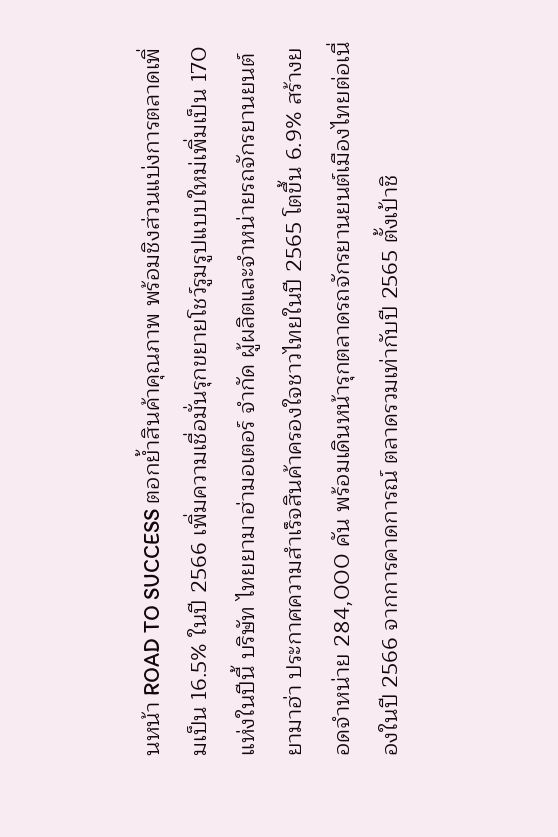นหน้า ROAD TO SUCCESS ตอกย้ำสินค้าคุณภาพ พร้อมชิงส่วนแบ่งการตลาดเพิ่มเป็น 16.5% ในปี 2566 เพิ่มความเชื่อมั่นรุกขยายโชว์รูมรูปแบบใหม่เพิ่มเป็น 170 แห่งในปีนี้ บริษัท ไทยยามาฮ่ามอเตอร์ จำกัด ผู้ผลิตและจำหน่ายรถจักรยานยนต์ยามาฮ่า ประกาศความสำเร็จสินค้าครองใจชาวไทยในปี 2565 โตขึ้น 6.9% สร้างยอดจำหน่าย 284,000 คัน พร้อมเดินหน้ารุกตลาดรถจักรยานยนต์เมืองไทยต่อเนื่องในปี 2566 จากการคาดการณ์ ตลาดรวมเท่ากับปี 2565 ตั้งเป้าชิ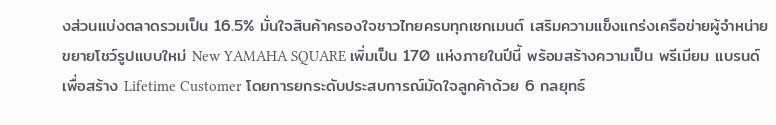งส่วนแบ่งตลาดรวมเป็น 16.5% มั่นใจสินค้าครองใจชาวไทยครบทุกเซกเมนต์ เสริมความแข็งแกร่งเครือข่ายผู้จำหน่าย ขยายโชว์รูปแบบใหม่ New YAMAHA SQUARE เพิ่มเป็น 170 แห่งภายในปีนี้ พร้อมสร้างความเป็น พรีเมียม แบรนด์ เพื่อสร้าง Lifetime Customer โดยการยกระดับประสบการณ์มัดใจลูกค้าด้วย 6 กลยุทธ์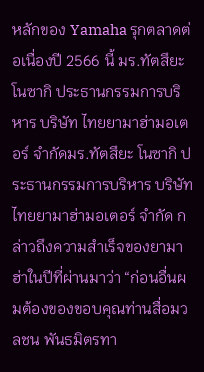หลักของ Yamaha รุกตลาดต่อเนื่องปี 2566 นี้ มร.ทัตสึยะ โนซากิ ประธานกรรมการบริหาร บริษัท ไทยยามาฮ่ามอเตอร์ จำกัดมร.ทัตสึยะ โนซากิ ประธานกรรมการบริหาร บริษัท ไทยยามาฮ่ามอเตอร์ จำกัด กล่าวถึงความสำเร็จของยามาฮ่าในปีที่ผ่านมาว่า “ก่อนอื่นผมต้องของขอบคุณท่านสื่อมวลชน พันธมิตรทา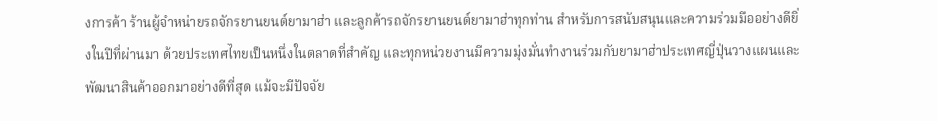งการค้า ร้านผู้จำหน่ายรถจักรยานยนต์ยามาฮ่า และลูกค้ารถจักรยานยนต์ยามาฮ่าทุกท่าน สำหรับการสนับสนุนและความร่วมมืออย่างดียิ่งในปีที่ผ่านมา ด้วยประเทศไทยเป็นหนึ่งในตลาดที่สำคัญ และทุกหน่วยงานมีความมุ่งมั่นทำงานร่วมกับยามาฮ่าประเทศญี่ปุ่นวางแผนและพัฒนาสินค้าออกมาอย่างดีที่สุด แม้จะมีปัจจัย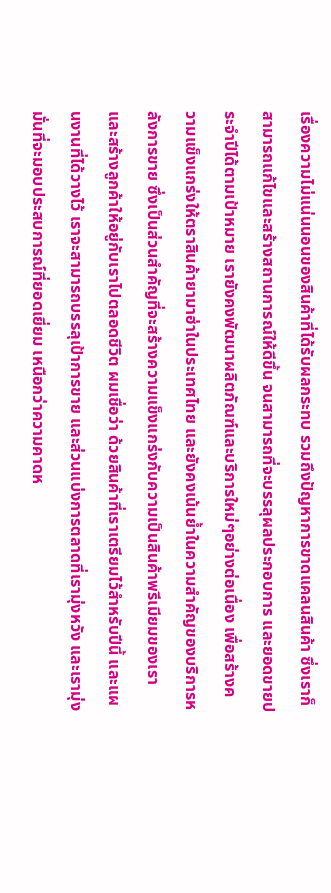เรื่องความไม่แน่นนอนของสินค้าที่ได้รับผลกระทบ รวมถึงปัญหาการขาดแคลนสินค้า ซึ่งเราก็สามารถแก้ไขและสร้างสถานการณ์ให้ดีขึ้น จนสามารถที่จะบรรลุผลประกอบการ และยอดขายประจำปีได้ตามเป้าหมาย เรายังคงพัฒนาผลิตภัณฑ์และบริการใหม่ๆอย่างต่อเนื่อง เพื่อสร้างความแข็งแกร่งให้ตราสินค้ายามาฮ่าในประเทศไทย และยังคงเน้นย้ำในความสำคัญของบริการหลังการขาย ซึ่งเป็นส่วนสำคัญที่จะสร้างความแข็งแกร่งกับความเป็นสินค้าพรีเมียมของเรา และสร้างลูกค้าให้อยู่กับเราไปตลอดชีวิต ผมเชื่อว่า ด้วยสินค้าที่เราเตรียมไว้สำหรับปีนี้ และแผนงานที่ได้วางไว้ เราจะสามารถบรรลุเป้าการขาย และส่วนแบ่งการตลาดที่เรามุ่งหวัง และเรามุ่งมั่นที่จะมอบประสบการณ์ที่ยอดเยี่ยม เหนือกว่าความคาดห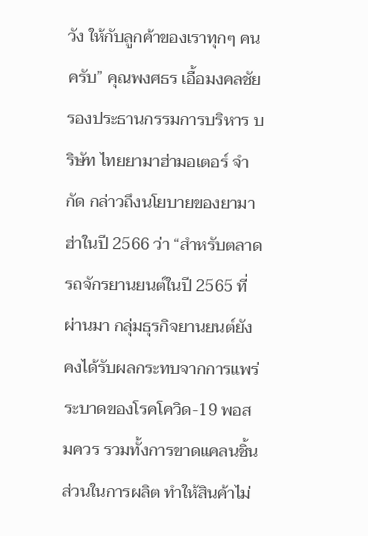วัง ให้กับลูกค้าของเราทุกๆ คนครับ” คุณพงศธร เอื้อมงคลชัย รองประธานกรรมการบริหาร บริษัท ไทยยามาฮ่ามอเตอร์ จำกัด กล่าวถึงนโยบายของยามาฮ่าในปี 2566 ว่า “สำหรับตลาดรถจักรยานยนต์ในปี 2565 ที่ผ่านมา กลุ่มธุรกิจยานยนต์ยังคงได้รับผลกระทบจากการแพร่ระบาดของโรคโควิด-19 พอสมควร รวมทั้งการขาดแคลนชิ้นส่วนในการผลิต ทำให้สินค้าไม่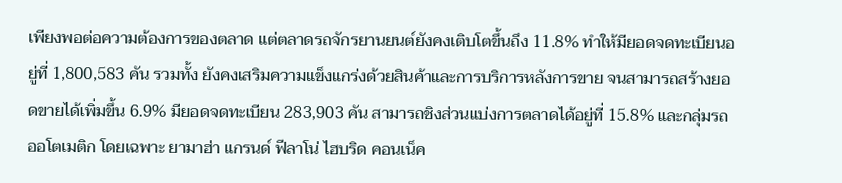เพียงพอต่อความต้องการของตลาด แต่ตลาดรถจักรยานยนต์ยังคงเติบโตขึ้นถึง 11.8% ทำให้มียอดจดทะเบียนอยู่ที่ 1,800,583 คัน รวมทั้ง ยังคงเสริมความแข็งแกร่งด้วยสินค้าและการบริการหลังการขาย จนสามารถสร้างยอดขายได้เพิ่มขึ้น 6.9% มียอดจดทะเบียน 283,903 คัน สามารถชิงส่วนแบ่งการตลาดได้อยู่ที่ 15.8% และกลุ่มรถออโตเมติก โดยเฉพาะ ยามาฮ่า แกรนด์ ฟีลาโน่ ไฮบริด คอนเน็ค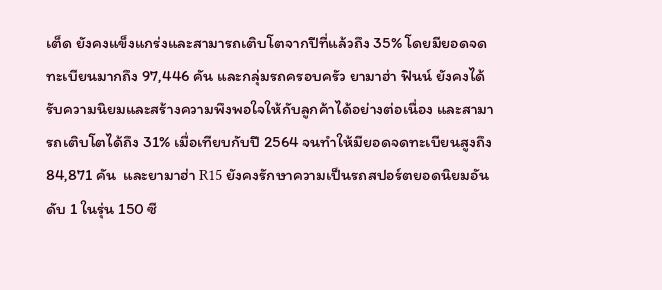เต็ด ยังคงแข็งแกร่งและสามารถเติบโตจากปีที่แล้วถึง 35% โดยมียอดจดทะเบียนมากถึง 97,446 คัน และกลุ่มรถครอบครัว ยามาฮ่า ฟินน์ ยังคงได้รับความนิยมและสร้างความพึงพอใจให้กับลูกค้าได้อย่างต่อเนื่อง และสามารถเติบโตได้ถึง 31% เมื่อเทียบกับปี 2564 จนทำให้มียอดจดทะเบียนสูงถึง 84,871 คัน  และยามาฮ่า R15 ยังคงรักษาความเป็นรถสปอร์ตยอดนิยมอันดับ 1 ในรุ่น 150 ซี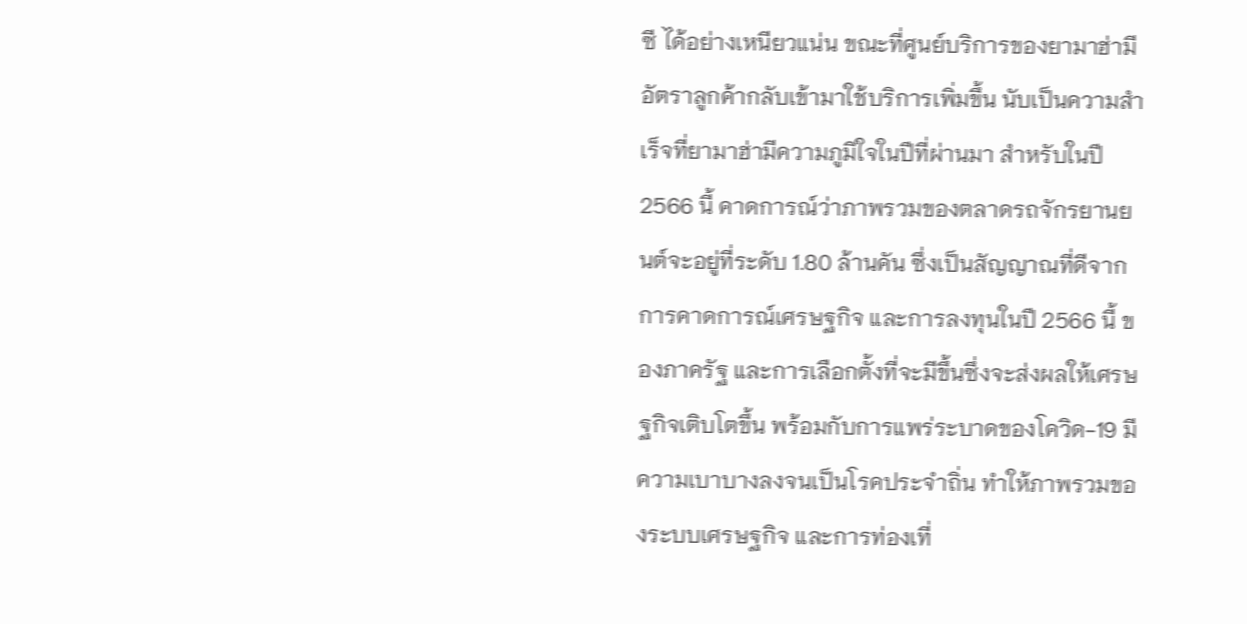ซี ได้อย่างเหนียวแน่น ขณะที่ศูนย์บริการของยามาฮ่ามีอัตราลูกค้ากลับเข้ามาใช้บริการเพิ่มขึ้น นับเป็นความสำเร็จที่ยามาฮ่ามีความภูมิใจในปีที่ผ่านมา สำหรับในปี 2566 นี้ คาดการณ์ว่าภาพรวมของตลาดรถจักรยานยนต์จะอยู่ที่ระดับ 1.80 ล้านคัน ซึ่งเป็นสัญญาณที่ดีจากการคาดการณ์เศรษฐกิจ และการลงทุนในปี 2566 นี้ ของภาครัฐ และการเลือกตั้งที่จะมีขึ้นซึ่งจะส่งผลให้เศรษฐกิจเติบโตขึ้น พร้อมกับการแพร่ระบาดของโควิด-19 มีความเบาบางลงจนเป็นโรคประจำถิ่น ทำให้ภาพรวมของระบบเศรษฐกิจ และการท่องเที่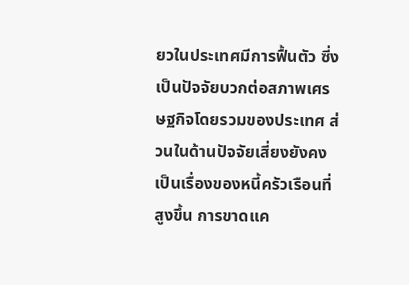ยวในประเทศมีการฟื้นตัว ซี่งเป็นปัจจัยบวกต่อสภาพเศรษฐกิจโดยรวมของประเทศ ส่วนในด้านปัจจัยเสี่ยงยังคงเป็นเรื่องของหนี้ครัวเรือนที่สูงขึ้น การขาดแค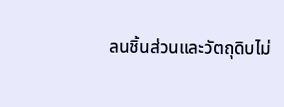ลนชิ้นส่วนและวัตถุดิบไม่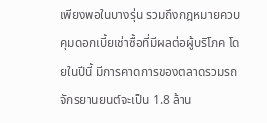เพียงพอในบางรุ่น รวมถึงกฎหมายควบคุมดอกเบี้ยเช่าซื้อที่มีผลต่อผู้บริโภค โดยในปีนี้ มีการคาดการของตลาดรวมรถจักรยานยนต์จะเป็น 1.8 ล้าน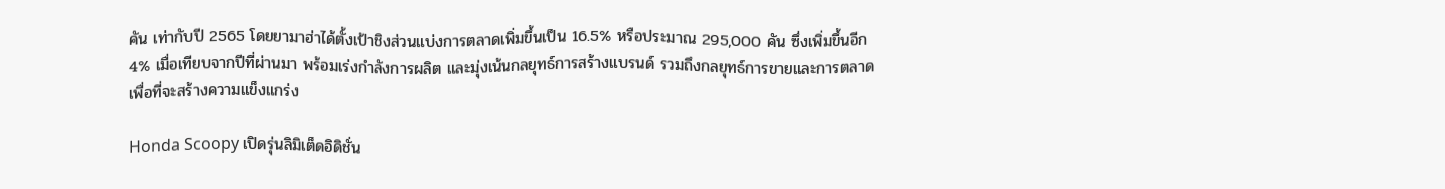คัน เท่ากับปี 2565 โดยยามาฮ่าได้ตั้งเป้าชิงส่วนแบ่งการตลาดเพิ่มขึ้นเป็น 16.5% หรือประมาณ 295,000 คัน ซึ่งเพิ่มขึ้นอีก 4% เมื่อเทียบจากปีที่ผ่านมา พร้อมเร่งกำลังการผลิต และมุ่งเน้นกลยุทธ์การสร้างแบรนด์ รวมถึงกลยุทธ์การขายและการตลาด เพื่อที่จะสร้างความแข็งแกร่ง

Honda Scoopy เปิดรุ่นลิมิเต็ดอิดิชั่น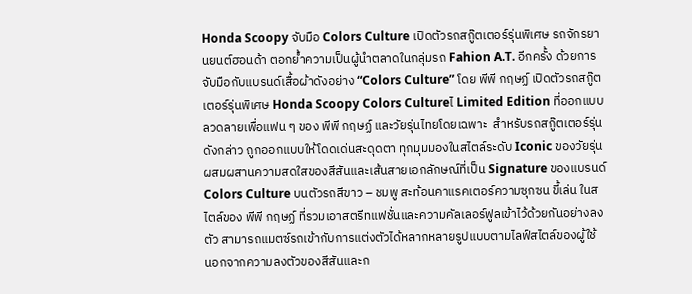Honda Scoopy จับมือ Colors Culture เปิดตัวรถสกู๊ตเตอร์รุ่นพิเศษ รถจักรยานยนต์ฮอนด้า ตอกย้ำความเป็นผู้นำตลาดในกลุ่มรถ Fahion A.T. อีกครั้ง ด้วยการจับมือกับแบรนด์เสื้อผ้าดังอย่าง “Colors Culture” โดย พีพี กฤษฏ์ เปิดตัวรถสกู๊ตเตอร์รุ่นพิเศษ Honda Scoopy Colors Cultureไ Limited Edition ที่ออกแบบลวดลายเพื่อแฟน ๆ ของ พีพี กฤษฏ์ และวัยรุ่นไทยโดยเฉพาะ  สำหรับรถสกู๊ตเตอร์รุ่นดังกล่าว ถูกออกแบบให้โดดเด่นสะดุดตา ทุกมุมมองในสไตล์ระดับ Iconic ของวัยรุ่น ผสมผสานความสดใสของสีสันและเส้นสายเอกลักษณ์ที่เป็น Signature ของแบรนด์ Colors Culture บนตัวรถสีขาว – ชมพู สะท้อนคาแรคเตอร์ความซุกซน ขี้เล่น ในสไตล์ของ พีพี กฤษฏ์ ที่รวมเอาสตรีทแฟชั่นและความคัลเลอร์ฟูลเข้าไว้ด้วยกันอย่างลงตัว สามารถแมตซ์รถเข้ากับการแต่งตัวได้หลากหลายรูปแบบตามไลฟ์สไตล์ของผู้ใช้  นอกจากความลงตัวของสีสันและก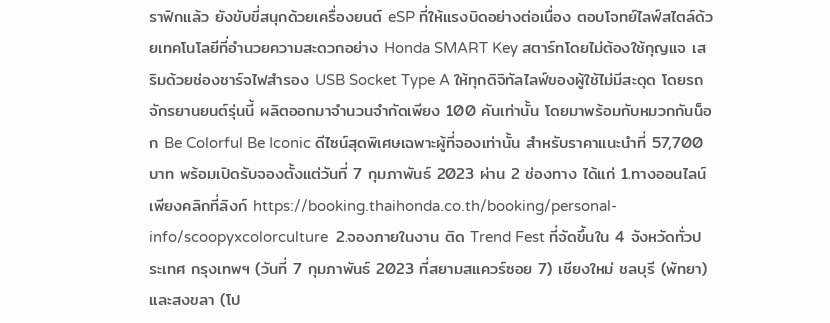ราฟิกแล้ว ยังขับขี่สนุกด้วยเครื่องยนต์ eSP ที่ให้แรงบิดอย่างต่อเนื่อง ตอบโจทย์ไลฟ์สไตล์ด้วยเทคโนโลยีที่อำนวยความสะดวกอย่าง Honda SMART Key สตาร์ทโดยไม่ต้องใช้กุญแจ เสริมด้วยช่องชาร์จไฟสำรอง USB Socket Type A ให้ทุกดิจิทัลไลฟ์ของผู้ใช้ไม่มีสะดุด โดยรถจักรยานยนต์รุ่นนี้ ผลิตออกมาจำนวนจำกัดเพียง 100 คันเท่านั้น โดยมาพร้อมกับหมวกกันน็อก Be Colorful Be Iconic ดีไซน์สุดพิเศษเฉพาะผู้ที่จองเท่านั้น สำหรับราคาแนะนำที่ 57,700 บาท พร้อมเปิดรับจองตั้งแต่วันที่ 7 กุมภาพันธ์ 2023 ผ่าน 2 ช่องทาง ได้แก่ 1.ทางออนไลน์ เพียงคลิกที่ลิงก์ https://booking.thaihonda.co.th/booking/personal-info/scoopyxcolorculture  2.จองภายในงาน ติด Trend Fest ที่จัดขึ้นใน 4 จังหวัดทั่วประเทศ กรุงเทพฯ (วันที่ 7 กุมภาพันธ์ 2023 ที่สยามสแควร์ซอย 7) เชียงใหม่ ชลบุรี (พัทยา) และสงขลา (โป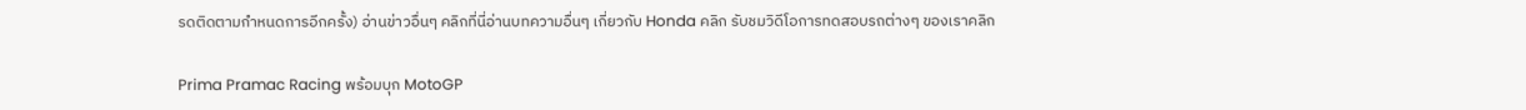รดติดตามกำหนดการอีกครั้ง) อ่านข่าวอื่นๆ คลิกที่นี่อ่านบทความอื่นๆ เกี่ยวกับ Honda คลิก รับชมวิดีโอการทดสอบรถต่างๆ ของเราคลิก

Prima Pramac Racing พร้อมบุก MotoGP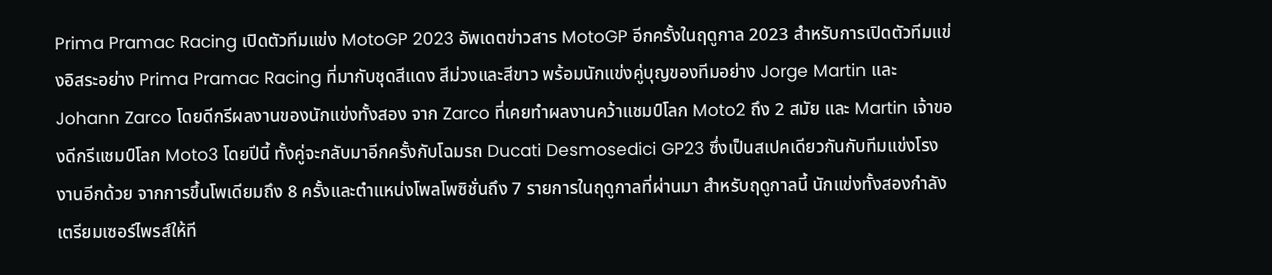Prima Pramac Racing เปิดตัวทีมแข่ง MotoGP 2023 อัพเดตข่าวสาร MotoGP อีกครั้งในฤดูกาล 2023 สำหรับการเปิดตัวทีมแข่งอิสระอย่าง Prima Pramac Racing ที่มากับชุดสีแดง สีม่วงและสีขาว พร้อมนักแข่งคู่บุญของทีมอย่าง Jorge Martin และ Johann Zarco โดยดีกรีผลงานของนักแข่งทั้งสอง จาก Zarco ที่เคยทำผลงานคว้าแชมป์โลก Moto2 ถึง 2 สมัย และ Martin เจ้าของดีกรีแชมป์โลก Moto3 โดยปีนี้ ทั้งคู่จะกลับมาอีกครั้งกับโฉมรถ Ducati Desmosedici GP23 ซึ่งเป็นสเปคเดียวกันกับทีมแข่งโรงงานอีกด้วย จากการขึ้นโพเดียมถึง 8 ครั้งและตำแหน่งโพลโพซิชั่นถึง 7 รายการในฤดูกาลที่ผ่านมา สำหรับฤดูกาลนี้ นักแข่งทั้งสองกำลังเตรียมเซอร์ไพรส์ให้ที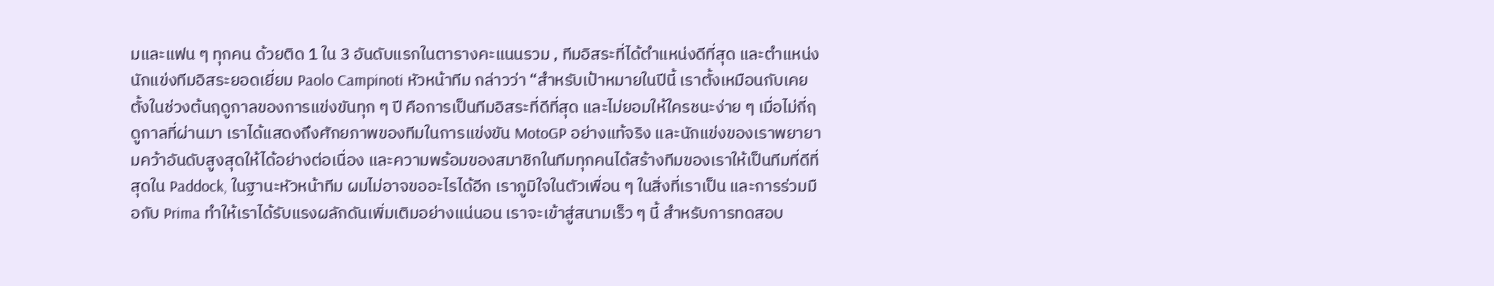มและแฟน ๆ ทุกคน ด้วยติด 1 ใน 3 อันดับแรกในตารางคะแนนรวม , ทีมอิสระที่ได้ตำแหน่งดีที่สุด และตำแหน่งนักแข่งทีมอิสระยอดเยี่ยม Paolo Campinoti หัวหน้าทีม กล่าวว่า “สำหรับเป้าหมายในปีนี้ เราตั้งเหมือนกับเคยตั้งในช่วงต้นฤดูกาลของการแข่งขันทุก ๆ ปี คือการเป็นทีมอิสระที่ดีที่สุด และไม่ยอมให้ใครชนะง่าย ๆ เมื่อไม่กี่ฤดูกาลที่ผ่านมา เราได้แสดงถึงศักยภาพของทีมในการแข่งขัน MotoGP อย่างแท้จริง และนักแข่งของเราพยายามคว้าอันดับสูงสุดให้ได้อย่างต่อเนื่อง และความพร้อมของสมาชิกในทีมทุกคนได้สร้างทีมของเราให้เป็นทีมที่ดีที่สุดใน Paddock, ในฐานะหัวหน้าทีม ผมไม่อาจขออะไรได้อีก เราภูมิใจในตัวเพื่อน ๆ ในสิ่งที่เราเป็น และการร่วมมือกับ Prima ทำให้เราได้รับแรงผลักดันเพิ่มเติมอย่างแน่นอน เราจะเข้าสู่สนามเร็ว ๆ นี้ สำหรับการทดสอบ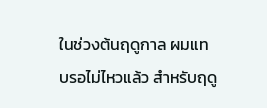ในช่วงต้นฤดูกาล ผมแทบรอไม่ไหวแล้ว สำหรับฤดู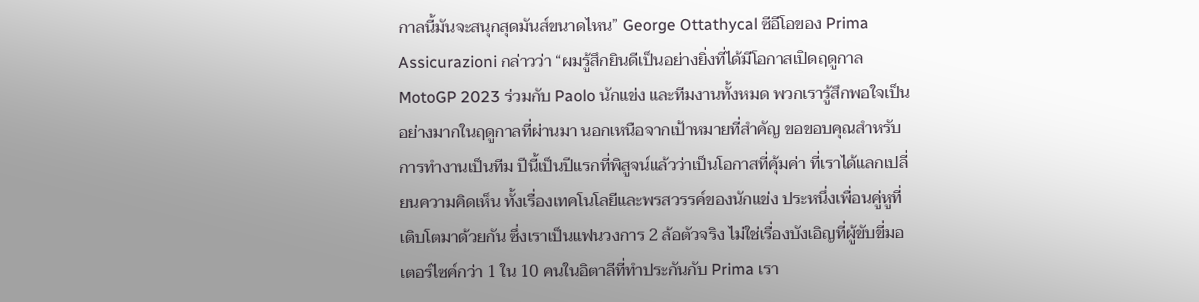กาลนี้มันจะสนุกสุดมันส์ขนาดไหน” George Ottathycal ซีอีโอของ Prima Assicurazioni กล่าวว่า “ผมรู้สึกยินดีเป็นอย่างยิ่งที่ได้มีโอกาสเปิดฤดูกาล MotoGP 2023 ร่วมกับ Paolo นักแข่ง และทีมงานทั้งหมด พวกเรารู้สึกพอใจเป็นอย่างมากในฤดูกาลที่ผ่านมา นอกเหนือจากเป้าหมายที่สำคัญ ขอขอบคุณสำหรับการทำงานเป็นทีม ปีนี้เป็นปีแรกที่พิสูจน์แล้วว่าเป็นโอกาสที่คุ้มค่า ที่เราได้แลกเปลี่ยนความคิดเห็น ทั้งเรื่องเทคโนโลยีและพรสวรรค์ของนักแข่ง ประหนึ่งเพื่อนคู่หูที่เติบโตมาด้วยกัน ซึ่งเราเป็นแฟนวงการ 2 ล้อตัวจริง ไม่ใช่เรื่องบังเอิญที่ผู้ขับขี่มอเตอร์ไซค์กว่า 1 ใน 10 คนในอิตาลีที่ทำประกันกับ Prima เรา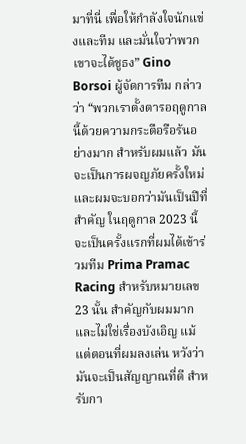มาที่นี่ เพื่อให้กำลังใจนักแข่งและทีม และมั่นใจว่าพวกเขาจะได้ชูธง” Gino Borsoi ผู้จัดการทีม กล่าวว่า “พวกเราตั้งตารอฤดูกาลนี้ด้วยความกระตือรือร้นอย่างมาก สำหรับผมแล้ว มันจะเป็นการผจญภัยครั้งใหม่ และผมจะบอกว่ามันเป็นปีที่สำคัญ ในฤดูกาล 2023 นี้ จะเป็นครั้งแรกที่ผมได้เข้าร่วมทีม Prima Pramac Racing สำหรับหมายเลข 23 นั้น สำคัญกับผมมาก และไม่ใช่เรื่องบังเอิญ แม้แต่ตอนที่ผมลงเล่น หวังว่ามันจะเป็นสัญญาณที่ดี สำหรับกา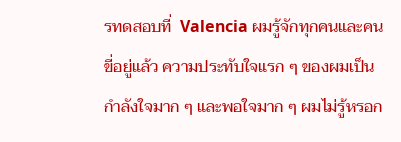รทดสอบที่  Valencia ผมรู้จักทุกคนและคนขี่อยู่แล้ว ความประทับใจแรก ๆ ของผมเป็นกำลังใจมาก ๆ และพอใจมาก ๆ ผมไม่รู้หรอก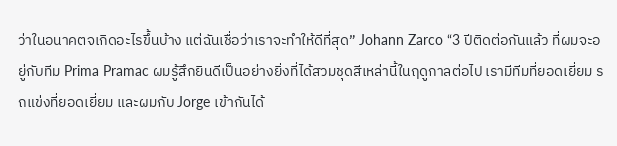ว่าในอนาคตจเกิดอะไรขึ้นบ้าง แต่ฉันเชื่อว่าเราจะทำให้ดีที่สุด” Johann Zarco “3 ปีติดต่อกันแล้ว ที่ผมจะอยู่กับทีม Prima Pramac ผมรู้สึกยินดีเป็นอย่างยิ่งที่ได้สวมชุดสีเหล่านี้ในฤดูกาลต่อไป เรามีทีมที่ยอดเยี่ยม รถแข่งที่ยอดเยี่ยม และผมกับ Jorge เข้ากันได้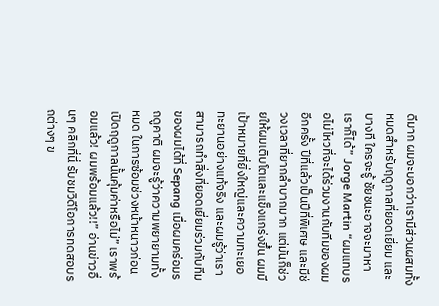ดีมาก ผมจะบอกว่าเรามีส่วนผสมทั้งหมดสำหรับฤดูกาลที่ยอดเยี่ยม และบางที ใครจะรู้ ชัยชนะอาจจะมาหาเราก็ได้” Jorge Martin “ผมแทบรอไม่ไหวที่จะได้ร่วมงานกับทีมของผมอีกครั้ง ปีที่แล้วเป็นปีที่พิเศษ และมีช่วงเวลาที่ยากลำบากมาก แต่มันก็ช่วยให้ผมเติบโตและแข็งแกร่งขึ้น ผมมีเป้าหมายที่ยิ่งใหญ่และความทะเยอทะยานอย่างแท้จริง และผมรู้ว่าเราสามารถทำสิ่งที่ยอดเยี่ยมร่วมกับทีมของผมได้ที่ Sepang เมื่อผมคร่อมรถดูคาติ ผมจะรู้ว่าความพยายามทั้งหมด ในการซ้อมช่วงหน้าหนาวก่อนเปิดฤดูกาลนั้นคุ้มค่าหรือไม่” เราพร้อมแล้ว! ผมพร้อมแล้ว!!” อ่านข่าวอื่นๆ คลิกที่นี่ รับชมวิดีโอการทดสอบรถต่างๆ ข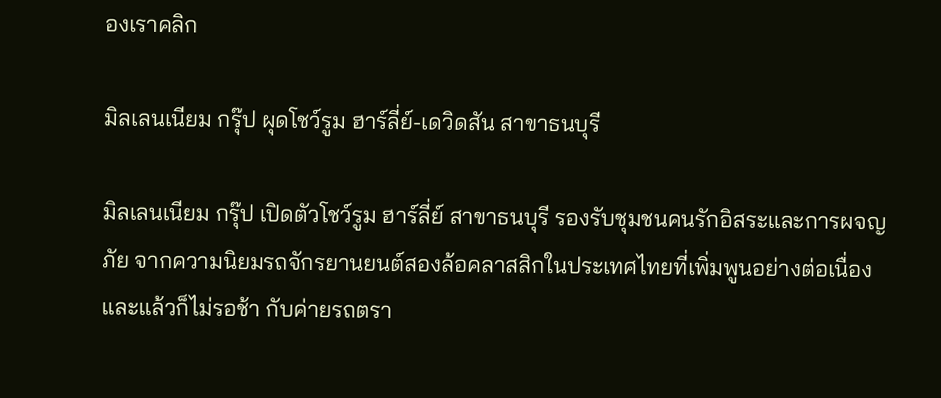องเราคลิก

มิลเลนเนียม กรุ๊ป ผุดโชว์รูม ฮาร์ลี่ย์-เดวิดสัน สาขาธนบุรี

มิลเลนเนียม กรุ๊ป เปิดตัวโชว์รูม ฮาร์ลี่ย์ สาขาธนบุรี รองรับชุมชนคนรักอิสระและการผจญภัย จากความนิยมรถจักรยานยนต์สองล้อคลาสสิกในประเทศไทยที่เพิ่มพูนอย่างต่อเนื่อง และแล้วก็ไม่รอช้า กับค่ายรถตรา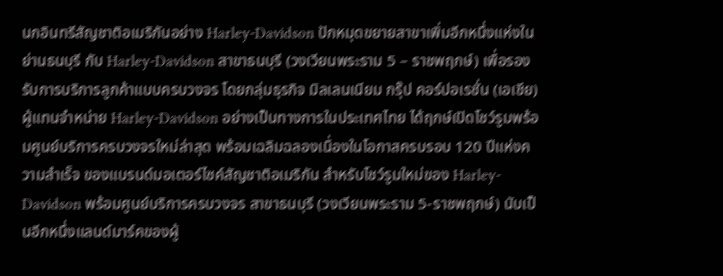นกอินทรีสัญชาติอเมริกันอย่าง Harley-Davidson ปักหมุดขยายสาขาเพิ่มอีกหนึ่งแห่งในย่านธนบุรี กับ Harley-Davidson สาขาธนบุรี (วงเวียนพระราม 5 – ราชพฤกษ์) เพื่อรองรับการบริการลูกค้าแบบครบวงจร โดยกลุ่มธุรกิจ มิลเลนเนียม กรุ๊ป คอร์ปอเรชั่น (เอเชีย) ผู้แทนจำหน่าย Harley-Davidson อย่างเป็นทางการในประเทศไทย ได้ฤกษ์เปิดโชว์รูมพร้อมศูนย์บริการครบวงจรใหม่ล่าสุด พร้อมเฉลิมฉลองเนื่องในโอกาสครบรอบ 120 ปีแห่งความสำเร็จ ของแบรนด์มอเตอร์ไซค์สัญชาติอเมริกัน สำหรับโชว์รูมใหม่ของ Harley-Davidson พร้อมศูนย์บริการครบวงจร สาขาธนบุรี (วงเวียนพระราม 5-ราชพฤกษ์) นับเป็นอีกหนึ่งแลนด์มาร์คของผู้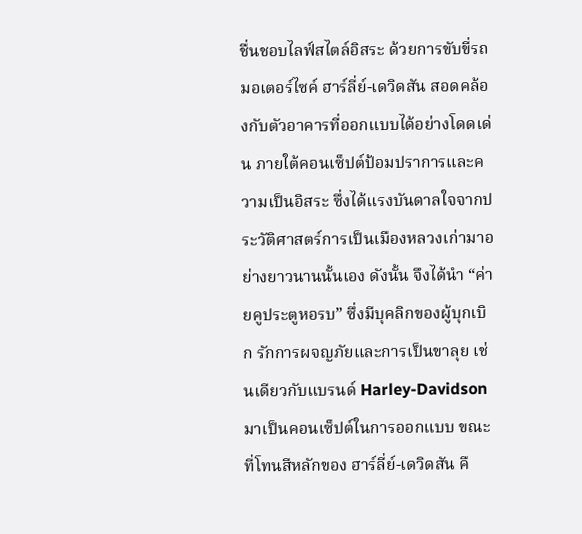ชื่นชอบไลฟ์สไตล์อิสระ ด้วยการขับขี่รถมอเตอร์ไซค์ ฮาร์ลี่ย์-เดวิดสัน สอดคล้องกับตัวอาคารที่ออกแบบได้อย่างโดดเด่น ภายใต้คอนเซ็ปต์ป้อมปราการและความเป็นอิสระ ซึ่งได้แรงบันดาลใจจากประวัติศาสตร์การเป็นเมืองหลวงเก่ามาอย่างยาวนานนั้นเอง ดังนั้น จึงได้นำ “ค่ายคูประตูหอรบ” ซึ่งมีบุคลิกของผู้บุกเบิก รักการผจญภัยและการเป็นขาลุย เช่นเดียวกับแบรนด์ Harley-Davidson มาเป็นคอนเซ็ปต์ในการออกแบบ ขณะที่โทนสีหลักของ ฮาร์ลี่ย์-เดวิดสัน คื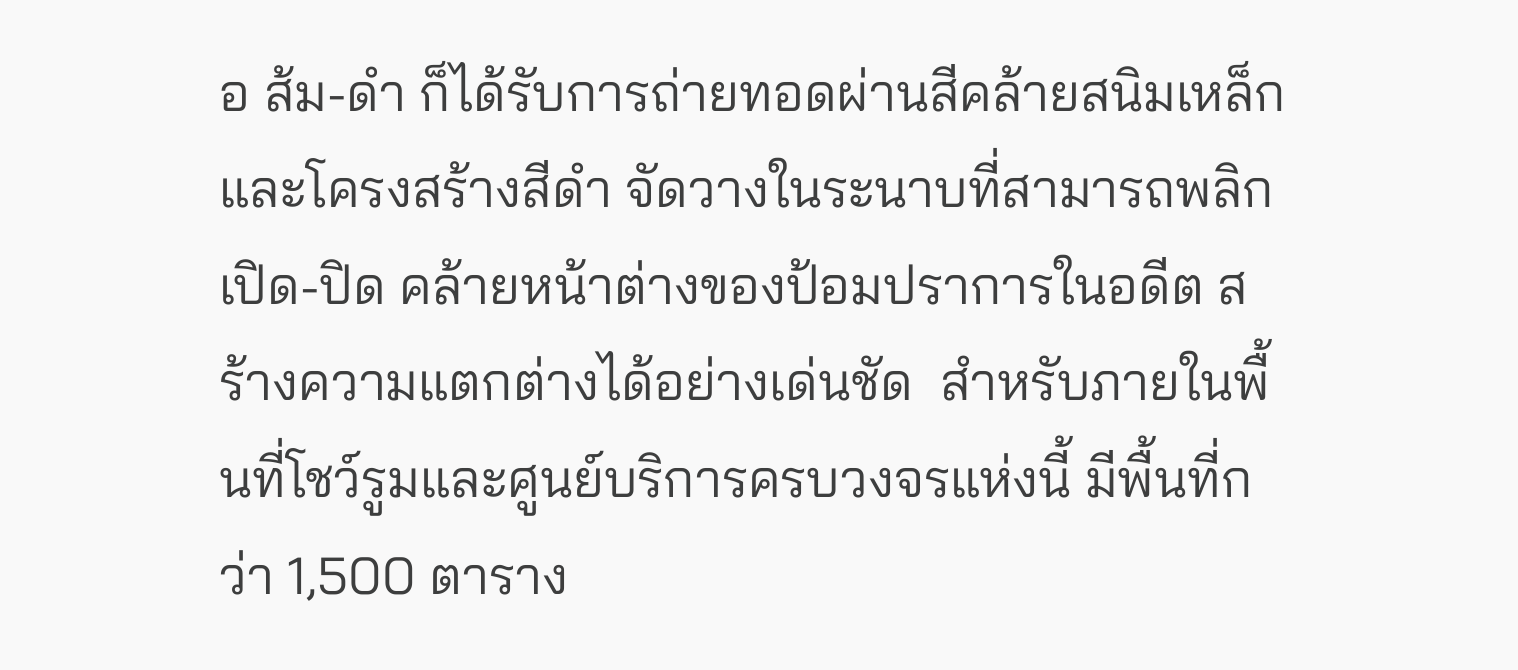อ ส้ม-ดำ ก็ได้รับการถ่ายทอดผ่านสีคล้ายสนิมเหล็กและโครงสร้างสีดำ จัดวางในระนาบที่สามารถพลิกเปิด-ปิด คล้ายหน้าต่างของป้อมปราการในอดีต สร้างความแตกต่างได้อย่างเด่นชัด  สำหรับภายในพื้นที่โชว์รูมและศูนย์บริการครบวงจรแห่งนี้ มีพื้นที่กว่า 1,500 ตาราง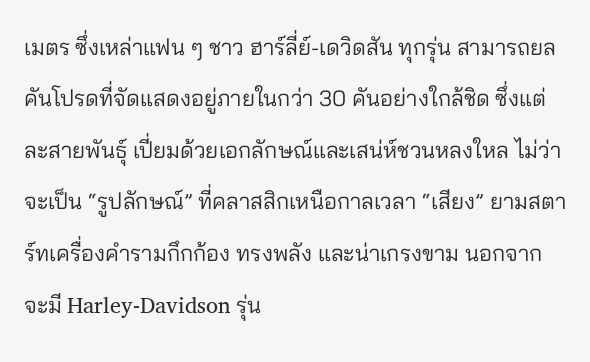เมตร ซึ่งเหล่าแฟน ๆ ชาว ฮาร์ลี่ย์-เดวิดสัน ทุกรุ่น สามารถยลคันโปรดที่จัดแสดงอยู่ภายในกว่า 30 คันอย่างใกล้ชิด ซึ่งแต่ละสายพันธุ์ เปี่ยมด้วยเอกลักษณ์และเสน่ห์ชวนหลงใหล ไม่ว่าจะเป็น “รูปลักษณ์” ที่คลาสสิกเหนือกาลเวลา “เสียง” ยามสตาร์ทเครื่องคำรามกึกก้อง ทรงพลัง และน่าเกรงขาม นอกจากจะมี Harley-Davidson รุ่น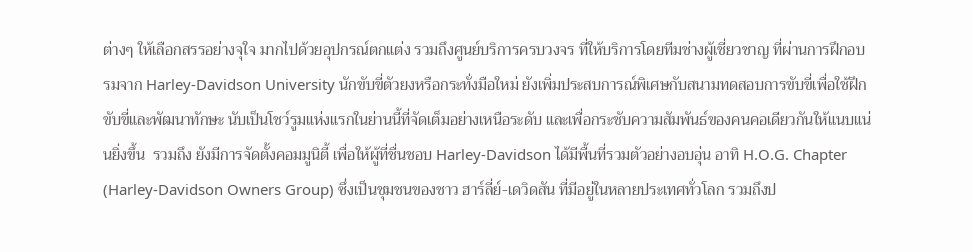ต่างๆ ให้เลือกสรรอย่างจุใจ มากไปด้วยอุปกรณ์ตกแต่ง รวมถึงศูนย์บริการครบวงจร ที่ให้บริการโดยทีมช่างผู้เชี่ยวชาญ ที่ผ่านการฝึกอบรมจาก Harley-Davidson University นักขับขี่ตัวยงหรือกระทั่งมือใหม่ ยังเพิ่มประสบการณ์พิเศษกับสนามทดสอบการขับขี่เพื่อใช้ฝึกขับขี่และพัฒนาทักษะ นับเป็นโชว์รูมแห่งแรกในย่านนี้ที่จัดเต็มอย่างเหนือระดับ และเพื่อกระชับความสัมพันธ์ของคนคอเดียวกันให้แนบแน่นยิ่งขึ้น  รวมถึง ยังมีการจัดตั้งคอมมูนิตี้ เพื่อให้ผู้ที่ชื่นชอบ Harley-Davidson ได้มีพื้นที่รวมตัวอย่างอบอุ่น อาทิ H.O.G. Chapter (Harley-Davidson Owners Group) ซึ่งเป็นชุมชนของชาว ฮาร์ลี่ย์-เดวิดสัน ที่มีอยู่ในหลายประเทศทั่วโลก รวมถึงป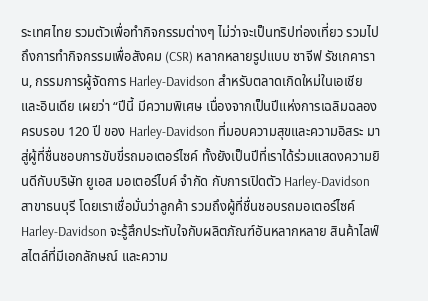ระเทศไทย รวมตัวเพื่อทำกิจกรรมต่างๆ ไม่ว่าจะเป็นทริปท่องเที่ยว รวมไปถึงการทำกิจกรรมเพื่อสังคม (CSR) หลากหลายรูปแบบ ซาจีฟ รัชเกคาราน, กรรมการผู้จัดการ Harley-Davidson สำหรับตลาดเกิดใหม่ในเอเชีย และอินเดีย เผยว่า “ปีนี้ มีความพิเศษ เนื่องจากเป็นปีแห่งการเฉลิมฉลองครบรอบ 120 ปี ของ Harley-Davidson ที่มอบความสุขและความอิสระ มาสู่ผู้ที่ชื่นชอบการขับขี่รถมอเตอร์ไซค์ ทั้งยังเป็นปีที่เราได้ร่วมแสดงความยินดีกับบริษัท ยูเอส มอเตอร์ไบค์ จำกัด กับการเปิดตัว Harley-Davidson สาขาธนบุรี โดยเราเชื่อมั่นว่าลูกค้า รวมถึงผู้ที่ชื่นชอบรถมอเตอร์ไซค์ Harley-Davidson จะรู้สึกประทับใจกับผลิตภัณฑ์อันหลากหลาย สินค้าไลฟ์สไตล์ที่มีเอกลักษณ์ และความ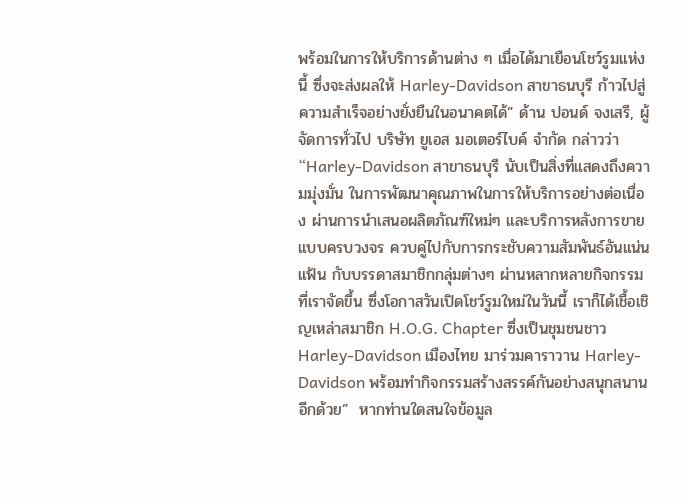พร้อมในการให้บริการด้านต่าง ๆ เมื่อได้มาเยือนโชว์รูมแห่งนี้ ซึ่งจะส่งผลให้ Harley-Davidson สาขาธนบุรี ก้าวไปสู่ความสำเร็จอย่างยั่งยืนในอนาคตได้” ด้าน ปอนด์ จงเสรี, ผู้จัดการทั่วไป บริษัท ยูเอส มอเตอร์ไบค์ จำกัด กล่าวว่า “Harley-Davidson สาขาธนบุรี นับเป็นสิ่งที่แสดงถึงความมุ่งมั่น ในการพัฒนาคุณภาพในการให้บริการอย่างต่อเนื่อง ผ่านการนำเสนอผลิตภัณฑ์ใหม่ๆ และบริการหลังการขายแบบครบวงจร ควบคู่ไปกับการกระชับความสัมพันธ์อันแน่นแฟ้น กับบรรดาสมาชิกกลุ่มต่างๆ ผ่านหลากหลายกิจกรรมที่เราจัดขึ้น ซึ่งโอกาสวันเปิดโชว์รูมใหม่ในวันนี้ เราก็ได้เชื้อเชิญเหล่าสมาชิก H.O.G. Chapter ซึ่งเป็นชุมชนชาว Harley-Davidson เมืองไทย มาร่วมคาราวาน Harley-Davidson พร้อมทำกิจกรรมสร้างสรรค์กันอย่างสนุกสนานอีกด้วย”  หากท่านใดสนใจข้อมูล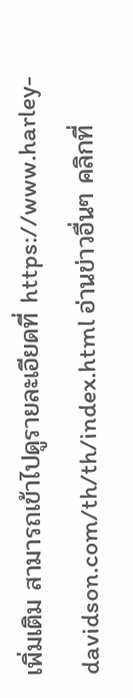เพิ่มเติม สามารถเข้าไปดูรายละเอียดที่ https://www.harley-davidson.com/th/th/index.html อ่านข่าวอื่นๆ คลิกที่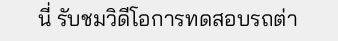นี่ รับชมวิดีโอการทดสอบรถต่า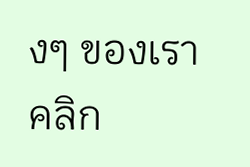งๆ ของเราคลิก